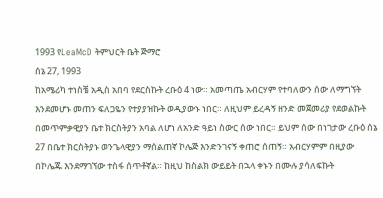1993 የLeaMcD ትምህርት ቤት ጅማሮ
ሰኔ 27, 1993
ከአሜሪካ ተነስቼ አዲስ አበባ የደርስኩት ረቡዕ 4 ነው። አመጣጤ አብርሃም የተባለውን ሰው ለማግኘት እንደመሆኑ መጠን ፍለጋዬን የተያያዝኩት ወዲያውኑ ነበር። ለዚህም ይረዳኝ ዘንድ መጀመሪያ የደወልኩት በመጥምቃዊያን ቤተ ክርስትያን አባል ለሆነ ለአንድ ዓይነ ስውር ሰው ነበር። ይህም ሰው በነገታው ረቡዕ ሰኔ 27 በቤተ ክርስትያኑ ወንጌላዊያን ማሰልጠኛ ኮሌጅ እንድንገናኝ ቀጠሮ ሰጠኝ። አብርሃምም በዚያው በኮሌጁ እንደማገኘው ተስፋ ሰጥቶኛል። ከዚህ ከስልክ ውይይት በኋላ ቀኑን በሙሉ ያሳለፍኩት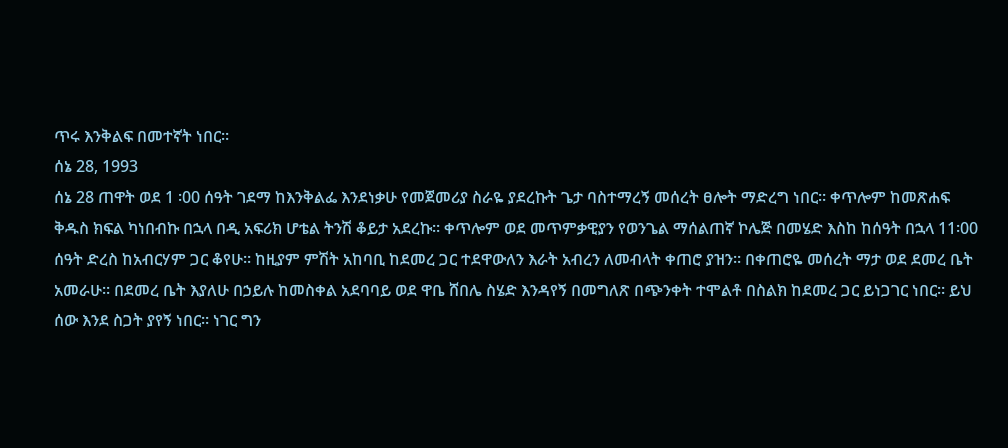ጥሩ እንቅልፍ በመተኛት ነበር።
ሰኔ 28, 1993
ሰኔ 28 ጠዋት ወደ 1 ፡00 ሰዓት ገደማ ከእንቅልፌ እንደነቃሁ የመጀመሪያ ስራዬ ያደረኩት ጌታ ባስተማረኝ መሰረት ፀሎት ማድረግ ነበር። ቀጥሎም ከመጽሐፍ ቅዱስ ክፍል ካነበብኩ በኋላ በዲ አፍሪክ ሆቴል ትንሽ ቆይታ አደረኩ። ቀጥሎም ወደ መጥምቃዊያን የወንጌል ማሰልጠኛ ኮሌጅ በመሄድ እስከ ከሰዓት በኋላ 11፡00 ሰዓት ድረስ ከአብርሃም ጋር ቆየሁ። ከዚያም ምሽት አከባቢ ከደመረ ጋር ተደዋውለን እራት አብረን ለመብላት ቀጠሮ ያዝን። በቀጠሮዬ መሰረት ማታ ወደ ደመረ ቤት አመራሁ። በደመረ ቤት እያለሁ በኃይሉ ከመስቀል አደባባይ ወደ ዋቤ ሸበሌ ስሄድ እንዳየኝ በመግለጽ በጭንቀት ተሞልቶ በስልክ ከደመረ ጋር ይነጋገር ነበር። ይህ ሰው እንደ ስጋት ያየኝ ነበር። ነገር ግን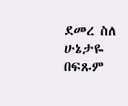ደመረ ስለ ሁኔታዬ በፍጹም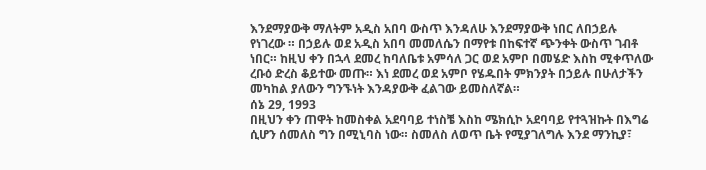እንደማያውቅ ማለትም አዲስ አበባ ውስጥ እንዳለሁ እንደማያውቅ ነበር ለበኃይሉ የነገረው ። በኃይሉ ወደ አዲስ አበባ መመለሴን በማየቱ በከፍተኛ ጭንቀት ውስጥ ገብቶ ነበር። ከዚህ ቀን በኋላ ደመረ ከባለቤቱ አምሳለ ጋር ወደ አምቦ በመሄድ እስከ ሚቀጥለው ረቡዕ ድረስ ቆይተው መጡ። እነ ደመረ ወደ አምቦ የሄዱበት ምክንያት በኃይሉ በሁለታችን መካከል ያለውን ግንኙነት እንዳያውቅ ፈልገው ይመስለኛል።
ሰኔ 29, 1993
በዚህን ቀን ጠዋት ከመስቀል አደባባይ ተነስቼ እስከ ሜክሲኮ አደባባይ የተጓዝኩት በእግሬ ሲሆን ሰመለስ ግን በሚኒባስ ነው። ስመለስ ለወጥ ቤት የሚያገለግሉ እንደ ማንኪያ፣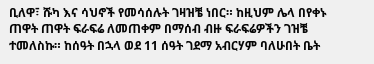ቢለዋ፣ ሹካ እና ሳህኖች የመሳሰሉት ገዛዝቼ ነበር። ከዚህም ሌላ በየቀኑ ጠዋት ጠዋት ፍራፍሬ ለመጠቀም በማሰብ ብዙ ፍራፍሬዎችን ገዝቼ ተመለስኩ። ከሰዓት በኋላ ወደ 11 ሰዓት ገደማ አብርሃም ባለሁበት ቤት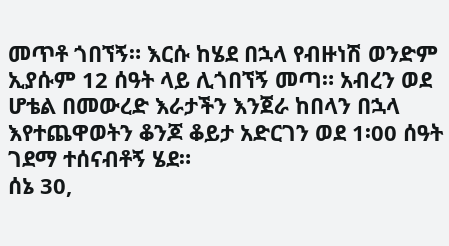መጥቶ ጎበኘኝ። እርሱ ከሄደ በኋላ የብዙነሽ ወንድም ኢያሱም 12 ሰዓት ላይ ሊጎበኘኝ መጣ። አብረን ወደ ሆቴል በመውረድ እራታችን እንጀራ ከበላን በኋላ እየተጨዋወትን ቆንጆ ቆይታ አድርገን ወደ 1፡00 ሰዓት ገደማ ተሰናብቶኝ ሄደ።
ሰኔ 30,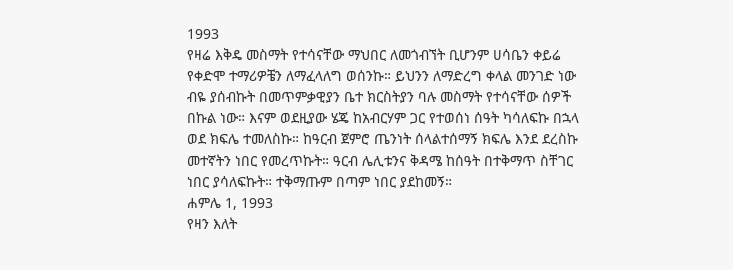1993
የዛሬ እቅዴ መስማት የተሳናቸው ማህበር ለመጎብኘት ቢሆንም ሀሳቤን ቀይሬ የቀድሞ ተማሪዎቼን ለማፈላለግ ወሰንኩ። ይህንን ለማድረግ ቀላል መንገድ ነው ብዬ ያሰብኩት በመጥምቃዊያን ቤተ ክርስትያን ባሉ መስማት የተሳናቸው ሰዎች በኩል ነው። እናም ወደዚያው ሄጄ ከአብርሃም ጋር የተወሰነ ሰዓት ካሳለፍኩ በኋላ ወደ ክፍሌ ተመለስኩ። ከዓርብ ጀምሮ ጤንነት ሰላልተሰማኝ ክፍሌ እንደ ደረስኩ መተኛትን ነበር የመረጥኩት። ዓርብ ሌሊቱንና ቅዳሜ ከሰዓት በተቅማጥ ስቸገር ነበር ያሳለፍኩት። ተቅማጡም በጣም ነበር ያደከመኝ።
ሐምሌ 1, 1993
የዛን እለት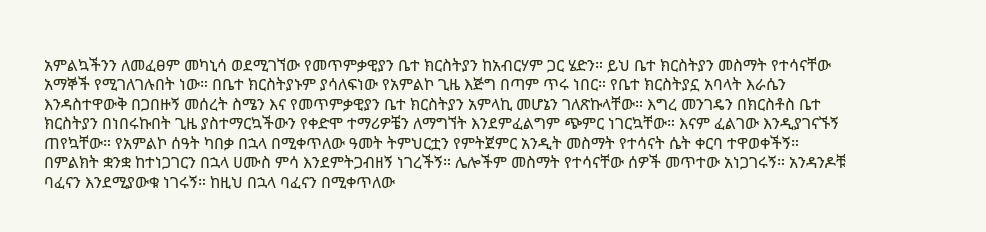አምልኳችንን ለመፈፀም መካኒሳ ወደሚገኘው የመጥምቃዊያን ቤተ ክርስትያን ከአብርሃም ጋር ሄድን። ይህ ቤተ ክርስትያን መስማት የተሳናቸው አማኞች የሚገለገሉበት ነው። በቤተ ክርስትያኑም ያሳለፍነው የአምልኮ ጊዜ እጅግ በጣም ጥሩ ነበር። የቤተ ክርስትያኗ አባላት እራሴን እንዳስተዋውቅ በጋበዙኝ መሰረት ስሜን እና የመጥምቃዊያን ቤተ ክርስትያን አምላኪ መሆኔን ገለጽኩላቸው። እግረ መንገዴን በክርስቶስ ቤተ ክርስትያን በነበሩኩበት ጊዜ ያስተማርኳችውን የቀድሞ ተማሪዎቼን ለማግኘት እንደምፈልግም ጭምር ነገርኳቸው። እናም ፈልገው እንዲያገናኙኝ ጠየኳቸው። የአምልኮ ሰዓት ካበቃ በኋላ በሚቀጥለው ዓመት ትምህርቷን የምትጀምር አንዲት መስማት የተሳናት ሴት ቀርባ ተዋወቀችኝ። በምልክት ቋንቋ ከተነጋገርን በኋላ ሀሙስ ምሳ እንደምትጋብዘኝ ነገረችኝ። ሌሎችም መስማት የተሳናቸው ሰዎች መጥተው አነጋገሩኝ። አንዳንዶቹ ባፈናን እንደሚያውቁ ነገሩኝ። ከዚህ በኋላ ባፈናን በሚቀጥለው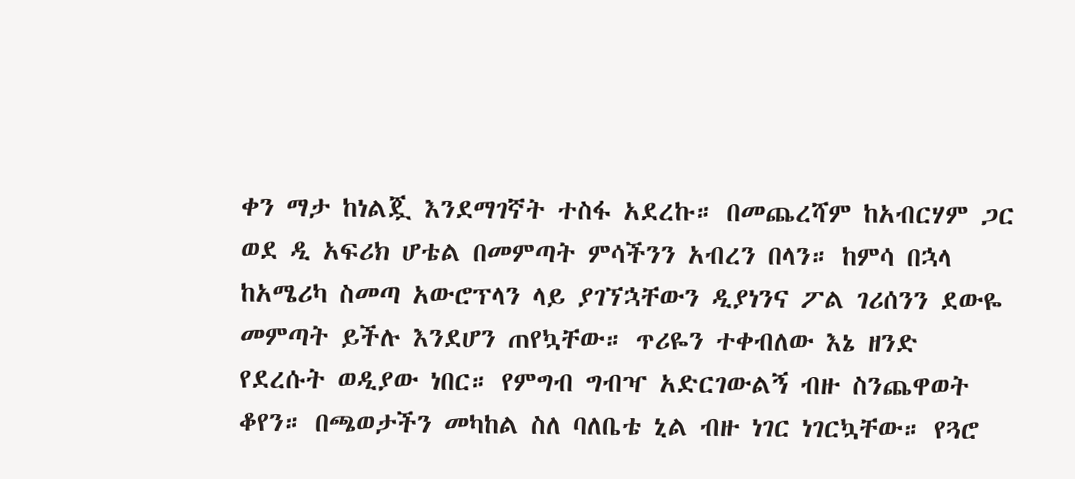ቀን ማታ ከነልጇ እንደማገኛት ተስፋ አደረኩ። በመጨረሻም ከአብርሃም ጋር ወደ ዲ አፍሪክ ሆቴል በመምጣት ምሳችንን አብረን በላን። ከምሳ በኋላ ከአሜሪካ ስመጣ አውሮፕላን ላይ ያገኘኋቸውን ዲያነንና ፖል ገሪሰንን ደውዬ መምጣት ይችሉ እንደሆን ጠየኳቸው። ጥሪዬን ተቀብለው እኔ ዘንድ የደረሱት ወዲያው ነበር። የምግብ ግብዣ አድርገውልኝ ብዙ ስንጨዋወት ቆየን። በጫወታችን መካከል ስለ ባለቤቴ ኒል ብዙ ነገር ነገርኳቸው። የጓሮ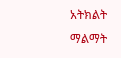አትክልት ማልማት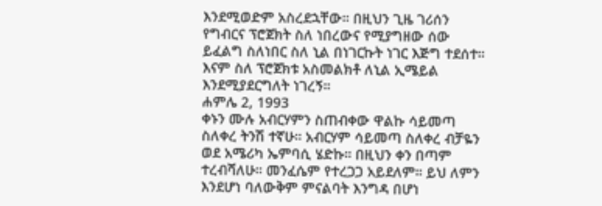እንደሚወድም አስረደኋቸው። በዚህን ጊዜ ገሪሰን የግብርና ፕሮጀክት ስለ ነበረውና የሚያግዘው ሰው ይፈልግ ስለነበር ስለ ኒል በነገርኩት ነገር እጅግ ተደሰተ። እናም ስለ ፕሮጀክቱ አስመልክቶ ለኒል ኢሜይል እንደሚያደርግለት ነገረኝ።
ሐምሌ 2, 1993
ቀኑን ሙሉ አብርሃምን ስጠብቀው ዋልኩ ሳይመጣ ስለቀረ ትንሽ ተኛሁ። አብርሃም ሳይመጣ ስለቀረ ብቻዬን ወደ አሜሪካ ኤምባሲ ሄድኩ። በዚህን ቀን በጣም ተረብሻለሁ። መንፈሴም የተረጋጋ አይደለም። ይህ ለምን እንደሆነ ባለውቅም ምናልባት እንግዳ በሆነ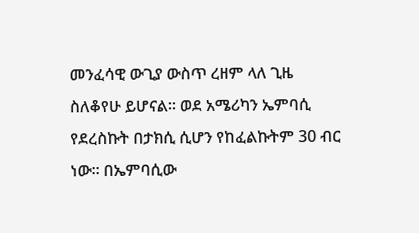መንፈሳዊ ውጊያ ውስጥ ረዘም ላለ ጊዜ ስለቆየሁ ይሆናል። ወደ አሜሪካን ኤምባሲ የደረስኩት በታክሲ ሲሆን የከፈልኩትም 30 ብር ነው። በኤምባሲው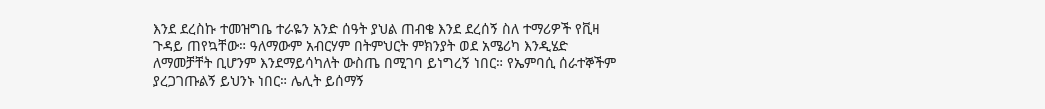እንደ ደረስኩ ተመዝግቤ ተራዬን አንድ ሰዓት ያህል ጠብቄ እንደ ደረሰኝ ስለ ተማሪዎች የቪዛ ጉዳይ ጠየኳቸው። ዓለማውም አብርሃም በትምህርት ምክንያት ወደ አሜሪካ እንዲሄድ ለማመቻቸት ቢሆንም እንደማይሳካለት ውስጤ በሚገባ ይነግረኝ ነበር። የኤምባሲ ሰራተኞችም ያረጋገጡልኝ ይህንኑ ነበር። ሌሊት ይሰማኝ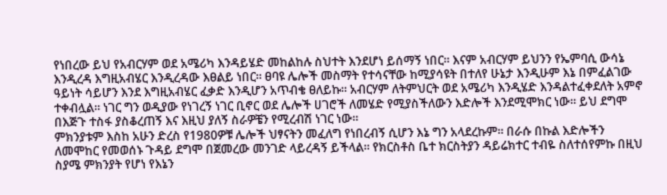የነበረው ይህ የአብርሃም ወደ አሜሪካ እንዳይሄድ መከልከሉ ስህተት እንደሆነ ይሰማኝ ነበር። እናም አብርሃም ይህንን የኤምባሲ ውሳኔ እንዲረዳ እግዚአብሄር እንዲረዳው እፀልይ ነበር። ፀባዩ ሌሎች መስማት የተሳናቸው ከሚያሳዩት በተለየ ሁኔታ እንዲሁም እኔ በምፈልገው ዓይነት ሳይሆን እንደ እግዚአብሄር ፈቃድ እንዲሆን አጥብቄ ፀለይኩ። አብርሃም ለትምህርት ወደ አሜሪካ እንዲሄድ እንዳልተፈቀደለት አምኖ ተቀብሏል። ነገር ግን ወዲያው የነገረኝ ነገር ቢኖር ወደ ሌሎች ሀገሮች ለመሄድ የሚያስችለውን እድሎች እንደሚሞክር ነው። ይህ ደግሞ በእጅጉ ተስፋ ያስቆረጠኝ እና እዚህ ያለኝ ስራዎቼን የሚረብሽ ነገር ነው።
ምክንያቱም እስከ አሁን ድረስ የ1980ዎቹ ሌሎች ህፃናትን መፈለግ የነበረብኝ ሲሆን እኔ ግን አላደረኩም። በራሱ በኩል እድሎችን ለመሞከር የመወሰኑ ጉዳይ ደግሞ በጀመረው መንገድ ላይረዳኝ ይችላል። የክርስቶስ ቤተ ክርስትያን ዳይሬክተር ተብዬ ስለተሰየምኩ በዚህ ስያሜ ምክንያት የሆነ የእኔን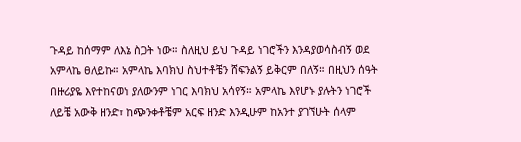ጉዳይ ከሰማም ለእኔ ስጋት ነው። ስለዚህ ይህ ጉዳይ ነገሮችን እንዳያወሳስብኝ ወደ አምላኬ ፀለይኩ። አምላኬ እባክህ ስህተቶቼን ሸፍንልኝ ይቅርም በለኝ። በዚህን ሰዓት በዙሪያዬ እየተከናወነ ያለውንም ነገር እባክህ አሳየኝ። አምላኬ እየሆኑ ያሉትን ነገሮች ለይቼ አውቅ ዘንድ፣ ከጭንቀቶቼም አርፍ ዘንድ እንዲሁም ከአንተ ያገኘሁት ሰላም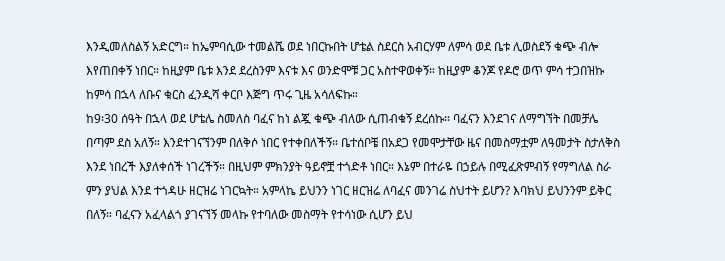እንዲመለስልኝ አድርግ። ከኤምባሲው ተመልሼ ወደ ነበርኩበት ሆቴል ስደርስ አብርሃም ለምሳ ወደ ቤቱ ሊወስደኝ ቁጭ ብሎ እየጠበቀኝ ነበር። ከዚያም ቤቱ እንደ ደረስንም እናቱ እና ወንድሞቹ ጋር አስተዋወቀኝ። ከዚያም ቆንጆ የዶሮ ወጥ ምሳ ተጋበዝኩ ከምሳ በኋላ ለቡና ቁርስ ፈንዲሻ ቀርቦ እጅግ ጥሩ ጊዜ አሳለፍኩ።
ከ9፡30 ሰዓት በኋላ ወደ ሆቴሌ ስመለስ ባፈና ከነ ልጇ ቁጭ ብለው ሲጠብቁኝ ደረሰኩ። ባፈናን እንደገና ለማግኘት በመቻሌ በጣም ደስ አለኝ። እንደተገናኘንም በለቅሶ ነበር የተቀበለችኝ። ቤተሰቦቼ በአደጋ የመሞታቸው ዜና በመስማቷም ለዓመታት ስታለቅስ እንደ ነበረች እያለቀሰች ነገረችኝ። በዚህም ምክንያት ዓይኖቿ ተጎድቶ ነበር። እኔም በተራዬ በኃይሉ በሚፈጽምብኝ የማግለል ስራ ምን ያህል እንደ ተጎዳሁ ዘርዝሬ ነገርኳት። አምላኬ ይህንን ነገር ዘርዝሬ ለባፈና መንገሬ ስህተት ይሆን? እባክህ ይህንንም ይቅር በለኝ። ባፈናን አፈላልጎ ያገናኘኝ መላኩ የተባለው መስማት የተሳነው ሲሆን ይህ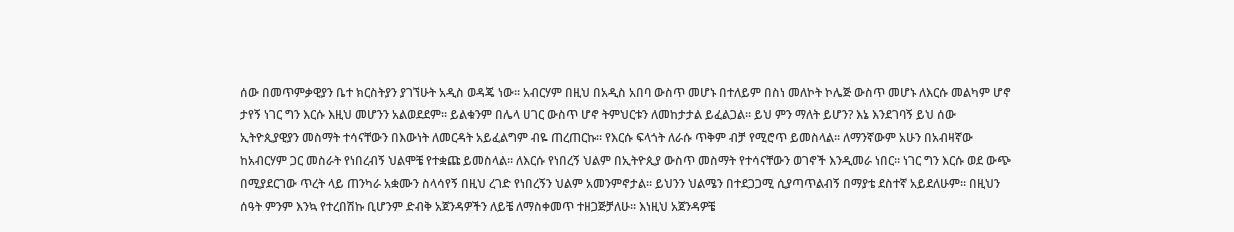ሰው በመጥምቃዊያን ቤተ ክርስትያን ያገኘሁት አዲስ ወዳጄ ነው። አብርሃም በዚህ በአዲስ አበባ ውስጥ መሆኑ በተለይም በስነ መለኮት ኮሌጅ ውስጥ መሆኑ ለእርሱ መልካም ሆኖ ታየኝ ነገር ግን እርሱ እዚህ መሆንን አልወደደም። ይልቁንም በሌላ ሀገር ውስጥ ሆኖ ትምህርቱን ለመከታታል ይፈልጋል። ይህ ምን ማለት ይሆን? እኔ እንደገባኝ ይህ ሰው ኢትዮጲያዊያን መስማት ተሳናቸውን በእውነት ለመርዳት አይፈልግም ብዬ ጠረጠርኩ። የእርሱ ፍላጎት ለራሱ ጥቅም ብቻ የሚሮጥ ይመስላል። ለማንኛውም አሁን በአብዛኛው
ከአብርሃም ጋር መስራት የነበረብኝ ህልሞቼ የተቋጩ ይመስላል። ለእርሱ የነበረኝ ህልም በኢትዮጲያ ውስጥ መስማት የተሳናቸውን ወገኖች እንዲመራ ነበር። ነገር ግን እርሱ ወደ ውጭ በሚያደርገው ጥረት ላይ ጠንካራ አቋሙን ስላሳየኝ በዚህ ረገድ የነበረኝን ህልም አመንምኖታል። ይህንን ህልሜን በተደጋጋሚ ሲያጣጥልብኝ በማያቴ ደስተኛ አይደለሁም። በዚህን ሰዓት ምንም እንኳ የተረበሽኩ ቢሆንም ድብቅ አጀንዳዎችን ለይቼ ለማስቀመጥ ተዘጋጅቻለሁ። እነዚህ አጀንዳዎቼ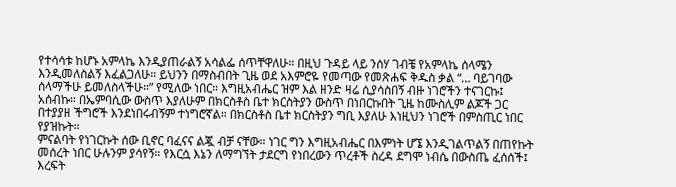የተሳሳቱ ከሆኑ አምላኬ እንዲያጠራልኝ አሳልፌ ሰጥቸዋለሁ። በዚህ ጉዳይ ላይ ንሰሃ ገብቼ የአምላኬ ሰላሜን እንዲመለስልኝ እፈልጋለሁ። ይህንን በማስብበት ጊዜ ወደ አእምሮዬ የመጣው የመጽሐፍ ቅዱስ ቃል “… ባይገባው ሰላማችሁ ይመለስላችሁ።” የሚለው ነበር። እግዚአብሔር ዝም እል ዘንድ ዛሬ ሲያሳስበኝ ብዙ ነገሮችን ተናገርኩ፤ አሰብኩ። በኤምባሲው ውስጥ እያለሁም በክርስቶስ ቤተ ክርስትያን ውስጥ በነበርኩበት ጊዜ ከሙስሊም ልጆች ጋር በተያያዘ ችግሮች እንደነበሩብኝም ተነግሮኛል። በክርስቶስ ቤተ ክርስትያን ግቢ እያለሁ እነዚህን ነገሮች በምስጢር ነበር የያዝኩት።
ምናልባት የነገርኩት ሰው ቢኖር ባፈናና ልጇ ብቻ ናቸው። ነገር ግን እግዚአብሔር በእምነት ሆኜ እንዲገልጥልኝ በጠየኩት መሰረት ነበር ሁሉንም ያሳየኝ። የእርሷ እኔን ለማግኘት ታደርግ የነበረውን ጥረቶች ስረዳ ደግሞ ነብሴ በውስጤ ፈሰሰች፤ እረፍት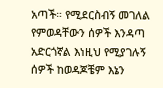አጣች። የሚደርስብኝ መገለል የምወዳቸውን ሰዎች እንዳጣ አድርጎኛል እነዚህ የሚያገሉኝ ሰዎች ከወዳጆቼም እኔን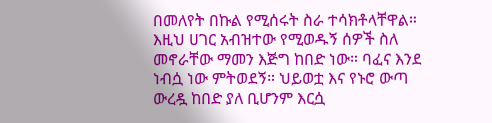በመለየት በኩል የሚሰሩት ስራ ተሳክቶላቸዋል። እዚህ ሀገር አብዝተው የሚወዱኝ ሰዎች ስለ መኖራቸው ማመን እጅግ ከበድ ነው። ባፈና እንደ ነብሷ ነው ምትወደኝ። ህይወቷ እና የኑሮ ውጣ ውረዷ ከበድ ያለ ቢሆንም እርሷ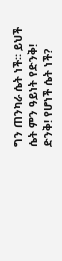ግን ጠንካራ ሴት ነች። ይህች ሴት ምን ዓይነት የድንቅ! ድንቅ! የሆነች ሴት ነች?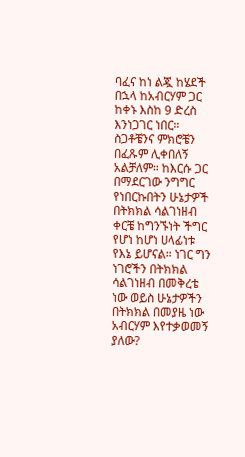ባፈና ከነ ልጇ ከሄደች በኋላ ከአብርሃም ጋር ከቀኑ እስከ 9 ድረስ እንነጋገር ነበር። ስጋቶቼንና ምክሮቼን በፈጹም ሊቀበለኝ አልቻለም። ከእርሱ ጋር በማደርገው ንግግር የነበርኩበትን ሁኔታዎች በትክክል ሳልገነዘብ ቀርቼ ከግንኙነት ችግር የሆነ ከሆነ ሀላፊነቱ የእኔ ይሆናል። ነገር ግን ነገሮችን በትክክል ሳልገነዘብ በመቅረቴ ነው ወይስ ሁኔታዎችን በትክክል በመያዜ ነው አብርሃም እየተቃወመኝ ያለው?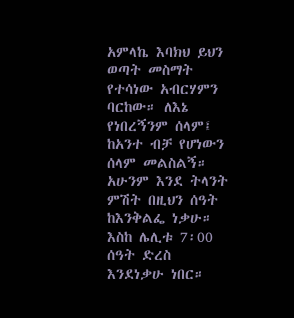አምላኬ እባክህ ይህን ወጣት መስማት የተሳነው አብርሃምን ባርከው። ለእኔ የነበረኝንም ሰላም፤ ከአንተ ብቻ የሆነውን ሰላም መልስልኝ። አሁንም እንደ ትላንት ምሽት በዚህን ሰዓት ከእንቅልፌ ነቃሁ። እስከ ሌሊቱ 7፡00 ሰዓት ድረስ እንደነቃሁ ነበር።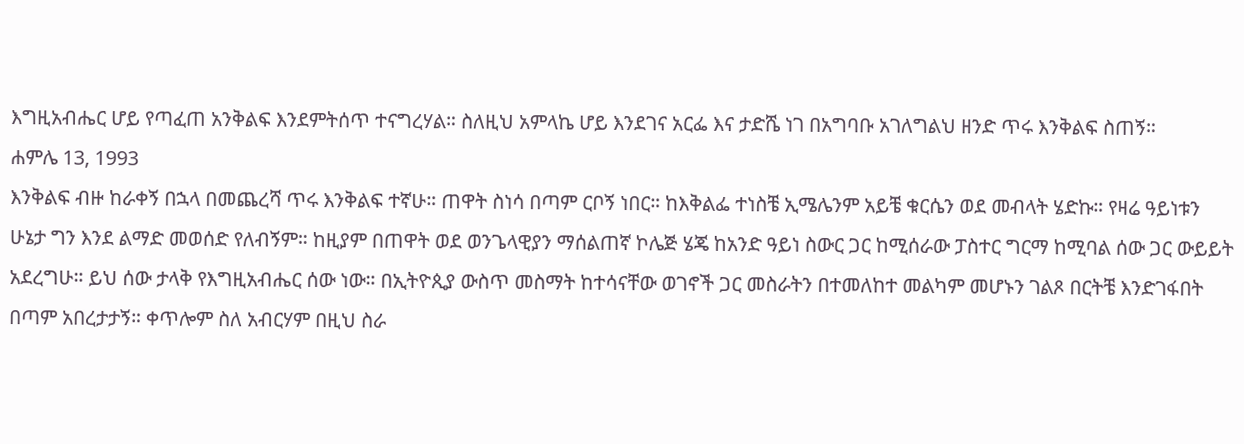እግዚአብሔር ሆይ የጣፈጠ አንቅልፍ እንደምትሰጥ ተናግረሃል። ስለዚህ አምላኬ ሆይ እንደገና አርፌ እና ታድሼ ነገ በአግባቡ አገለግልህ ዘንድ ጥሩ እንቅልፍ ስጠኝ።
ሐምሌ 13, 1993
እንቅልፍ ብዙ ከራቀኝ በኋላ በመጨረሻ ጥሩ እንቅልፍ ተኛሁ። ጠዋት ስነሳ በጣም ርቦኝ ነበር። ከእቅልፌ ተነስቼ ኢሜሌንም አይቼ ቁርሴን ወደ መብላት ሄድኩ። የዛሬ ዓይነቱን ሁኔታ ግን እንደ ልማድ መወሰድ የለብኝም። ከዚያም በጠዋት ወደ ወንጌላዊያን ማሰልጠኛ ኮሌጅ ሄጄ ከአንድ ዓይነ ስውር ጋር ከሚሰራው ፓስተር ግርማ ከሚባል ሰው ጋር ውይይት አደረግሁ። ይህ ሰው ታላቅ የእግዚአብሔር ሰው ነው። በኢትዮጲያ ውስጥ መስማት ከተሳናቸው ወገኖች ጋር መስራትን በተመለከተ መልካም መሆኑን ገልጾ በርትቼ እንድገፋበት በጣም አበረታታኝ። ቀጥሎም ስለ አብርሃም በዚህ ስራ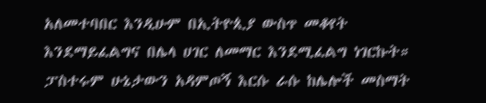አለመተባበር እንዲሁም በኢትዮጲያ ውስጥ መቆየት እንደማይፈልግና በሌላ ሀገር ለመማር እንደሚፈልግ ነገርኩት። ፓስተሩም ሁኔታውን አዳምጦኝ እርሱ ራሱ ከሌሎች መስማት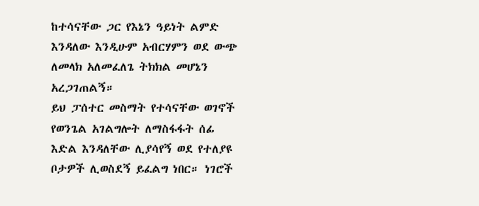ከተሳናቸው ጋር የእኔን ዓይነት ልምድ እንዳለው እንዲሁም አብርሃምን ወደ ውጭ ለመላክ አለመፈለጌ ትክክል መሆኔን አረጋገጠልኝ።
ይህ ፓሰተር መስማት የተሳናቸው ወገኖች የወንጌል አገልግሎት ለማስፋፋት ሰፊ እድል እንዳለቸው ሊያሳየኝ ወደ የተለያዩ ቦታዎች ሊወስደኝ ይፈልግ ነበር። ነገሮች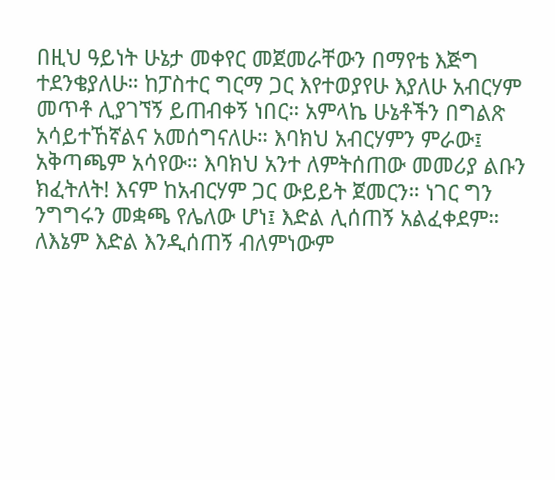በዚህ ዓይነት ሁኔታ መቀየር መጀመራቸውን በማየቴ እጅግ ተደንቄያለሁ። ከፓስተር ግርማ ጋር እየተወያየሁ እያለሁ አብርሃም መጥቶ ሊያገኘኝ ይጠብቀኝ ነበር። አምላኬ ሁኔቶችን በግልጽ አሳይተኸኛልና አመሰግናለሁ። እባክህ አብርሃምን ምራው፤ አቅጣጫም አሳየው። እባክህ አንተ ለምትሰጠው መመሪያ ልቡን ክፈትለት! እናም ከአብርሃም ጋር ውይይት ጀመርን። ነገር ግን ንግግሩን መቋጫ የሌለው ሆነ፤ እድል ሊሰጠኝ አልፈቀደም። ለእኔም እድል እንዲሰጠኝ ብለምነውም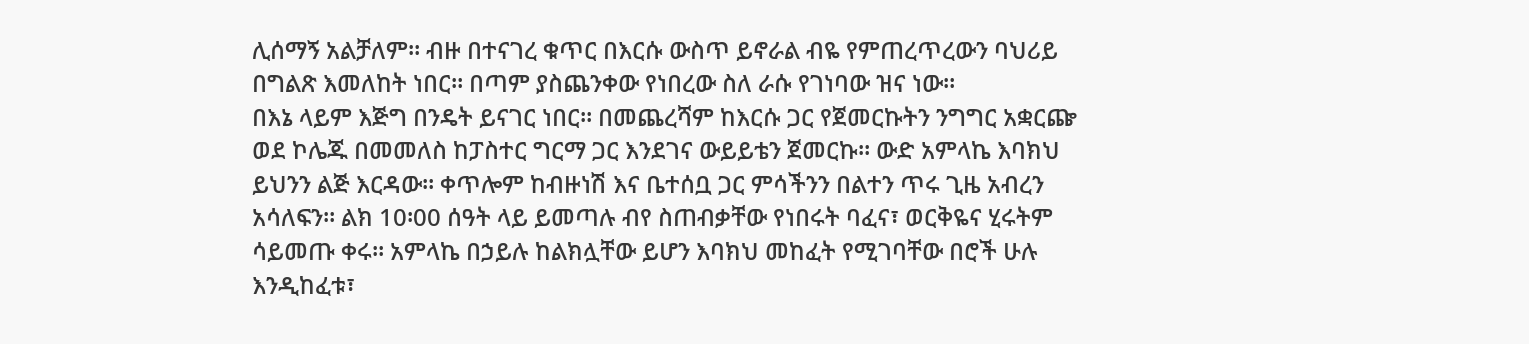ሊሰማኝ አልቻለም። ብዙ በተናገረ ቁጥር በእርሱ ውስጥ ይኖራል ብዬ የምጠረጥረውን ባህሪይ በግልጽ እመለከት ነበር። በጣም ያስጨንቀው የነበረው ስለ ራሱ የገነባው ዝና ነው።
በእኔ ላይም እጅግ በንዴት ይናገር ነበር። በመጨረሻም ከእርሱ ጋር የጀመርኩትን ንግግር አቋርጬ ወደ ኮሌጁ በመመለስ ከፓስተር ግርማ ጋር እንደገና ውይይቴን ጀመርኩ። ውድ አምላኬ እባክህ ይህንን ልጅ እርዳው። ቀጥሎም ከብዙነሽ እና ቤተሰቧ ጋር ምሳችንን በልተን ጥሩ ጊዜ አብረን አሳለፍን። ልክ 10፡00 ሰዓት ላይ ይመጣሉ ብየ ስጠብቃቸው የነበሩት ባፈና፣ ወርቅዬና ሂሩትም ሳይመጡ ቀሩ። አምላኬ በኃይሉ ከልክሏቸው ይሆን እባክህ መከፈት የሚገባቸው በሮች ሁሉ እንዲከፈቱ፣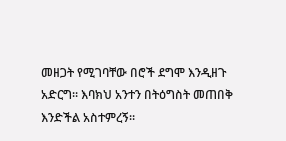መዘጋት የሚገባቸው በሮች ደግሞ እንዲዘጉ አድርግ። እባክህ አንተን በትዕግስት መጠበቅ እንድችል አስተምረኝ።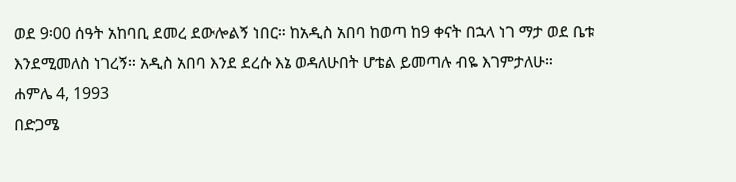ወደ 9፡00 ሰዓት አከባቢ ደመረ ደውሎልኝ ነበር። ከአዲስ አበባ ከወጣ ከ9 ቀናት በኋላ ነገ ማታ ወደ ቤቱ እንደሚመለስ ነገረኝ። አዲስ አበባ እንደ ደረሱ እኔ ወዳለሁበት ሆቴል ይመጣሉ ብዬ እገምታለሁ።
ሐምሌ 4, 1993
በድጋሜ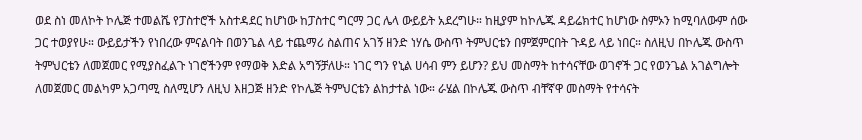ወደ ስነ መለኮት ኮሌጅ ተመልሼ የፓስተሮች አስተዳደር ከሆነው ከፓስተር ግርማ ጋር ሌላ ውይይት አደረግሁ። ከዚያም ከኮሌጁ ዳይሬክተር ከሆነው ስምኦን ከሚባለውም ሰው ጋር ተወያየሁ። ውይይታችን የነበረው ምናልባት በወንጌል ላይ ተጨማሪ ስልጠና አገኝ ዘንድ ነሃሴ ውስጥ ትምህርቴን በምጀምርበት ጉዳይ ላይ ነበር። ስለዚህ በኮሌጁ ውስጥ ትምህርቴን ለመጀመር የሚያስፈልጉ ነገሮችንም የማወቅ እድል አግኝቻለሁ። ነገር ግን የኒል ሀሳብ ምን ይሆን? ይህ መስማት ከተሳናቸው ወገኖች ጋር የወንጌል አገልግሎት ለመጀመር መልካም አጋጣሚ ስለሚሆን ለዚህ እዘጋጅ ዘንድ የኮሌጅ ትምህርቴን ልከታተል ነው። ራሄል በኮሌጁ ውስጥ ብቸኛዋ መስማት የተሳናት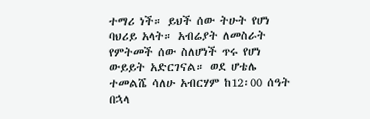ተማሪ ነች። ይህች ሰው ትሁት የሆነ ባህሪይ አላት። አብሬያት ለመስራት የምትመች ሰው ስለሆነች ጥሩ የሆነ ውይይት አድርገናል። ወደ ሆቴሌ ተመልሼ ሳለሁ አብርሃም ከ12፡00 ሰዓት በኋላ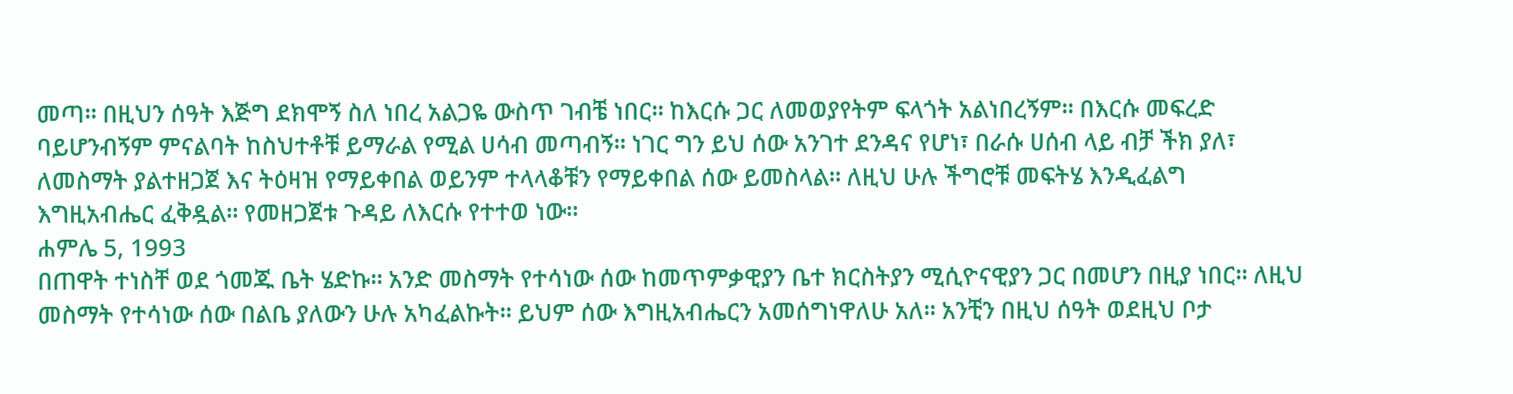መጣ። በዚህን ሰዓት እጅግ ደክሞኝ ስለ ነበረ አልጋዬ ውስጥ ገብቼ ነበር። ከእርሱ ጋር ለመወያየትም ፍላጎት አልነበረኝም። በእርሱ መፍረድ ባይሆንብኝም ምናልባት ከስህተቶቹ ይማራል የሚል ሀሳብ መጣብኝ። ነገር ግን ይህ ሰው አንገተ ደንዳና የሆነ፣ በራሱ ሀሰብ ላይ ብቻ ችክ ያለ፣ ለመስማት ያልተዘጋጀ እና ትዕዛዝ የማይቀበል ወይንም ተላላቆቹን የማይቀበል ሰው ይመስላል። ለዚህ ሁሉ ችግሮቹ መፍትሄ እንዲፈልግ እግዚአብሔር ፈቅዷል። የመዘጋጀቱ ጉዳይ ለእርሱ የተተወ ነው።
ሐምሌ 5, 1993
በጠዋት ተነስቸ ወደ ጎመጁ ቤት ሄድኩ። አንድ መስማት የተሳነው ሰው ከመጥምቃዊያን ቤተ ክርስትያን ሚሲዮናዊያን ጋር በመሆን በዚያ ነበር። ለዚህ መስማት የተሳነው ሰው በልቤ ያለውን ሁሉ አካፈልኩት። ይህም ሰው እግዚአብሔርን አመሰግነዋለሁ አለ። አንቺን በዚህ ሰዓት ወደዚህ ቦታ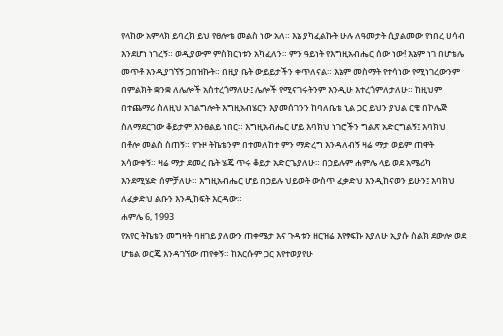የላከው አምላክ ይባረክ ይህ የፀሎቴ መልስ ነው አለ። እኔ ያካፈልኩት ሁሉ ለዓመታት ሲያልመው የነበረ ሀሳብ እንደሆነ ነገረኝ። ወዲያውም ምስክርነቱን አካፈለን። ምን ዓይነት የእግዚአብሔር ሰው ነው! እኔም ነገ በሆቴሌ መጥቶ እንዲያገኘኝ ጋበዝኩት። በዚያ ቤት ውይይታችን ቀጥለናል። እኔም መስማት የተሳነው የሚነገረውንም በምልክት ቋንቋ ለሌሎች አስተረጎማለሁ፤ ሌሎች የሚናገሩትንም እንዲሁ እተረጎምለታለሁ። ከዚህም በተጨማሪ ስለዚህ አገልግሎት እግዚአብሄርን እያመሰገንን ከባለቤቴ ኒል ጋር ይህን ያህል ርቄ በኮሌጅ ስለማደርገው ቆይታም እንፀልይ ነበር። እግዚአብሔር ሆይ እባክህ ነገሮችን ግልጽ አድርግልኝ፤ እባክህ በቶሎ መልስ ስጠኝ። የጉዞ ትኬቴንም በተመለከተ ምን ማድረግ እንዳለብኝ ዛሬ ማታ ወይም ጠዋት አሳውቀኝ። ዛሬ ማታ ደመረ ቤት ሄጄ ጥሩ ቆይታ አድርጌያለሁ። በኃይሉም ሐምሌ ላይ ወደ አሜሪካ እንደሚሄድ ሰምቻለሁ። እግዚአብሔር ሆይ በኃይሉ ህይወት ውስጥ ፈቃድህ እንዲከናወን ይሁን፤ እባክህ ለፈቃድህ ልቡን እንዲከፍት እርዳው።
ሐምሌ 6, 1993
የአየር ትኬቴን መግዛት ባዘገይ ያለውን ጠቀሜታ እና ጉዳቱን ዘርዝሬ እየፃፍኩ እያለሁ ኢያሱ ስልክ ደውሎ ወደ ሆቴል ወርጄ እንዳገኘው ጠየቀኝ። ከእርሱም ጋር እየተወያየሁ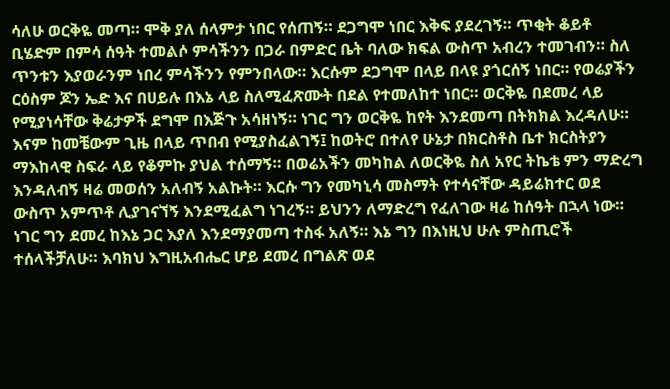ሳለሁ ወርቅዬ መጣ። ሞቅ ያለ ሰላምታ ነበር የሰጠኝ። ደጋግሞ ነበር እቅፍ ያደረገኝ። ጥቂት ቆይቶ ቢሄድም በምሳ ሰዓት ተመልሶ ምሳችንን በጋራ በምድር ቤት ባለው ክፍል ውስጥ አብረን ተመገብን። ስለ ጥንቱን እያወራንም ነበረ ምሳችንን የምንበላው። እርሱም ደጋግሞ በላይ በላዩ ያጎርሰኝ ነበር። የወሬያችን ርዕስም ጆን ኤድ እና በሀይሉ በእኔ ላይ ስለሚፈጽሙት በደል የተመለከተ ነበር። ወርቅዬ በደመረ ላይ የሚያነሳቸው ቅሬታዎች ደግሞ በእጅጉ አሳዘነኝ። ነገር ግን ወርቅዬ ከየት እንደመጣ በትክክል እረዳለሁ። እናም ከመቼውም ጊዜ በላይ ጥበብ የሚያስፈልገኝ፤ ከወትሮ በተለየ ሁኔታ በክርስቶስ ቤተ ክርስትያን ማእከላዊ ስፍራ ላይ የቆምኩ ያህል ተሰማኝ። በወሬአችን መካከል ለወርቅዬ ስለ አየር ትኬቴ ምን ማድረግ እንዳለብኝ ዛሬ መወሰን አለብኝ አልኩት። እርሱ ግን የመካኒሳ መስማት የተሳናቸው ዳይሬክተር ወደ ውስጥ አምጥቶ ሊያገናኘኝ እንደሚፈልግ ነገረኝ። ይህንን ለማድረግ የፈለገው ዛሬ ከሰዓት በኋላ ነው። ነገር ግን ደመረ ከእኔ ጋር እያለ እንደማያመጣ ተስፋ አለኝ። እኔ ግን በእነዚህ ሁሉ ምስጢሮች ተሰላችቻለሁ። እባክህ እግዚአብሔር ሆይ ደመረ በግልጽ ወደ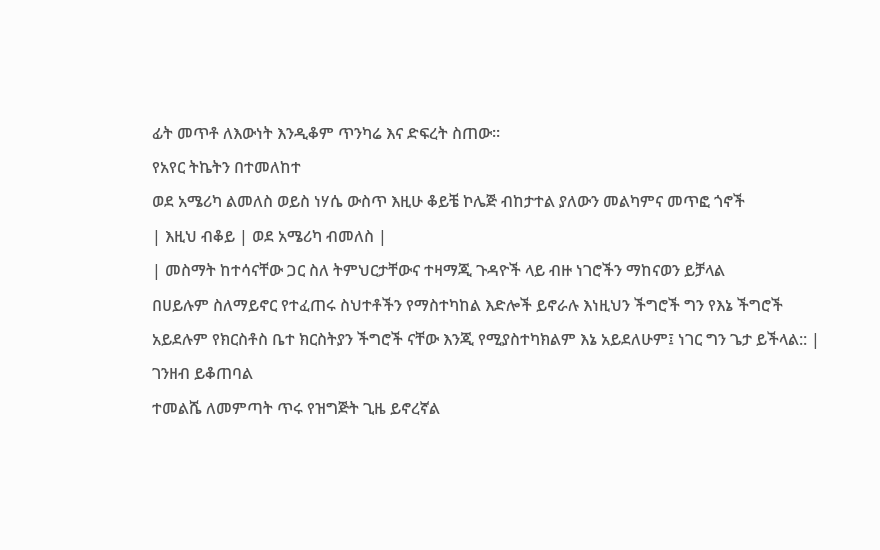ፊት መጥቶ ለእውነት እንዲቆም ጥንካሬ እና ድፍረት ስጠው።
የአየር ትኬትን በተመለከተ
ወደ አሜሪካ ልመለስ ወይስ ነሃሴ ውስጥ እዚሁ ቆይቼ ኮሌጅ ብከታተል ያለውን መልካምና መጥፎ ጎኖች
| እዚህ ብቆይ | ወደ አሜሪካ ብመለስ |
| መስማት ከተሳናቸው ጋር ስለ ትምህርታቸውና ተዛማጂ ጉዳዮች ላይ ብዙ ነገሮችን ማከናወን ይቻላል
በሀይሉም ስለማይኖር የተፈጠሩ ስህተቶችን የማስተካከል እድሎች ይኖራሉ እነዚህን ችግሮች ግን የእኔ ችግሮች አይደሉም የክርስቶስ ቤተ ክርስትያን ችግሮች ናቸው እንጂ የሚያስተካክልም እኔ አይደለሁም፤ ነገር ግን ጌታ ይችላል:: |
ገንዘብ ይቆጠባል
ተመልሼ ለመምጣት ጥሩ የዝግጅት ጊዜ ይኖረኛል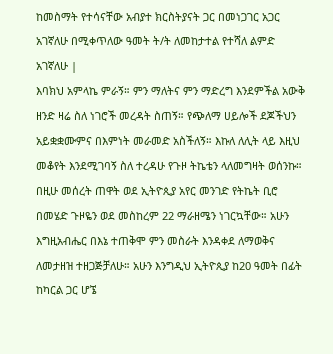ከመስማት የተሳናቸው አብያተ ክርስትያናት ጋር በመነጋገር አጋር አገኛለሁ በሚቀጥለው ዓመት ት/ት ለመከታተል የተሻለ ልምድ አገኛለሁ |
እባክህ አምላኬ ምራኝ። ምን ማለትና ምን ማድረግ እንደምችል አውቅ ዘንድ ዛሬ ስለ ነገሮች መረዳት ስጠኝ። የጭለማ ሀይሎች ደጆችህን አይቋቋሙምና በእምነት መራመድ አስችለኝ። እኩለ ለሊት ላይ እዚህ መቆየት እንደሚገባኝ ስለ ተረዳሁ የጉዞ ትኬቴን ላለመግዛት ወሰንኩ። በዚሁ መሰረት ጠዋት ወደ ኢትዮጲያ አየር መንገድ የትኬት ቢሮ በመሄድ ጉዞዬን ወደ መስከረም 22 ማራዘሜን ነገርኳቸው። አሁን እግዚአብሔር በእኔ ተጠቅሞ ምን መስራት እንዳቀደ ለማወቅና ለመታዘዝ ተዘጋጅቻለሁ። አሁን እንግዲህ ኢትዮጲያ ከ20 ዓመት በፊት ከካርል ጋር ሆኜ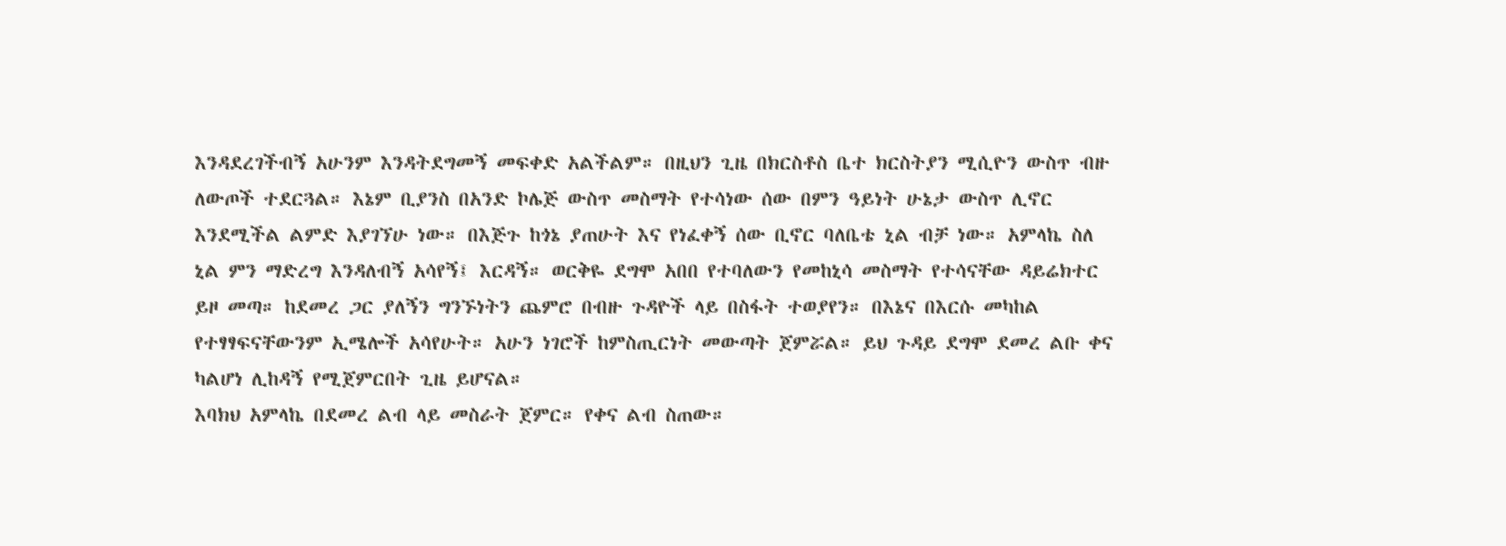እንዳደረገችብኝ አሁንም እንዳትደግመኝ መፍቀድ አልችልም። በዚህን ጊዜ በክርስቶስ ቤተ ክርስትያን ሚሲዮን ውስጥ ብዙ ለውጦች ተደርጓል። እኔም ቢያንስ በአንድ ኮሌጅ ውስጥ መስማት የተሳነው ሰው በምን ዓይነት ሁኔታ ውስጥ ሊኖር እንደሚችል ልምድ እያገኘሁ ነው። በእጅጉ ከጎኔ ያጠሁት እና የነፈቀኝ ሰው ቢኖር ባለቤቴ ኒል ብቻ ነው። አምላኬ ስለ ኒል ምን ማድረግ እንዳለብኝ አሳየኝ፤ እርዳኝ። ወርቅዬ ደግሞ አበበ የተባለውን የመከኒሳ መስማት የተሳናቸው ዳይሬክተር ይዞ መጣ። ከደመረ ጋር ያለኝን ግንኙነትን ጨምሮ በብዙ ጉዳዮች ላይ በስፋት ተወያየን። በእኔና በእርሱ መካከል የተፃፃፍናቸውንም ኢሜሎች አሳየሁት። አሁን ነገሮች ከምስጢርነት መውጣት ጀምሯል። ይህ ጉዳይ ደግሞ ደመረ ልቡ ቀና ካልሆነ ሊከዳኝ የሚጀምርበት ጊዜ ይሆናል።
እባክህ አምላኬ በደመረ ልብ ላይ መስራት ጀምር። የቀና ልብ ስጠው።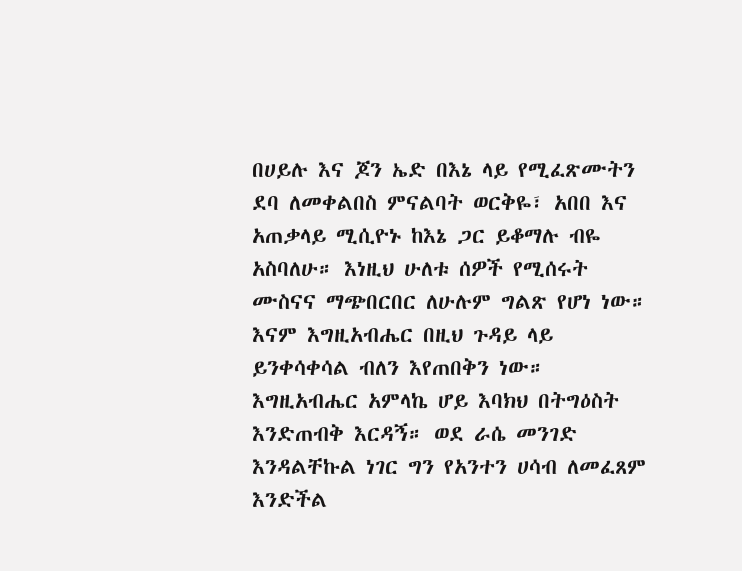በሀይሉ እና ጆን ኤድ በእኔ ላይ የሚፈጽሙትን ደባ ለመቀልበስ ምናልባት ወርቅዬ፣ አበበ እና አጠቃላይ ሚሲዮኑ ከእኔ ጋር ይቆማሉ ብዬ አስባለሁ። እነዚህ ሁለቱ ሰዎች የሚሰሩት ሙስናና ማጭበርበር ለሁሉም ግልጽ የሆነ ነው። እናም እግዚአብሔር በዚህ ጉዳይ ላይ ይንቀሳቀሳል ብለን እየጠበቅን ነው። እግዚአብሔር አምላኬ ሆይ እባክህ በትግዕስት እንድጠብቅ እርዳኝ። ወደ ራሴ መንገድ እንዳልቸኩል ነገር ግን የአንተን ሀሳብ ለመፈጸም እንድችል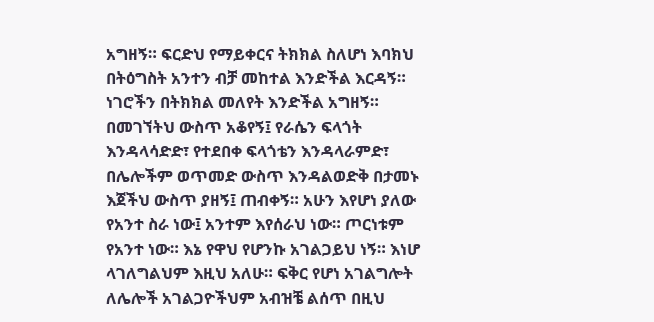አግዘኝ። ፍርድህ የማይቀርና ትክክል ስለሆነ እባክህ በትዕግስት አንተን ብቻ መከተል እንድችል እርዳኝ። ነገሮችን በትክክል መለየት እንድችል አግዘኝ። በመገኘትህ ውስጥ አቆየኝ፤ የራሴን ፍላጎት እንዳላሳድድ፣ የተደበቀ ፍላጎቴን እንዳላራምድ፣ በሌሎችም ወጥመድ ውስጥ እንዳልወድቅ በታመኑ እጀችህ ውስጥ ያዘኝ፤ ጠብቀኝ። አሁን እየሆነ ያለው የአንተ ስራ ነው፤ አንተም እየሰራህ ነው። ጦርነቱም የአንተ ነው። እኔ የዋህ የሆንኩ አገልጋይህ ነኝ። እነሆ ላገለግልህም እዚህ አለሁ። ፍቅር የሆነ አገልግሎት ለሌሎች አገልጋዮችህም አብዝቼ ልሰጥ በዚህ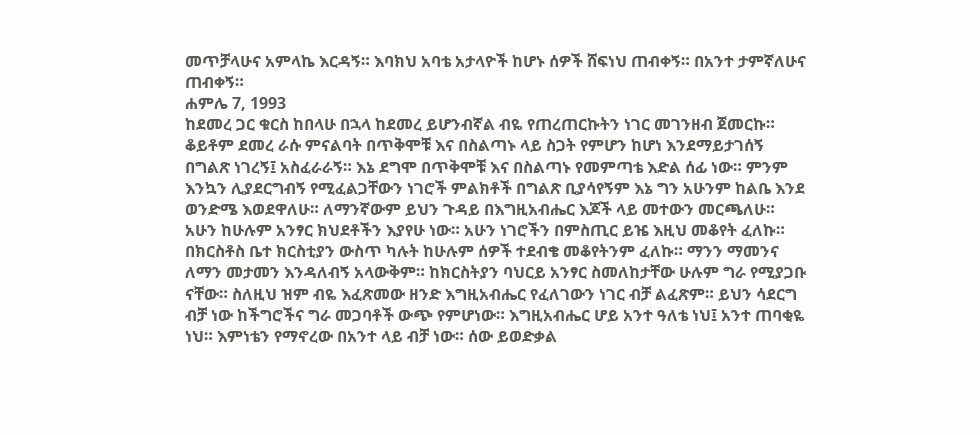መጥቻላሁና አምላኬ እርዳኝ። እባክህ አባቴ አታላዮች ከሆኑ ሰዎች ሸፍነህ ጠብቀኝ። በአንተ ታምኛለሁና ጠብቀኝ።
ሐምሌ 7, 1993
ከደመረ ጋር ቁርስ ከበላሁ በኋላ ከደመረ ይሆንብኛል ብዬ የጠረጠርኩትን ነገር መገንዘብ ጀመርኩ። ቆይቶም ደመረ ራሱ ምናልባት በጥቅሞቹ እና በስልጣኑ ላይ ስጋት የምሆን ከሆነ እንደማይታገሰኝ በግልጽ ነገረኝ፤ አስፈራራኝ። እኔ ደግሞ በጥቅሞቹ እና በስልጣኑ የመምጣቴ እድል ሰፊ ነው። ምንም እንኳን ሊያደርግብኝ የሚፈልጋቸውን ነገሮች ምልክቶች በግልጽ ቢያሳየኝም እኔ ግን አሁንም ከልቤ እንደ ወንድሜ እወደዋለሁ። ለማንኛውም ይህን ጉዳይ በእግዚአብሔር እጆች ላይ መተውን መርጫለሁ። አሁን ከሁሉም አንፃር ክህደቶችን እያየሁ ነው። አሁን ነገሮችን በምስጢር ይዤ እዚህ መቆየት ፈለኩ። በክርስቶስ ቤተ ክርስቲያን ውስጥ ካሉት ከሁሉም ሰዎች ተደብቄ መቆየትንም ፈለኩ። ማንን ማመንና ለማን መታመን እንዳለብኝ አላውቅም። ከክርስትያን ባህርይ አንፃር ስመለከታቸው ሁሉም ግራ የሚያጋቡ ናቸው። ስለዚህ ዝም ብዬ እፈጽመው ዘንድ እግዚአብሔር የፈለገውን ነገር ብቻ ልፈጽም። ይህን ሳደርግ ብቻ ነው ከችግሮችና ግራ መጋባቶች ውጭ የምሆነው። እግዚአብሔር ሆይ አንተ ዓለቴ ነህ፤ አንተ ጠባቂዬ ነህ። እምነቴን የማኖረው በአንተ ላይ ብቻ ነው። ሰው ይወድቃል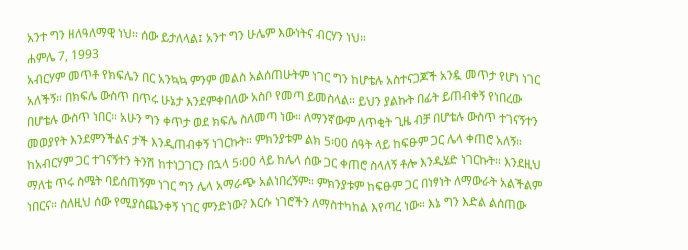አንተ ግን ዘለዓለማዊ ነህ። ሰው ይታለላል፤ አንተ ግን ሁሌም እውነትና ብርሃን ነህ።
ሐምሌ 7, 1993
አብርሃም መጥቶ የክፍሌን በር አንኳኳ ምንም መልስ አልሰጠሁትም ነገር ግን ከሆቴሉ አስተናጋጆች አንዷ መጥታ የሆነ ነገር አለችኝ። በክፍሌ ውስጥ በጥሩ ሁኔታ እንደምቀበለው አስቦ የመጣ ይመስላል። ይህን ያልኩት በፊት ይጠብቀኝ የነበረው በሆቴሉ ውስጥ ነበር። አሁን ግን ቀጥታ ወደ ክፍሌ ስለመጣ ነው። ለማንኛውም ለጥቂት ጊዜ ብቻ በሆቴሉ ውስጥ ተገናኝተን መወያየት እንደምንችልና ታች እንዲጠብቀኝ ነገርኩት። ምክንያቱም ልክ 5፡00 ሰዓት ላይ ከፍፁም ጋር ሌላ ቀጠሮ አለኝ። ከአብርሃም ጋር ተገናኝተን ትንሽ ከተነጋገርን በኋላ 5፡00 ላይ ከሌላ ሰው ጋር ቀጠሮ ስላለኝ ቶሎ እንዲሄድ ነገርኩት። እንደዚህ ማለቴ ጥሩ ስሜት ባይሰጠኝም ነገር ግን ሌላ አማራጭ አልነበረኝም። ምክንያቱም ከፍፁም ጋር በነፃነት ለማውራት አልችልም ነበርና። ስለዚህ ሰው የሚያስጨንቀኝ ነገር ምንድነው? እርሱ ነገሮችን ለማስተካከል እየጣረ ነው። እኔ ግን እድል ልሰጠው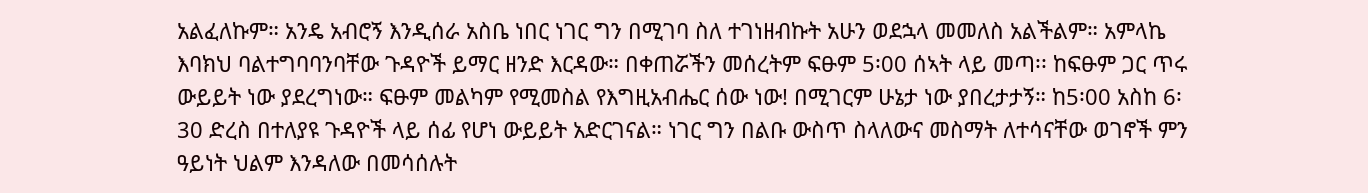አልፈለኩም። አንዴ አብሮኝ እንዲሰራ አስቤ ነበር ነገር ግን በሚገባ ስለ ተገነዘብኩት አሁን ወደኋላ መመለስ አልችልም። አምላኬ እባክህ ባልተግባባንባቸው ጉዳዮች ይማር ዘንድ እርዳው። በቀጠሯችን መሰረትም ፍፁም 5፡00 ሰኣት ላይ መጣ፡፡ ከፍፁም ጋር ጥሩ ውይይት ነው ያደረግነው። ፍፁም መልካም የሚመስል የእግዚአብሔር ሰው ነው! በሚገርም ሁኔታ ነው ያበረታታኝ። ከ5፡00 አስከ 6፡30 ድረስ በተለያዩ ጉዳዮች ላይ ሰፊ የሆነ ውይይት አድርገናል። ነገር ግን በልቡ ውስጥ ስላለውና መስማት ለተሳናቸው ወገኖች ምን ዓይነት ህልም እንዳለው በመሳሰሉት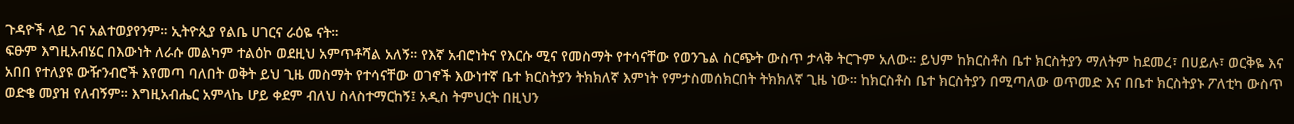ጉዳዮች ላይ ገና አልተወያየንም። ኢትዮጲያ የልቤ ሀገርና ራዕዬ ናት።
ፍፁም እግዚአብሄር በእውነት ለራሱ መልካም ተልዕኮ ወደዚህ አምጥቶሻል አለኝ። የእኛ አብሮነትና የእርሱ ሚና የመስማት የተሳናቸው የወንጌል ስርጭት ውስጥ ታላቅ ትርጉም አለው። ይህም ከክርስቶስ ቤተ ክርስትያን ማለትም ከደመረ፣ በሀይሉ፣ ወርቅዬ እና አበበ የተለያዩ ውዥንብሮች እየመጣ ባለበት ወቅት ይህ ጊዜ መስማት የተሳናቸው ወገኖች እውነተኛ ቤተ ክርስትያን ትክክለኛ እምነት የምታስመሰክርበት ትክክለኛ ጊዜ ነው። ከክርስቶስ ቤተ ክርስትያን በሚጣለው ወጥመድ እና በቤተ ክርስትያኑ ፖለቲካ ውስጥ ወድቄ መያዝ የለብኝም። እግዚአብሔር አምላኬ ሆይ ቀደም ብለህ ስላስተማርከኝ፤ አዲስ ትምህርት በዚህን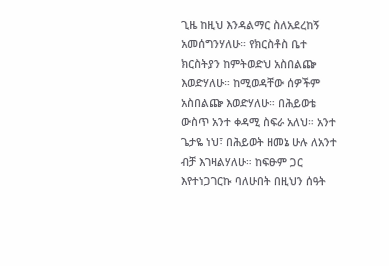ጊዜ ከዚህ እንዳልማር ስለአደረከኝ አመሰግንሃለሁ። የክርስቶስ ቤተ ክርስትያን ከምትወድህ አስበልጬ እወድሃለሁ። ከሚወዳቸው ሰዎችም አስበልጬ እወድሃለሁ። በሕይወቴ ውስጥ አንተ ቀዳሚ ስፍራ አለህ። አንተ ጌታዬ ነህ፣ በሕይወት ዘመኔ ሁሉ ለአንተ ብቻ እገዛልሃለሁ። ከፍፁም ጋር እየተነጋገርኩ ባለሁበት በዚህን ሰዓት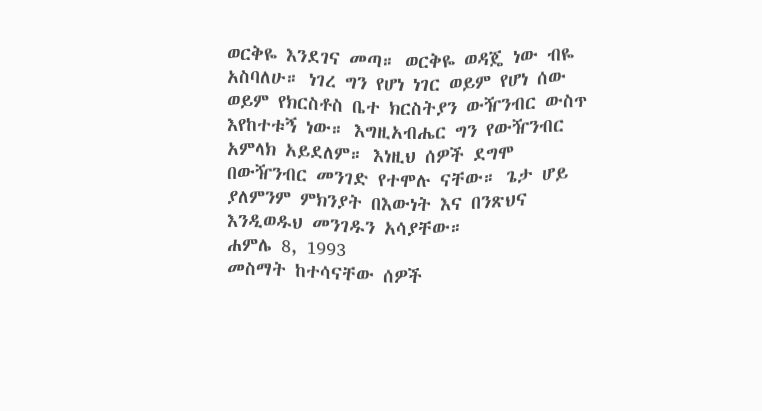ወርቅዬ እንደገና መጣ። ወርቅዬ ወዳጄ ነው ብዬ አስባለሁ። ነገረ ግን የሆነ ነገር ወይም የሆነ ሰው ወይም የክርስቶስ ቤተ ክርስትያን ውዥንብር ውስጥ እየከተቱኝ ነው። እግዚአብሔር ግን የውዥንብር አምላክ አይደለም። እነዚህ ሰዎች ደግሞ በውዥንብር መንገድ የተሞሉ ናቸው። ጌታ ሆይ ያለምንም ምክንያት በእውነት እና በንጽህና እንዲወዱህ መንገዱን አሳያቸው።
ሐምሌ 8, 1993
መስማት ከተሳናቸው ሰዎች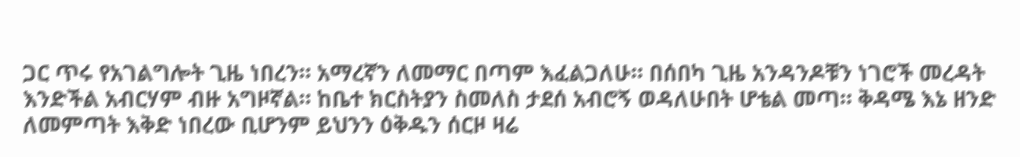ጋር ጥሩ የአገልግሎት ጊዜ ነበረን። አማረኛን ለመማር በጣም እፈልጋለሁ። በሰበካ ጊዜ አንዳንዶቹን ነገሮች መረዳት እንድችል አብርሃም ብዙ አግዞኛል። ከቤተ ክርስትያን ስመለስ ታደሰ አብሮኝ ወዳለሁበት ሆቴል መጣ። ቅዳሜ እኔ ዘንድ ለመምጣት እቅድ ነበረው ቢሆንም ይህንን ዕቅዱን ሰርዞ ዛሬ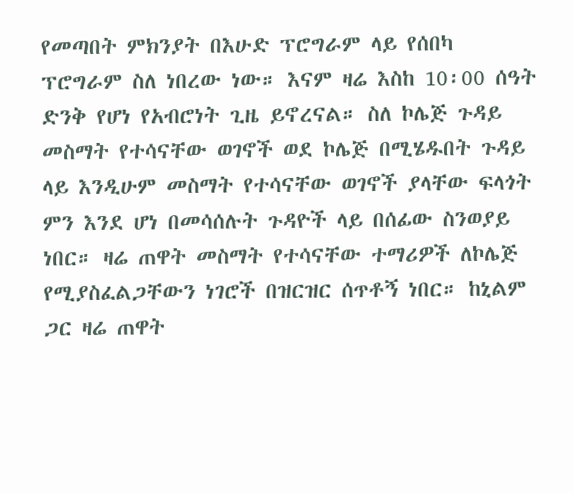የመጣበት ምክንያት በእሁድ ፕሮግራም ላይ የሰበካ ፕሮግራም ስለ ነበረው ነው። እናም ዛሬ እስከ 10፡00 ሰዓት ድንቅ የሆነ የአብሮነት ጊዜ ይኖረናል። ስለ ኮሌጅ ጉዳይ መስማት የተሳናቸው ወገኖች ወደ ኮሌጅ በሚሄዱበት ጉዳይ ላይ እንዲሁም መስማት የተሳናቸው ወገኖች ያላቸው ፍላጎት ምን እንደ ሆነ በመሳሰሉት ጉዳዮች ላይ በሰፊው ስንወያይ ነበር። ዛሬ ጠዋት መስማት የተሳናቸው ተማሪዎች ለኮሌጅ የሚያስፈልጋቸውን ነገሮች በዝርዝር ሰጥቶኝ ነበር። ከኒልም ጋር ዛሬ ጠዋት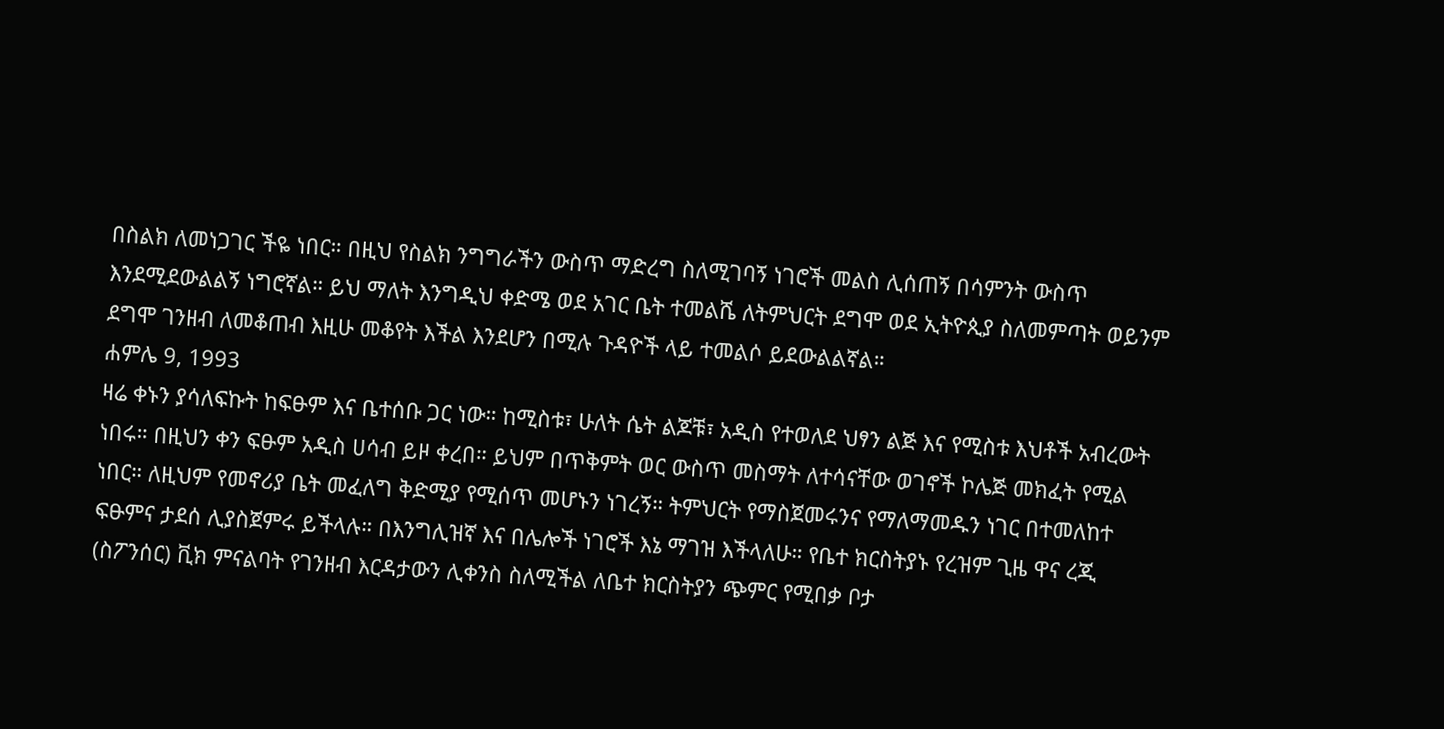በስልክ ለመነጋገር ችዬ ነበር። በዚህ የስልክ ንግግራችን ውስጥ ማድረግ ስለሚገባኝ ነገሮች መልስ ሊሰጠኝ በሳምንት ውስጥ እንደሚደውልልኝ ነግሮኛል። ይህ ማለት እንግዲህ ቀድሜ ወደ አገር ቤት ተመልሼ ለትምህርት ደግሞ ወደ ኢትዮጲያ ስለመምጣት ወይንም ደግሞ ገንዘብ ለመቆጠብ እዚሁ መቆየት እችል እንደሆን በሚሉ ጉዳዮች ላይ ተመልሶ ይደውልልኛል።
ሐምሌ 9, 1993
ዛሬ ቀኑን ያሳለፍኩት ከፍፁም እና ቤተሰቡ ጋር ነው። ከሚስቱ፣ ሁለት ሴት ልጆቹ፣ አዲስ የተወለደ ህፃን ልጅ እና የሚስቱ እህቶች አብረውት ነበሩ። በዚህን ቀን ፍፁም አዲስ ሀሳብ ይዞ ቀረበ። ይህም በጥቅምት ወር ውስጥ መስማት ለተሳናቸው ወገኖች ኮሌጅ መክፈት የሚል ነበር። ለዚህም የመኖሪያ ቤት መፈለግ ቅድሚያ የሚሰጥ መሆኑን ነገረኝ። ትምህርት የማስጀመሩንና የማለማመዱን ነገር በተመለከተ ፍፁምና ታደሰ ሊያስጀምሩ ይችላሉ። በእንግሊዝኛ እና በሌሎች ነገሮች እኔ ማገዝ እችላለሁ። የቤተ ክርስትያኑ የረዝም ጊዜ ዋና ረጂ (ስፖንሰር) ቪክ ምናልባት የገንዘብ እርዳታውን ሊቀንስ ስለሚችል ለቤተ ክርስትያን ጭምር የሚበቃ ቦታ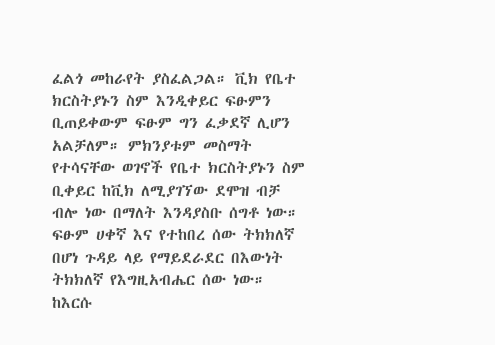ፈልጎ መከራየት ያስፈልጋል። ቪክ የቤተ ክርስትያኑን ስም እንዲቀይር ፍፁምን ቢጠይቀውም ፍፁም ግን ፈቃደኛ ሊሆን አልቻለም። ምክንያቱም መስማት የተሳናቸው ወገኖች የቤተ ክርስትያኑን ስም ቢቀይር ከቪክ ለሚያገኘው ደሞዝ ብቻ ብሎ ነው በማለት እንዳያስቡ ሰግቶ ነው። ፍፁም ሀቀኛ እና የተከበረ ሰው ትክክለኛ በሆነ ጉዳይ ላይ የማይደራደር በእውነት ትክክለኛ የእግዚአብሔር ሰው ነው። ከእርሱ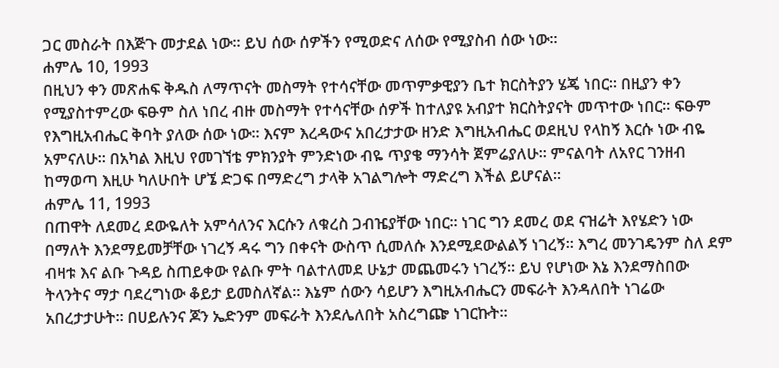ጋር መስራት በእጅጉ መታደል ነው። ይህ ሰው ሰዎችን የሚወድና ለሰው የሚያስብ ሰው ነው።
ሐምሌ 10, 1993
በዚህን ቀን መጽሐፍ ቅዱስ ለማጥናት መስማት የተሳናቸው መጥምቃዊያን ቤተ ክርስትያን ሄጄ ነበር። በዚያን ቀን የሚያስተምረው ፍፁም ስለ ነበረ ብዙ መስማት የተሳናቸው ሰዎች ከተለያዩ አብያተ ክርስትያናት መጥተው ነበር። ፍፁም የእግዚአብሔር ቅባት ያለው ሰው ነው። እናም እረዳውና አበረታታው ዘንድ እግዚአብሔር ወደዚህ የላከኝ እርሱ ነው ብዬ አምናለሁ። በአካል እዚህ የመገኘቴ ምክንያት ምንድነው ብዬ ጥያቄ ማንሳት ጀምሬያለሁ። ምናልባት ለአየር ገንዘብ ከማወጣ እዚሁ ካለሁበት ሆኜ ድጋፍ በማድረግ ታላቅ አገልግሎት ማድረግ እችል ይሆናል።
ሐምሌ 11, 1993
በጠዋት ለደመረ ደውዬለት አምሳለንና እርሱን ለቁረስ ጋብዤያቸው ነበር። ነገር ግን ደመረ ወደ ናዝሬት እየሄድን ነው በማለት እንደማይመቻቸው ነገረኝ ዳሩ ግን በቀናት ውስጥ ሲመለሱ እንደሚደውልልኝ ነገረኝ። እግረ መንገዴንም ስለ ደም ብዛቱ እና ልቡ ጉዳይ ስጠይቀው የልቡ ምት ባልተለመደ ሁኔታ መጨመሩን ነገረኝ። ይህ የሆነው እኔ እንደማስበው ትላንትና ማታ ባደረግነው ቆይታ ይመስለኛል። እኔም ሰውን ሳይሆን እግዚአብሔርን መፍራት እንዳለበት ነገሬው አበረታታሁት። በሀይሉንና ጆን ኤድንም መፍራት እንደሌለበት አስረግጬ ነገርኩት።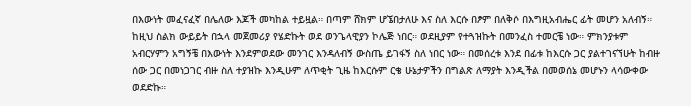በእውነት መፈናፈኛ በሌለው እጆች መካከል ተይዟል። በጣም ሸክም ሆኜበታለሁ እና ስለ እርሱ በፆም በለቅሶ በእግዚአብሔር ፊት መሆን አለብኝ። ከዚህ ስልክ ውይይት በኋላ መጀመሪያ የሄድኩት ወደ ወንጌላዊያን ኮሌጅ ነበር። ወደዚያም የተጓዝኩት በመንፈስ ተመርቼ ነው። ምክንያቱም አብርሃምን አግኝቼ በእውነት እንደምወደው መንገር እንዳለብኝ ውስጤ ይገፋኝ ስለ ነበር ነው። በመሰረቱ እንደ በፊቱ ከእርሱ ጋር ያልተገናኘሁት ከብዙ ሰው ጋር በመነጋገር ብዙ ስለ ተያዝኩ እንዲሁም ለጥቂት ጊዜ ከእርሱም ርቄ ሁኔታዎችን በግልጽ ለማያት እንዲችል በመወሰኔ መሆኑን ላሳውቀው ወደድኩ።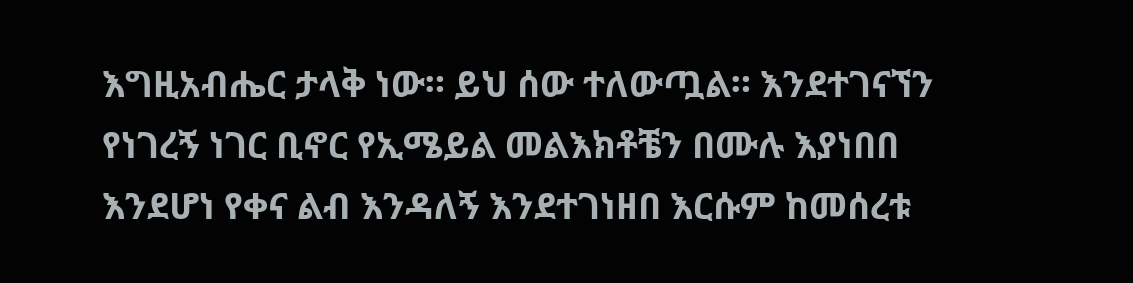እግዚአብሔር ታላቅ ነው። ይህ ሰው ተለውጧል። እንደተገናኘን የነገረኝ ነገር ቢኖር የኢሜይል መልእክቶቼን በሙሉ እያነበበ እንደሆነ የቀና ልብ እንዳለኝ እንደተገነዘበ እርሱም ከመሰረቱ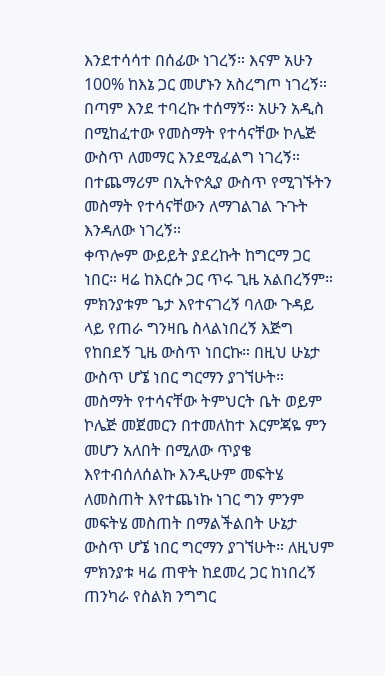እንደተሳሳተ በሰፊው ነገረኝ። እናም አሁን 100% ከእኔ ጋር መሆኑን አስረግጦ ነገረኝ። በጣም እንደ ተባረኩ ተሰማኝ። አሁን አዲስ በሚከፈተው የመስማት የተሳናቸው ኮሌጅ ውስጥ ለመማር እንደሚፈልግ ነገረኝ። በተጨማሪም በኢትዮጲያ ውስጥ የሚገኙትን መስማት የተሳናቸውን ለማገልገል ጉጉት እንዳለው ነገረኝ።
ቀጥሎም ውይይት ያደረኩት ከግርማ ጋር ነበር። ዛሬ ከእርሱ ጋር ጥሩ ጊዜ አልበረኝም። ምክንያቱም ጌታ እየተናገረኝ ባለው ጉዳይ ላይ የጠራ ግንዛቤ ስላልነበረኝ እጅግ የከበደኝ ጊዜ ውስጥ ነበርኩ። በዚህ ሁኔታ ውስጥ ሆኜ ነበር ግርማን ያገኘሁት። መስማት የተሳናቸው ትምህርት ቤት ወይም ኮሌጅ መጀመርን በተመለከተ እርምጃዬ ምን መሆን አለበት በሚለው ጥያቄ እየተብሰለሰልኩ እንዲሁም መፍትሄ ለመስጠት እየተጨነኩ ነገር ግን ምንም መፍትሄ መስጠት በማልችልበት ሁኔታ ውስጥ ሆኜ ነበር ግርማን ያገኘሁት። ለዚህም ምክንያቱ ዛሬ ጠዋት ከደመረ ጋር ከነበረኝ ጠንካራ የስልክ ንግግር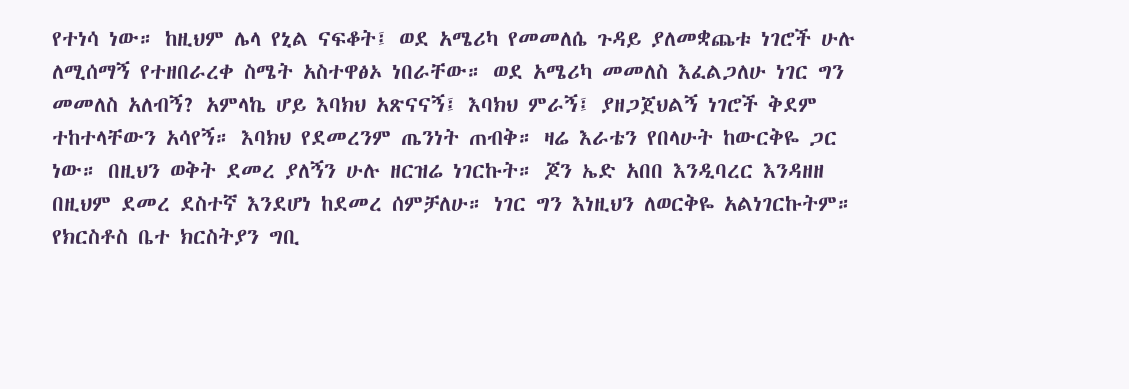የተነሳ ነው። ከዚህም ሌላ የኒል ናፍቆት፤ ወደ አሜሪካ የመመለሴ ጉዳይ ያለመቋጨቱ ነገሮች ሁሉ ለሚሰማኝ የተዘበራረቀ ስሜት አስተዋፅኦ ነበራቸው። ወደ አሜሪካ መመለስ እፈልጋለሁ ነገር ግን መመለስ አለብኝ? አምላኬ ሆይ እባክህ አጽናናኝ፤ እባክህ ምራኝ፤ ያዘጋጀህልኝ ነገሮች ቅደም ተከተላቸውን አሳየኝ። እባክህ የደመረንም ጤንነት ጠብቅ። ዛሬ እራቴን የበላሁት ከውርቅዬ ጋር ነው። በዚህን ወቅት ደመረ ያለኝን ሁሉ ዘርዝሬ ነገርኩት። ጆን ኤድ አበበ እንዲባረር እንዳዘዘ በዚህም ደመረ ደስተኛ እንደሆነ ከደመረ ሰምቻለሁ። ነገር ግን እነዚህን ለወርቅዬ አልነገርኩትም። የክርስቶስ ቤተ ክርስትያን ግቢ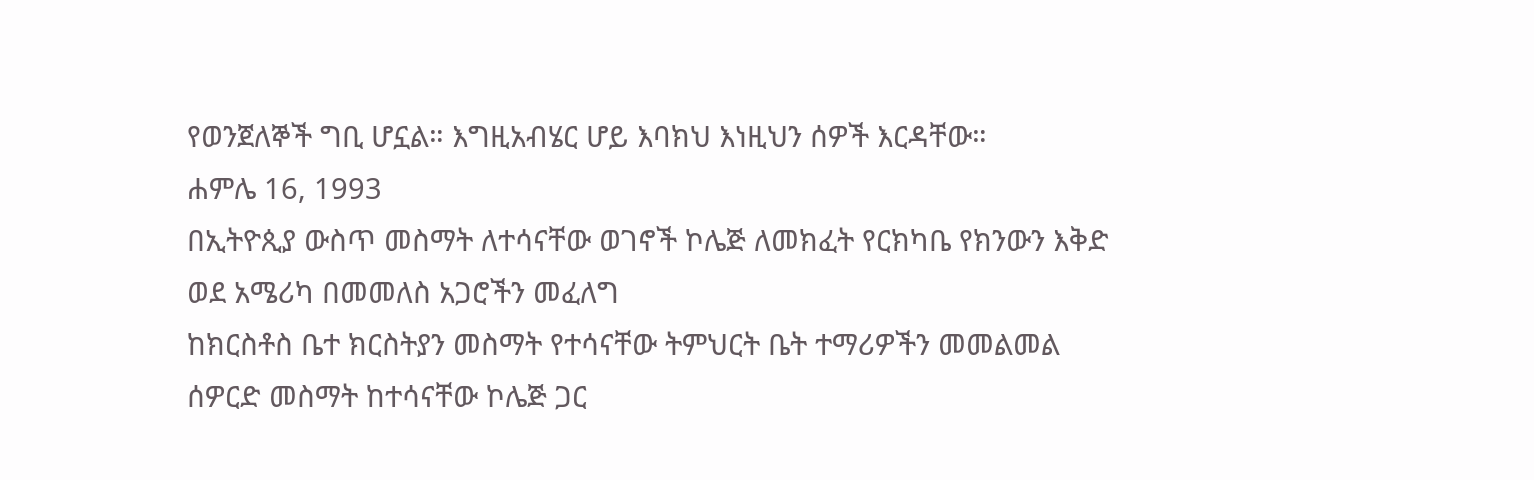የወንጀለኞች ግቢ ሆኗል። እግዚአብሄር ሆይ እባክህ እነዚህን ሰዎች እርዳቸው።
ሐምሌ 16, 1993
በኢትዮጲያ ውስጥ መስማት ለተሳናቸው ወገኖች ኮሌጅ ለመክፈት የርክካቤ የክንውን እቅድ
ወደ አሜሪካ በመመለስ አጋሮችን መፈለግ
ከክርስቶስ ቤተ ክርስትያን መስማት የተሳናቸው ትምህርት ቤት ተማሪዎችን መመልመል
ሰዎርድ መስማት ከተሳናቸው ኮሌጅ ጋር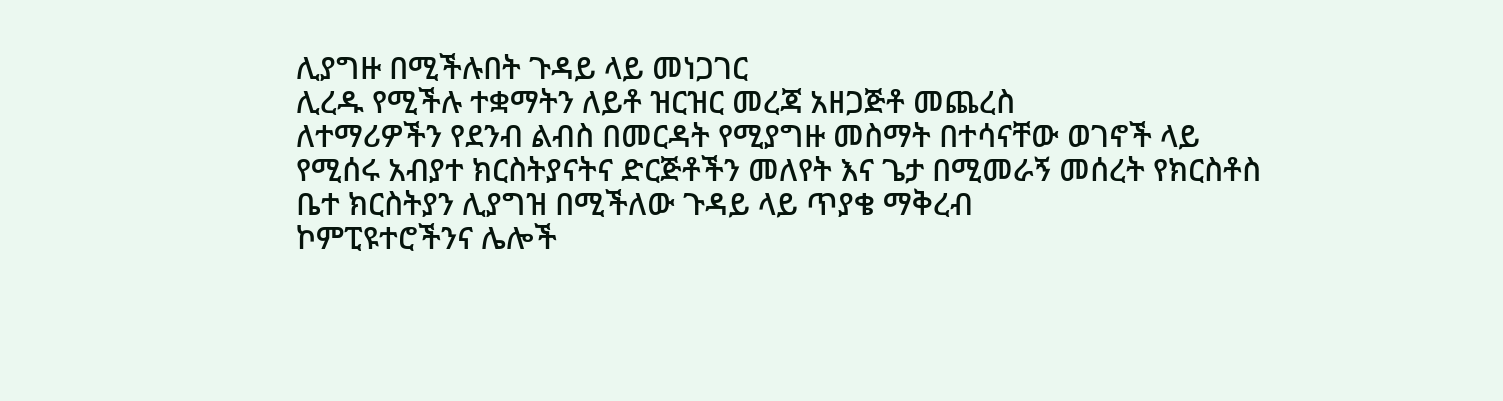ሊያግዙ በሚችሉበት ጉዳይ ላይ መነጋገር
ሊረዱ የሚችሉ ተቋማትን ለይቶ ዝርዝር መረጃ አዘጋጅቶ መጨረስ
ለተማሪዎችን የደንብ ልብስ በመርዳት የሚያግዙ መስማት በተሳናቸው ወገኖች ላይ የሚሰሩ አብያተ ክርስትያናትና ድርጅቶችን መለየት እና ጌታ በሚመራኝ መሰረት የክርስቶስ ቤተ ክርስትያን ሊያግዝ በሚችለው ጉዳይ ላይ ጥያቄ ማቅረብ
ኮምፒዩተሮችንና ሌሎች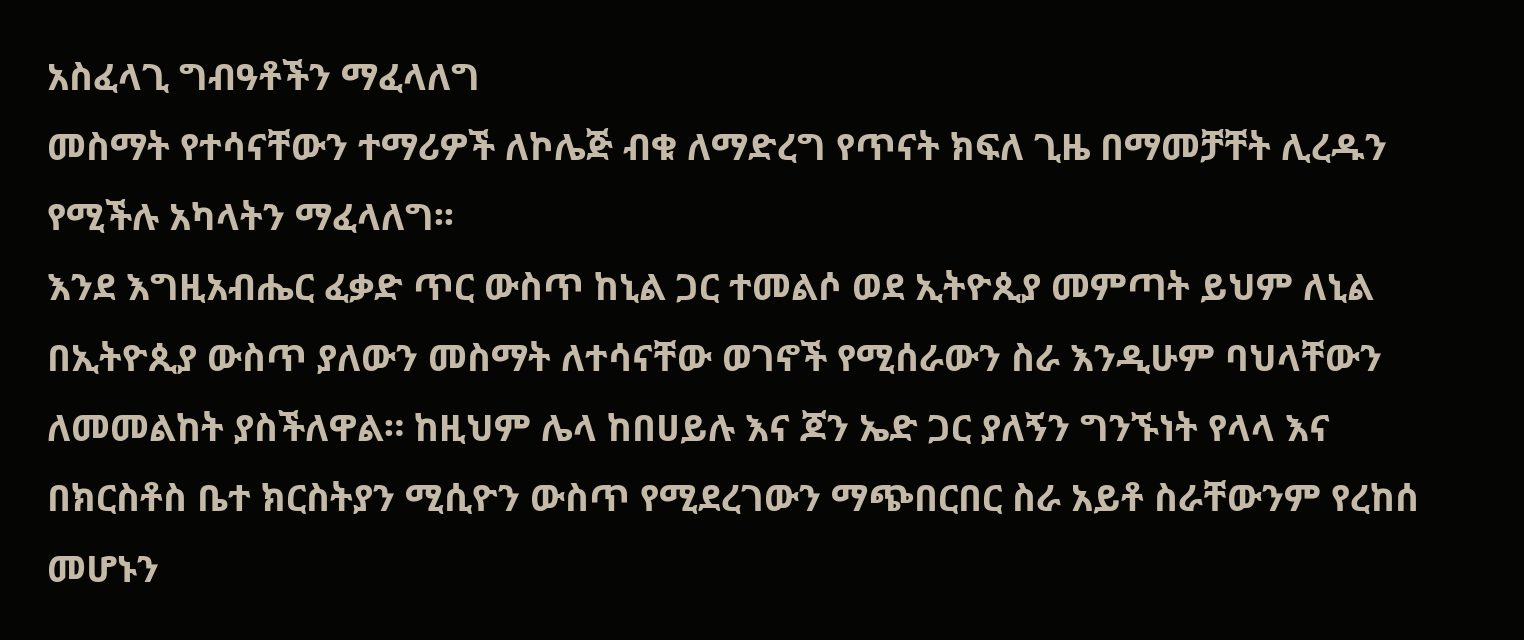አስፈላጊ ግብዓቶችን ማፈላለግ
መስማት የተሳናቸውን ተማሪዎች ለኮሌጅ ብቁ ለማድረግ የጥናት ክፍለ ጊዜ በማመቻቸት ሊረዱን የሚችሉ አካላትን ማፈላለግ፡፡
እንደ እግዚአብሔር ፈቃድ ጥር ውስጥ ከኒል ጋር ተመልሶ ወደ ኢትዮጲያ መምጣት ይህም ለኒል በኢትዮጲያ ውስጥ ያለውን መስማት ለተሳናቸው ወገኖች የሚሰራውን ስራ እንዲሁም ባህላቸውን ለመመልከት ያስችለዋል። ከዚህም ሌላ ከበሀይሉ እና ጆን ኤድ ጋር ያለኝን ግንኙነት የላላ እና በክርስቶስ ቤተ ክርስትያን ሚሲዮን ውስጥ የሚደረገውን ማጭበርበር ስራ አይቶ ስራቸውንም የረከሰ መሆኑን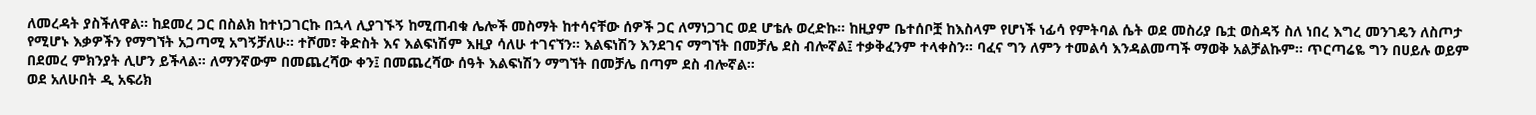ለመረዳት ያስችለዋል። ከደመረ ጋር በስልክ ከተነጋገርኩ በኋላ ሊያገኙኝ ከሚጠብቁ ሌሎች መስማት ከተሳናቸው ሰዎች ጋር ለማነጋገር ወደ ሆቴሉ ወረድኩ። ከዚያም ቤተሰቦቿ ከእስላም የሆነች ነፊሳ የምትባል ሴት ወደ መስሪያ ቤቷ ወስዳኝ ስለ ነበረ እግረ መንገዴን ለስጦታ የሚሆኑ እቃዎችን የማግኘት አጋጣሚ አግኝቻለሁ። ተሾመ፣ ቅድስት እና እልፍነሽም እዚያ ሳለሁ ተገናኘን። እልፍነሽን እንደገና ማግኘት በመቻሌ ደስ ብሎኛል፤ ተቃቅፈንም ተላቀስን። ባፈና ግን ለምን ተመልሳ እንዳልመጣች ማወቅ አልቻልኩም። ጥርጣሬዬ ግን በሀይሉ ወይም በደመረ ምክንያት ሊሆን ይችላል። ለማንኛውም በመጨረሻው ቀን፤ በመጨረሻው ሰዓት እልፍነሽን ማግኘት በመቻሌ በጣም ደስ ብሎኛል።
ወደ አለሁበት ዲ አፍሪክ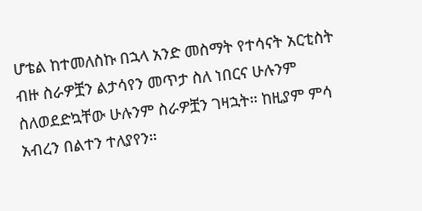ሆቴል ከተመለስኩ በኋላ አንድ መስማት የተሳናት አርቲስት ብዙ ስራዎቿን ልታሳየን መጥታ ስለ ነበርና ሁሉንም ስለወደድኳቸው ሁሉንም ስራዎቿን ገዛኋት። ከዚያም ምሳ አብረን በልተን ተለያየን።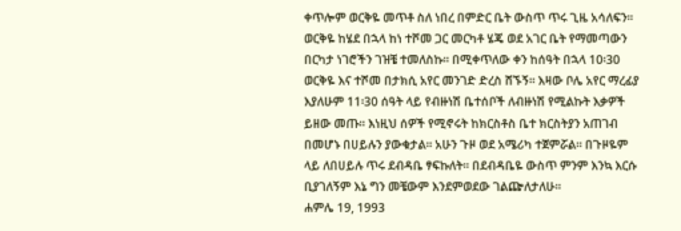ቀጥሎም ወርቅዬ መጥቶ ስለ ነበረ በምድር ቤት ውስጥ ጥሩ ጊዜ አሳለፍን። ወርቅዬ ከሄደ በኋላ ከነ ተሾመ ጋር መርካቶ ሄጄ ወደ አገር ቤት የማመጣውን በርካታ ነገሮችን ገዝቼ ተመለስኩ። በሚቀጥለው ቀን ከሰዓት በኋላ 10፡30 ወርቅዬ እና ተሾመ በታክሲ አየር መንገድ ድረስ ሸኙኝ። እዛው ቦሌ አየር ማረፊያ እያለሁም 11፡30 ሰዓት ላይ የብዙነሽ ቤተሰቦች ለብዙነሽ የሚልኩት እቃዎች ይዘው መጡ። እነዚህ ሰዎች የሚኖሩት ከክርስቶስ ቤተ ክርስትያን አጠገብ በመሆኑ በሀይሉን ያውቁታል። አሁን ጉዞ ወደ አሜሪካ ተጀምሯል። በጉዞዬም ላይ ለበሀይሉ ጥሩ ደብዳቤ ፃፍኩለት። በደብዳቤዬ ውስጥ ምንም እንኳ እርሱ ቢያገለኝም እኔ ግን መቼውም እንደምወደው ገልጬለታለሁ።
ሐምሌ 19, 1993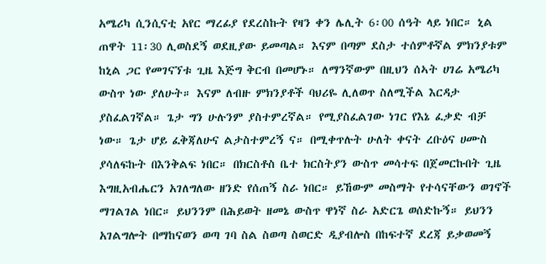አሜሪካ ሲንሲናቲ አየር ማረፊያ የደረስኩት የዛን ቀን ሌሊት 6፡00 ሰዓት ላይ ነበር። ኒል ጠዋት 11፡30 ሊወስደኝ ወደዚያው ይመጣል። እናም በጣም ደስታ ተሰምቶኛል ምክንያቱም ከኒል ጋር የመገናኘቱ ጊዜ እጅግ ቅርብ በመሆኑ። ለማንኛውም በዚህን ሰኣት ሀገሬ አሜሪካ ውስጥ ነው ያለሁት። እናም ለብዙ ምክንያቶች ባህሪዬ ሊለወጥ ስለሚችል እርዳታ ያስፈልገኛል። ጌታ ግን ሁሉንም ያስተምረኛል። የሚያስፈልገው ነገር የእኔ ፈቃድ ብቻ ነው። ጌታ ሆይ ፈቅጃለሁና ልታስተምረኝ ና። በሚቀጥሉት ሁለት ቀናት ረቡዕና ሀሙስ ያሳለፍኩት በእንቅልፍ ነበር። በክርስቶስ ቤተ ክርስትያን ውስጥ መሳተፍ በጀመርኩበት ጊዜ እግዚአብሔርን አገለግለው ዘንድ የሰጠኝ ስራ ነበር። ይኸውም መስማት የተሳናቸውን ወገኖች ማገልገል ነበር። ይህንንም በሕይወት ዘመኔ ውስጥ ዋነኛ ስራ አድርጌ ወሰድኩኝ። ይህንን አገልግሎት በማከናወን ወጣ ገባ ስል ስወጣ ስወርድ ዲያብሎስ በከፍተኛ ደረጃ ይቃወመኝ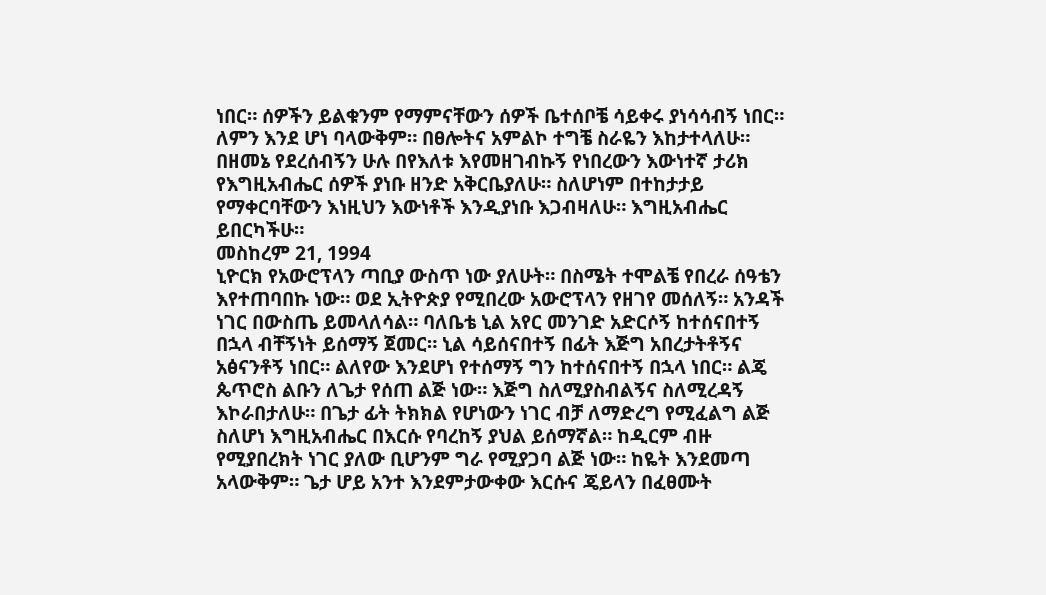ነበር። ሰዎችን ይልቁንም የማምናቸውን ሰዎች ቤተሰቦቼ ሳይቀሩ ያነሳሳብኝ ነበር። ለምን እንደ ሆነ ባላውቅም። በፀሎትና አምልኮ ተግቼ ስራዬን እከታተላለሁ። በዘመኔ የደረሰብኝን ሁሉ በየእለቱ እየመዘገብኩኝ የነበረውን እውነተኛ ታሪክ የእግዚአብሔር ሰዎች ያነቡ ዘንድ አቅርቤያለሁ። ስለሆነም በተከታታይ የማቀርባቸውን እነዚህን እውነቶች እንዲያነቡ እጋብዛለሁ። እግዚአብሔር ይበርካችሁ።
መስከረም 21, 1994
ኒዮርክ የአውሮፕላን ጣቢያ ውስጥ ነው ያለሁት። በስሜት ተሞልቼ የበረራ ሰዓቴን እየተጠባበኩ ነው። ወደ ኢትዮጵያ የሚበረው አውሮፕላን የዘገየ መሰለኝ። አንዳች ነገር በውስጤ ይመላለሳል። ባለቤቴ ኒል አየር መንገድ አድርሶኝ ከተሰናበተኝ በኋላ ብቸኝነት ይሰማኝ ጀመር። ኒል ሳይሰናበተኝ በፊት እጅግ አበረታትቶኝና አፅናንቶኝ ነበር። ልለየው እንደሆነ የተሰማኝ ግን ከተሰናበተኝ በኋላ ነበር። ልጄ ጴጥሮስ ልቡን ለጌታ የሰጠ ልጅ ነው። እጅግ ስለሚያስብልኝና ስለሚረዳኝ እኮራበታለሁ። በጌታ ፊት ትክክል የሆነውን ነገር ብቻ ለማድረግ የሚፈልግ ልጅ ስለሆነ እግዚአብሔር በእርሱ የባረከኝ ያህል ይሰማኛል። ከዲርም ብዙ የሚያበረክት ነገር ያለው ቢሆንም ግራ የሚያጋባ ልጅ ነው። ከዬት እንደመጣ አላውቅም። ጌታ ሆይ አንተ እንደምታውቀው እርሱና ጄይላን በፈፀሙት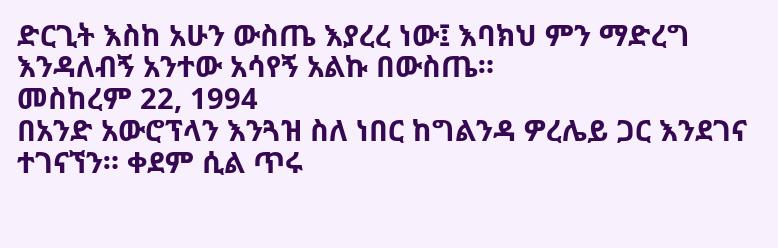ድርጊት እስከ አሁን ውስጤ እያረረ ነው፤ እባክህ ምን ማድረግ እንዳለብኝ አንተው አሳየኝ አልኩ በውስጤ።
መስከረም 22, 1994
በአንድ አውሮፕላን እንጓዝ ስለ ነበር ከግልንዳ ዎረሌይ ጋር እንደገና ተገናኘን። ቀደም ሲል ጥሩ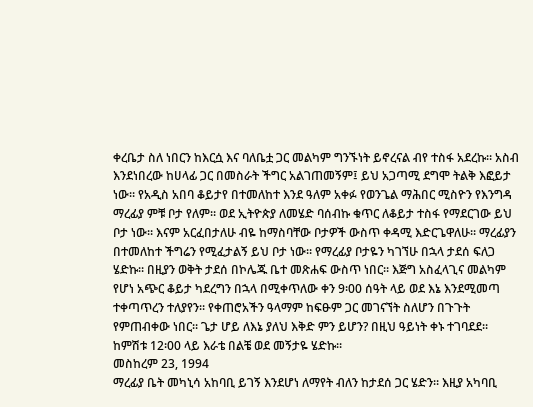ቀረቤታ ስለ ነበርን ከእርሷ እና ባለቤቷ ጋር መልካም ግንኙነት ይኖረናል ብየ ተስፋ አደረኩ። አስብ እንደነበረው ከሀላፊ ጋር በመስራት ችግር አልገጠመኝም፤ ይህ አጋጣሚ ደግሞ ትልቅ እፎይታ ነው። የአዲስ አበባ ቆይታየ በተመለከተ እንደ ዓለም አቀፉ የወንጌል ማሕበር ሚስዮን የእንግዳ ማረፊያ ምቹ ቦታ የለም። ወደ ኢትዮጵያ ለመሄድ ባሰብኩ ቁጥር ለቆይታ ተስፋ የማደርገው ይህ ቦታ ነው። እናም አርፈበታለሁ ብዬ ከማስባቸው ቦታዎች ውስጥ ቀዳሚ እድርጌዋለሁ። ማረፊያን በተመለከተ ችግሬን የሚፈታልኝ ይህ ቦታ ነው። የማረፊያ ቦታዬን ካገኘሁ በኋላ ታደሰ ፍለጋ ሄድኩ። በዚያን ወቅት ታደሰ በኮሌጁ ቤተ መጽሐፍ ውስጥ ነበር። እጅግ አስፈላጊና መልካም የሆነ አጭር ቆይታ ካደረግን በኋላ በሚቀጥለው ቀን 9፡00 ሰዓት ላይ ወደ እኔ እንደሚመጣ ተቀጣጥረን ተለያየን። የቀጠሮአችን ዓላማም ከፍፁም ጋር መገናኘት ስለሆን በጉጉት የምጠብቀው ነበር። ጌታ ሆይ ለእኔ ያለህ እቅድ ምን ይሆን? በዚህ ዓይነት ቀኑ ተገባደደ። ከምሽቱ 12፡00 ላይ እራቴ በልቼ ወደ መኝታዬ ሄድኩ።
መስከረም 23, 1994
ማረፊያ ቤት መካኒሳ አከባቢ ይገኝ እንደሆነ ለማየት ብለን ከታደሰ ጋር ሄድን። እዚያ አካባቢ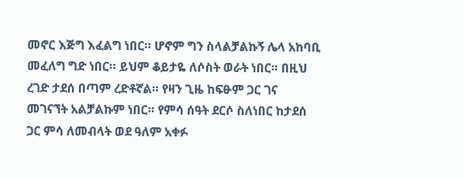መኖር እጅግ እፈልግ ነበር። ሆኖም ግን ስላልቻልኩኝ ሌላ አከባቢ መፈለግ ግድ ነበር። ይህም ቆይታዬ ለሶስት ወራት ነበር። በዚህ ረገድ ታደሰ በጣም ረድቶኛል። የዛን ጊዜ ከፍፁም ጋር ገና መገናኘት አልቻልኩም ነበር። የምሳ ሰዓት ደርሶ ስለነበር ከታደሰ ጋር ምሳ ለመብላት ወደ ዓለም አቀፉ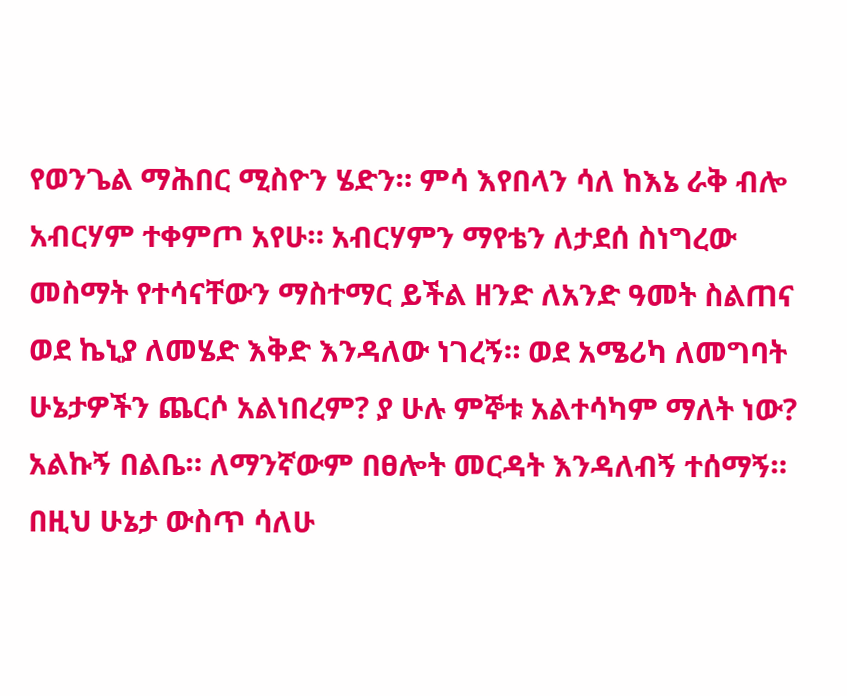የወንጌል ማሕበር ሚስዮን ሄድን። ምሳ እየበላን ሳለ ከእኔ ራቅ ብሎ አብርሃም ተቀምጦ አየሁ። አብርሃምን ማየቴን ለታደሰ ስነግረው መስማት የተሳናቸውን ማስተማር ይችል ዘንድ ለአንድ ዓመት ስልጠና ወደ ኬኒያ ለመሄድ እቅድ እንዳለው ነገረኝ። ወደ አሜሪካ ለመግባት ሁኔታዎችን ጨርሶ አልነበረም? ያ ሁሉ ምኞቱ አልተሳካም ማለት ነው? አልኩኝ በልቤ። ለማንኛውም በፀሎት መርዳት እንዳለብኝ ተሰማኝ። በዚህ ሁኔታ ውስጥ ሳለሁ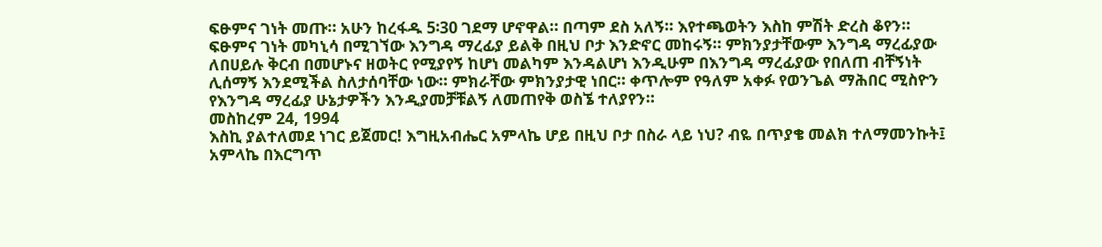ፍፁምና ገነት መጡ። አሁን ከረፋዱ 5፡30 ገደማ ሆኖዋል። በጣም ደስ አለኝ። እየተጫወትን እስከ ምሽት ድረስ ቆየን። ፍፁምና ገነት መካኒሳ በሚገኘው እንግዳ ማረፊያ ይልቅ በዚህ ቦታ እንድኖር መከሩኝ። ምክንያታቸውም እንግዳ ማረፊያው ለበሀይሉ ቅርብ በመሆኑና ዘወትር የሚያየኝ ከሆነ መልካም እንዳልሆነ እንዲሁም በእንግዳ ማረፊያው የበለጠ ብቸኝነት ሊሰማኝ እንደሚችል ስለታሰባቸው ነው። ምክራቸው ምክንያታዊ ነበር። ቀጥሎም የዓለም አቀፉ የወንጌል ማሕበር ሚስዮን የእንግዳ ማረፊያ ሁኔታዎችን እንዲያመቻቹልኝ ለመጠየቅ ወስኜ ተለያየን።
መስከረም 24, 1994
እስኪ ያልተለመደ ነገር ይጀመር! እግዚአብሔር አምላኬ ሆይ በዚህ ቦታ በስራ ላይ ነህ? ብዬ በጥያቄ መልክ ተለማመንኩት፤ አምላኬ በእርግጥ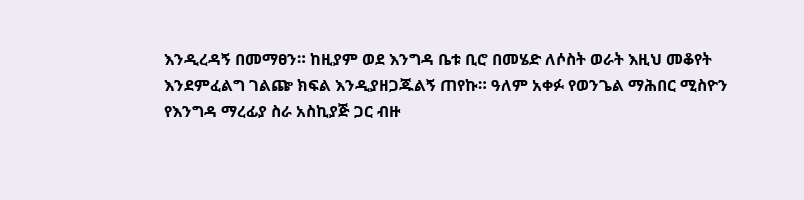እንዲረዳኝ በመማፀን። ከዚያም ወደ እንግዳ ቤቱ ቢሮ በመሄድ ለሶስት ወራት እዚህ መቆየት እንደምፈልግ ገልጬ ክፍል እንዲያዘጋጁልኝ ጠየኩ። ዓለም አቀፉ የወንጌል ማሕበር ሚስዮን የእንግዳ ማረፊያ ስራ አስኪያጅ ጋር ብዙ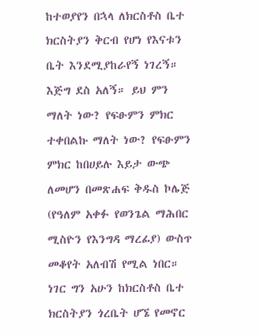ከተወያየን በኋላ ለክርስቶስ ቤተ ክርስትያን ቅርብ የሆነ የእናቱን ቤት እንደሚያከራየኝ ነገረኝ። እጅግ ደስ አለኝ። ይህ ምን ማለት ነው? የፍፁምን ምክር ተቀበልኩ ማለት ነው? የፍፁምን ምክር ከበሀይሉ እይታ ውጭ ለመሆን በመጽሐፍ ቅዱስ ኮሌጅ (የዓለም አቀፉ የወንጌል ማሕበር ሚስዮን የእንግዳ ማረፊያ) ውስጥ መቆየት አለብሽ የሚል ነበር። ነገር ግን አሁን ከክርስቶስ ቤተ ክርስትያን ጎረቤት ሆኜ የመኖር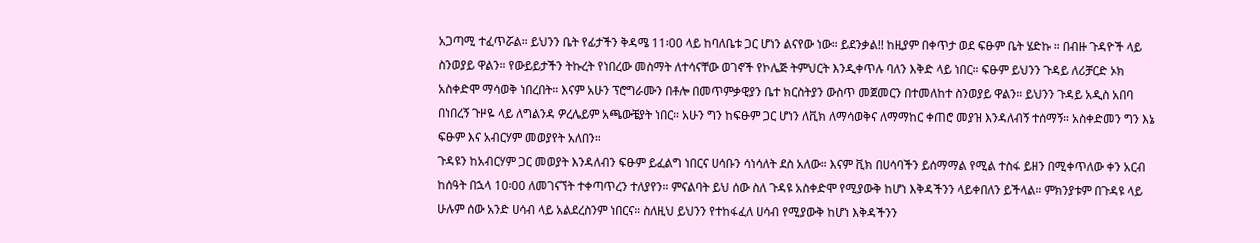አጋጣሚ ተፈጥሯል። ይህንን ቤት የፊታችን ቅዳሜ 11፡00 ላይ ከባለቤቱ ጋር ሆነን ልናየው ነው። ይደንቃል!! ከዚያም በቀጥታ ወደ ፍፁም ቤት ሄድኩ ። በብዙ ጉዳዮች ላይ ስንወያይ ዋልን። የውይይታችን ትኩረት የነበረው መስማት ለተሳናቸው ወገኖች የኮሌጅ ትምህርት እንዲቀጥሉ ባለን እቅድ ላይ ነበር። ፍፁም ይህንን ጉዳይ ለሪቻርድ ኦክ አስቀድሞ ማሳወቅ ነበረበት። እናም አሁን ፕሮግራሙን በቶሎ በመጥምቃዊያን ቤተ ክርስትያን ውስጥ መጀመርን በተመለከተ ስንወያይ ዋልን። ይህንን ጉዳይ አዲስ አበባ በነበረኝ ጉዞዬ ላይ ለግልንዳ ዎረሌይም አጫውቼያት ነበር። አሁን ግን ከፍፁም ጋር ሆነን ለቪክ ለማሳወቅና ለማማከር ቀጠሮ መያዝ እንዳለብኝ ተሰማኝ። አስቀድመን ግን እኔ ፍፁም እና አብርሃም መወያየት አለበን።
ጉዳዩን ከአብርሃም ጋር መወያት እንዳለብን ፍፁም ይፈልግ ነበርና ሀሳቡን ሳነሳለት ደስ አለው። እናም ቪክ በሀሳባችን ይሰማማል የሚል ተስፋ ይዘን በሚቀጥለው ቀን አርብ ከሰዓት በኋላ 10፡00 ለመገናኘት ተቀጣጥረን ተለያየን። ምናልባት ይህ ሰው ስለ ጉዳዩ አስቀድሞ የሚያውቅ ከሆነ እቅዳችንን ላይቀበለን ይችላል። ምክንያቱም በጉዳዩ ላይ ሁሉም ሰው አንድ ሀሳብ ላይ አልደረስንም ነበርና። ስለዚህ ይህንን የተከፋፈለ ሀሳብ የሚያውቅ ከሆነ እቅዳችንን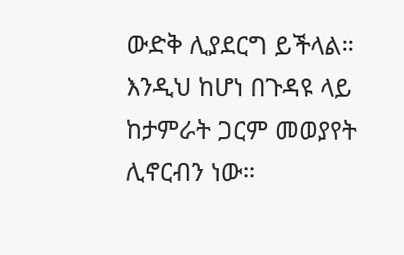ውድቅ ሊያደርግ ይችላል። እንዲህ ከሆነ በጉዳዩ ላይ ከታምራት ጋርም መወያየት ሊኖርብን ነው።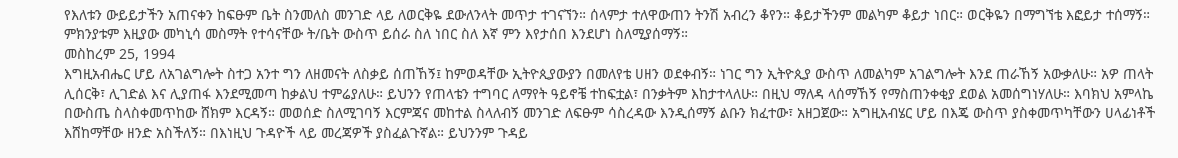የእለቱን ውይይታችን አጠናቀን ከፍፁም ቤት ስንመለስ መንገድ ላይ ለወርቅዬ ደውለንላት መጥታ ተገናኘን። ሰላምታ ተለዋውጠን ትንሽ አብረን ቆየን። ቆይታችንም መልካም ቆይታ ነበር። ወርቅዬን በማግኘቴ እፎይታ ተሰማኝ። ምክንያቱም እዚያው መካኒሳ መስማት የተሳናቸው ት/ቤት ውስጥ ይሰራ ስለ ነበር ስለ እኛ ምን እየታሰበ እንደሆነ ስለሚያሰማኝ።
መስከረም 25, 1994
እግዚአብሔር ሆይ ለአገልግሎት ስተጋ አንተ ግን ለዘመናት ለስቃይ ሰጠኸኝ፤ ከምወዳቸው ኢትዮጲያውያን በመለየቴ ሀዘን ወደቀብኝ። ነገር ግን ኢትዮጲያ ውስጥ ለመልካም አገልግሎት እንደ ጠራኸኝ አውቃለሁ። አዎ ጠላት ሊሰርቅ፣ ሊገድል እና ሊያጠፋ እንደሚመጣ ከቃልህ ተምሬያለሁ። ይህንን የጠላቴን ተግባር ለማየት ዓይኖቼ ተከፍቷል፣ በንቃትም እከታተላለሁ። በዚህ ማለዳ ላሰማኸኝ የማስጠንቀቂያ ደወል አመሰግነሃለሁ። እባክህ አምላኬ በውስጤ ስላስቀመጥከው ሸክም እርዳኝ። መወሰድ ስለሚገባኝ እርምጃና መከተል ስላለብኝ መንገድ ለፍፁም ሳስረዳው እንዲሰማኝ ልቡን ክፈተው፣ አዘጋጀው። አግዚአብሄር ሆይ በእጄ ውስጥ ያስቀመጥካቸውን ሀላፊነቶች እሸከማቸው ዘንድ አስችለኝ። በእነዚህ ጉዳዮች ላይ መረጃዎች ያስፈልጉኛል። ይህንንም ጉዳይ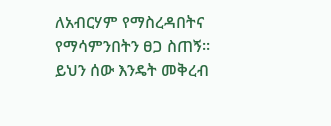ለአብርሃም የማስረዳበትና የማሳምንበትን ፀጋ ስጠኝ። ይህን ሰው እንዴት መቅረብ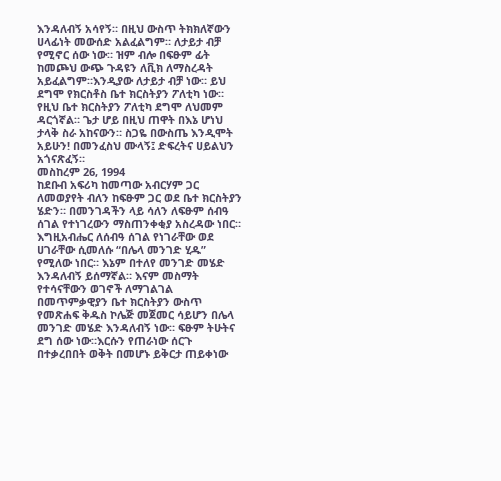እንዳለብኝ አሳየኝ። በዚህ ውስጥ ትክክለኛውን ሀላፊነት መውሰድ አልፈልግም። ለታይታ ብቻ የሚኖር ሰው ነው። ዝም ብሎ በፍፁም ፊት ከመጮህ ውጭ ጉዳዩን ለቪክ ለማስረዳት አይፈልግም።እንዲያው ለታይታ ብቻ ነው። ይህ ደግሞ የክርስቶስ ቤተ ክርስትያን ፖለቲካ ነው። የዚህ ቤተ ክርስትያን ፖለቲካ ደግሞ ለህመም ዳርጎኛል። ጌታ ሆይ በዚህ ጠዋት በእኔ ሆነህ ታላቅ ስራ አከናውን። ስጋዬ በውስጤ እንዲሞት አይሁን! በመንፈስህ ሙላኝ፤ ድፍረትና ሀይልህን አጎናጽፈኝ።
መስከረም 26, 1994
ከደቡብ አፍሪካ ከመጣው አብርሃም ጋር ለመወያየት ብለን ከፍፁም ጋር ወደ ቤተ ክርስትያን ሄድን። በመንገዳችን ላይ ሳለን ለፍፁም ሰብዓ ሰገል የተነገረውን ማስጠንቀቂያ አስረዳው ነበር። እግዚአብሔር ለሰብዓ ሰገል የነገራቸው ወደ ሀገራቸው ሲመለሱ “በሌላ መንገድ ሂዱ” የሚለው ነበር። እኔም በተለየ መንገድ መሄድ እንዳለብኝ ይሰማኛል። እናም መስማት የተሳናቸውን ወገኖች ለማገልገል በመጥምቃዊያን ቤተ ክርስትያን ውስጥ የመጽሐፍ ቅዱስ ኮሌጅ መጀመር ሳይሆን በሌላ መንገድ መሄድ እንዳለብኝ ነው። ፍፁም ትሁትና ደግ ሰው ነው።እርሱን የጠራነው ሰርጉ በተቃረበበት ወቅት በመሆኑ ይቅርታ ጠይቀነው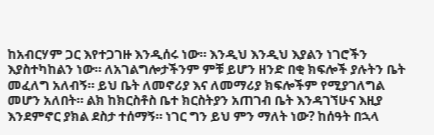ከአብርሃም ጋር እየተጋገዙ እንዲሰሩ ነው። እንዲህ እንዲህ እያልን ነገሮችን እያስተካከልን ነው። ለአገልግሎታችንም ምቹ ይሆን ዘንድ በቂ ክፍሎች ያሉትን ቤት መፈለግ አለብኝ። ይህ ቤት ለመኖሪያ እና ለመማሪያ ክፍሎችም የሚያገለግል መሆን አለበት። ልክ ከክርስቶስ ቤተ ክርስትያን አጠገብ ቤት እንዳገኘሁና እዚያ እንደምኖር ያክል ደስታ ተሰማኝ። ነገር ግን ይህ ምን ማለት ነው? ከሰዓት በኋላ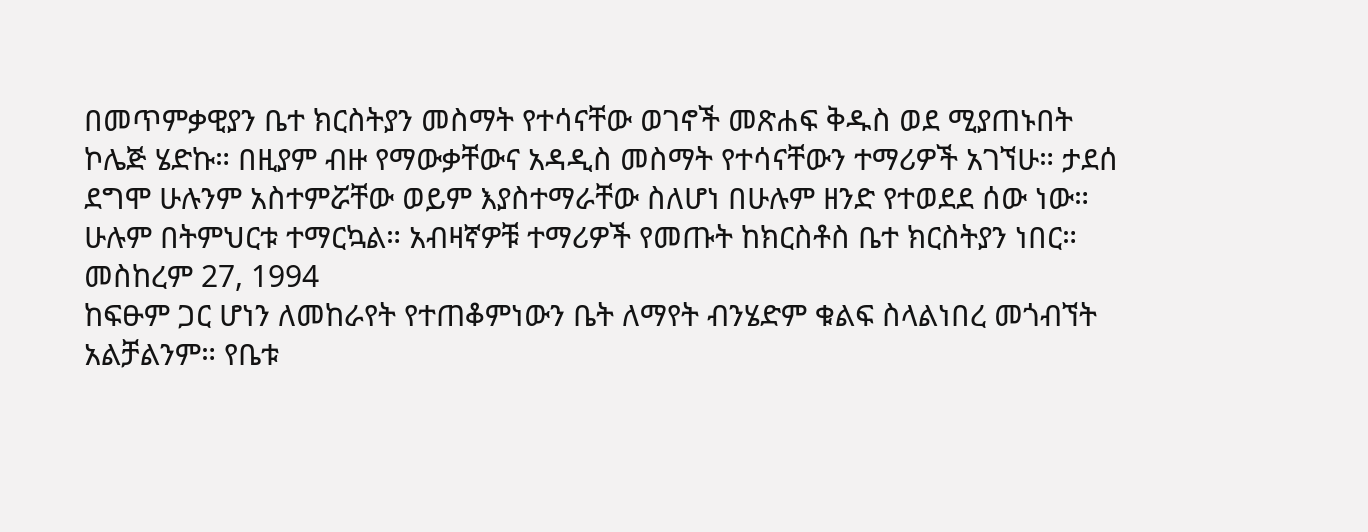በመጥምቃዊያን ቤተ ክርስትያን መስማት የተሳናቸው ወገኖች መጽሐፍ ቅዱስ ወደ ሚያጠኑበት ኮሌጅ ሄድኩ። በዚያም ብዙ የማውቃቸውና አዳዲስ መስማት የተሳናቸውን ተማሪዎች አገኘሁ። ታደሰ ደግሞ ሁሉንም አስተምሯቸው ወይም እያስተማራቸው ስለሆነ በሁሉም ዘንድ የተወደደ ሰው ነው። ሁሉም በትምህርቱ ተማርኳል። አብዛኛዎቹ ተማሪዎች የመጡት ከክርስቶስ ቤተ ክርስትያን ነበር።
መስከረም 27, 1994
ከፍፁም ጋር ሆነን ለመከራየት የተጠቆምነውን ቤት ለማየት ብንሄድም ቁልፍ ስላልነበረ መጎብኘት አልቻልንም። የቤቱ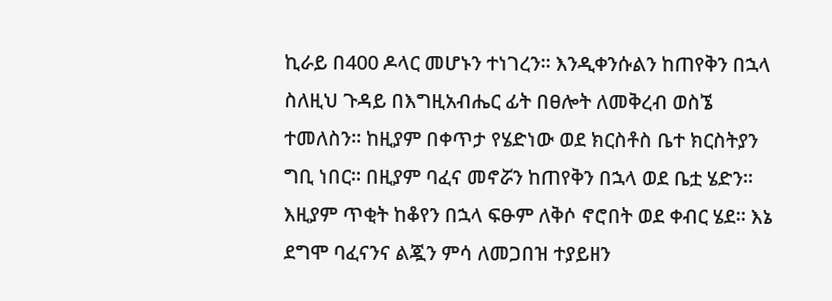ኪራይ በ400 ዶላር መሆኑን ተነገረን። እንዲቀንሱልን ከጠየቅን በኋላ ስለዚህ ጉዳይ በእግዚአብሔር ፊት በፀሎት ለመቅረብ ወስኜ ተመለስን። ከዚያም በቀጥታ የሄድነው ወደ ክርስቶስ ቤተ ክርስትያን ግቢ ነበር። በዚያም ባፈና መኖሯን ከጠየቅን በኋላ ወደ ቤቷ ሄድን። እዚያም ጥቂት ከቆየን በኋላ ፍፁም ለቅሶ ኖሮበት ወደ ቀብር ሄደ። እኔ ደግሞ ባፈናንና ልጇን ምሳ ለመጋበዝ ተያይዘን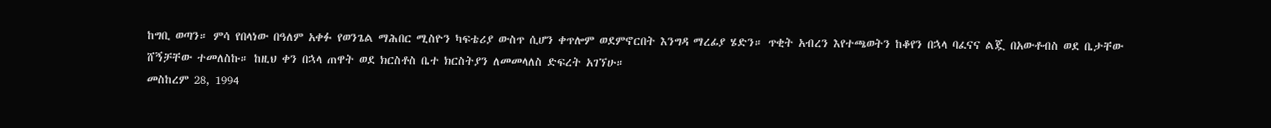ከግቢ ወጣን። ምሳ የበላነው በዓለም አቀፉ የወንጌል ማሕበር ሚስዮን ካፍቴሪያ ውስጥ ሲሆን ቀጥሎም ወደምኖርበት እንግዳ ማረፊያ ሄድን። ጥቂት አብረን እየተጫወትን ከቆየን በኋላ ባፈናና ልጇ በአውቶብስ ወደ ቤታቸው ሸኝቻቸው ተመለስኩ። ከዚህ ቀን በኋላ ጠዋት ወደ ክርስቶስ ቤተ ክርስትያን ለመመላለስ ድፍረት አገኘሁ።
መስከረም 28, 1994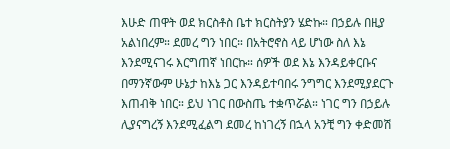እሁድ ጠዋት ወደ ክርስቶስ ቤተ ክርስትያን ሄድኩ። በኃይሉ በዚያ አልነበረም። ደመረ ግን ነበር። በአትሮኖስ ላይ ሆነው ስለ እኔ እንደሚናገሩ እርግጠኛ ነበርኩ። ሰዎች ወደ እኔ እንዳይቀርቡና በማንኛውም ሁኔታ ከእኔ ጋር እንዳይተባበሩ ንግግር እንደሚያደርጉ እጠብቅ ነበር። ይህ ነገር በውስጤ ተቋጥሯል። ነገር ግን በኃይሉ ሊያናግረኝ እንደሚፈልግ ደመረ ከነገረኝ በኋላ አንቺ ግን ቀድመሽ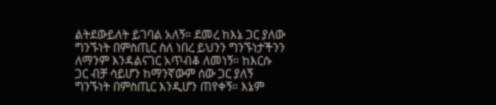ልትደውይለት ይገባል አለኝ። ደመረ ከእኔ ጋር ያለው ግንኙነት በምስጢር ስለ ነበረ ይህንን ግንኙነታችንን ለማንም እንዳልናገር አጥብቆ ለመነኝ። ከእርሱ ጋር ብቻ ሳይሆን ከማንኛውም ሰው ጋር ያለኝ ግንኙነት በምስጢር እንዲሆን ጠየቀኝ። እኔም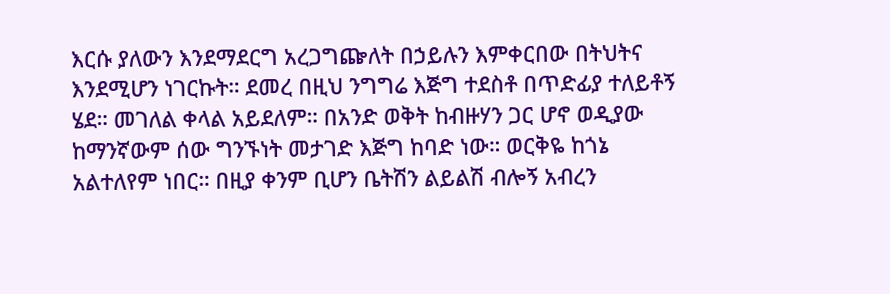እርሱ ያለውን እንደማደርግ አረጋግጬለት በኃይሉን እምቀርበው በትህትና እንደሚሆን ነገርኩት። ደመረ በዚህ ንግግሬ እጅግ ተደስቶ በጥድፊያ ተለይቶኝ ሄደ። መገለል ቀላል አይደለም። በአንድ ወቅት ከብዙሃን ጋር ሆኖ ወዲያው ከማንኛውም ሰው ግንኙነት መታገድ እጅግ ከባድ ነው። ወርቅዬ ከጎኔ አልተለየም ነበር። በዚያ ቀንም ቢሆን ቤትሽን ልይልሽ ብሎኝ አብረን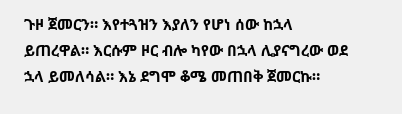ጉዞ ጀመርን። እየተጓዝን እያለን የሆነ ሰው ከኋላ ይጠረዋል። እርሱም ዞር ብሎ ካየው በኋላ ሊያናግረው ወደ ኋላ ይመለሳል። እኔ ደግሞ ቆሜ መጠበቅ ጀመርኩ።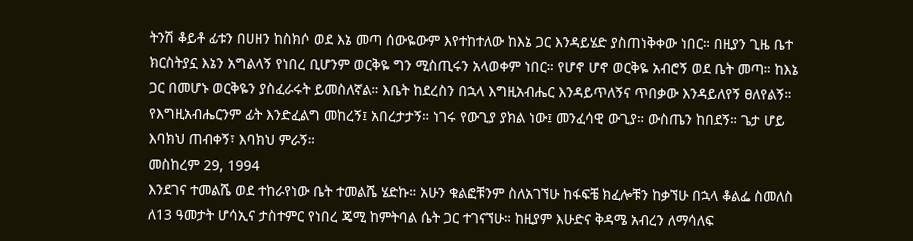ትንሽ ቆይቶ ፊቱን በሀዘን ከስክሶ ወደ እኔ መጣ ሰውዬውም እየተከተለው ከእኔ ጋር እንዳይሄድ ያስጠነቅቀው ነበር። በዚያን ጊዜ ቤተ ክርስትያኗ እኔን አግልላኝ የነበረ ቢሆንም ወርቅዬ ግን ሚስጢሩን አላወቀም ነበር። የሆኖ ሆኖ ወርቅዬ አብሮኝ ወደ ቤት መጣ። ከእኔ ጋር በመሆኑ ወርቅዬን ያስፈራሩት ይመስለኛል። እቤት ከደረስን በኋላ እግዚአብሔር እንዳይጥለኝና ጥበቃው እንዳይለየኝ ፀለየልኝ። የእግዚአብሔርንም ፊት እንድፈልግ መከረኝ፤ አበረታታኝ። ነገሩ የውጊያ ያክል ነው፤ መንፈሳዊ ውጊያ። ውስጤን ከበደኝ። ጌታ ሆይ እባክህ ጠብቀኝ፣ እባክህ ምራኝ።
መስከረም 29, 1994
እንደገና ተመልሼ ወደ ተከራየነው ቤት ተመልሼ ሄድኩ። አሁን ቁልፎቹንም ስለአገኘሁ ከፋፍቼ ክፈሎቹን ከቃኘሁ በኋላ ቆልፌ ስመለስ ለ13 ዓመታት ሆሳኢና ታስተምር የነበረ ጄሚ ከምትባል ሴት ጋር ተገናኘሁ። ከዚያም እሁድና ቅዳሜ አብረን ለማሳለፍ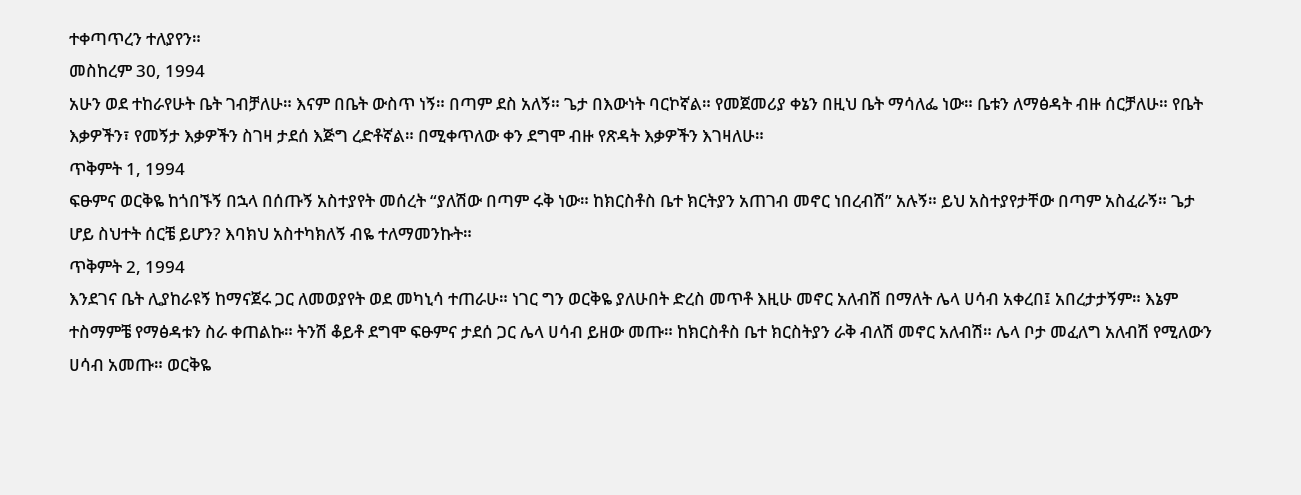ተቀጣጥረን ተለያየን።
መስከረም 30, 1994
አሁን ወደ ተከራየሁት ቤት ገብቻለሁ። እናም በቤት ውስጥ ነኝ። በጣም ደስ አለኝ። ጌታ በእውነት ባርኮኛል። የመጀመሪያ ቀኔን በዚህ ቤት ማሳለፌ ነው። ቤቱን ለማፅዳት ብዙ ሰርቻለሁ። የቤት እቃዎችን፣ የመኝታ እቃዎችን ስገዛ ታደሰ እጅግ ረድቶኛል። በሚቀጥለው ቀን ደግሞ ብዙ የጽዳት እቃዎችን እገዛለሁ።
ጥቅምት 1, 1994
ፍፁምና ወርቅዬ ከጎበኙኝ በኋላ በሰጡኝ አስተያየት መሰረት “ያለሽው በጣም ሩቅ ነው። ከክርስቶስ ቤተ ክርትያን አጠገብ መኖር ነበረብሽ” አሉኝ። ይህ አስተያየታቸው በጣም አስፈራኝ። ጌታ ሆይ ስህተት ሰርቼ ይሆን? እባክህ አስተካክለኝ ብዬ ተለማመንኩት።
ጥቅምት 2, 1994
እንደገና ቤት ሊያከራዩኝ ከማናጀሩ ጋር ለመወያየት ወደ መካኒሳ ተጠራሁ። ነገር ግን ወርቅዬ ያለሁበት ድረስ መጥቶ እዚሁ መኖር አለብሽ በማለት ሌላ ሀሳብ አቀረበ፤ አበረታታኝም። እኔም ተስማምቼ የማፅዳቱን ስራ ቀጠልኩ። ትንሽ ቆይቶ ደግሞ ፍፁምና ታደሰ ጋር ሌላ ሀሳብ ይዘው መጡ። ከክርስቶስ ቤተ ክርስትያን ራቅ ብለሽ መኖር አለብሽ። ሌላ ቦታ መፈለግ አለብሽ የሚለውን ሀሳብ አመጡ። ወርቅዬ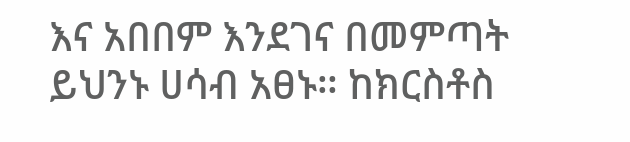እና አበበም እንደገና በመምጣት ይህንኑ ሀሳብ አፀኑ። ከክርስቶስ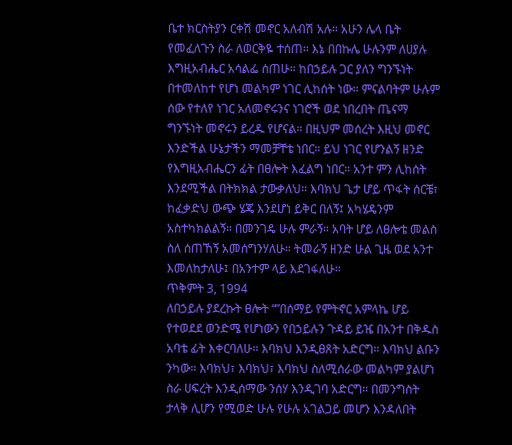ቤተ ክርስትያን ርቀሽ መኖር አለብሽ አሉ። አሁን ሌላ ቤት የመፈለጉን ስራ ለወርቅዬ ተሰጠ። እኔ በበኩሌ ሁሉንም ለሀያሉ እግዚአብሔር አሳልፌ ሰጠሁ። ከበኃይሉ ጋር ያለን ግንኙነት በተመለከተ የሆነ መልካም ነገር ሊከሰት ነው። ምናልባትም ሁሉም ሰው የተለየ ነገር አለመኖሩንና ነገሮች ወደ ነበረበት ጤናማ ግንኙነት መኖሩን ይረዱ የሆናል። በዚህም መሰረት እዚህ መኖር እንድችል ሁኔታችን ማመቻቸቴ ነበር። ይህ ነገር የሆንልኝ ዘንድ የእግዚአብሔርን ፊት በፀሎት እፈልግ ነበር። አንተ ምን ሊከሰት እንደሚችል በትክክል ታውቃለህ። እባክህ ጌታ ሆይ ጥፋት ሰርቼ፣ ከፈቃድህ ውጭ ሄጄ እንደሆነ ይቅር በለኝ፤ አካሄዴንም አስተካክልልኝ። በመንገዴ ሁሉ ምራኝ። አባት ሆይ ለፀሎቴ መልስ ስለ ሰጠኸኝ አመሰግንሃለሁ። ትመራኝ ዘንድ ሁል ጊዜ ወደ አንተ እመለከታለሁ፤ በአንተም ላይ እደገፋለሁ።
ጥቅምት 3, 1994
ለበኃይሉ ያደረኩት ፀሎት “”በሰማይ የምትኖር አምላኬ ሆይ የተወደደ ወንድሜ የሆነውን የበኃይሉን ጉዳይ ይዤ በአንተ በቅዱስ አባቴ ፊት እቀርባለሁ። እባክህ እንዲፀጸት አድርግ። እባክህ ልቡን ንካው። እባክህ፣ እባክህ፣ እባክህ ስለሚሰራው መልካም ያልሆነ ስራ ሀፍረት እንዲሰማው ንሰሃ እንዲገባ አድርግ። በመንግስት ታላቅ ሊሆን የሚወድ ሁሉ የሁሉ አገልጋይ መሆን እንዳለበት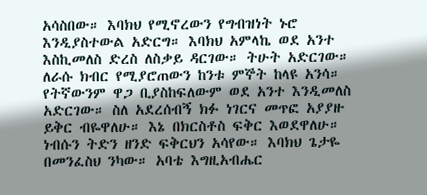አሳስበው። እባክህ የሚኖረውን የግብዝነት ኑሮ እንዲያስተውል አድርግ። እባክህ አምላኬ ወደ አንተ እስኪመለስ ድረስ ለስቃይ ዳርገው። ትሁት አድርገው። ለራሱ ክብር የሚያሮጠውን ከንቱ ምኞት ከላዩ አንሳ። የትኛውንም ዋጋ ቢያስከፍለውም ወደ አንተ እንዲመለስ አድርገው። ስለ አደረሰብኝ ክፉ ነገርና መጥፎ አያያዙ ይቅር ብዬዋለሁ። እኔ በክርስቶስ ፍቅር እወደዋለሁ። ነብሱን ትድን ዘንድ ፍቅርህን አሳየው። እባክህ ጌታዬ በመንፈስህ ንካው። አባቴ እግዚአብሔር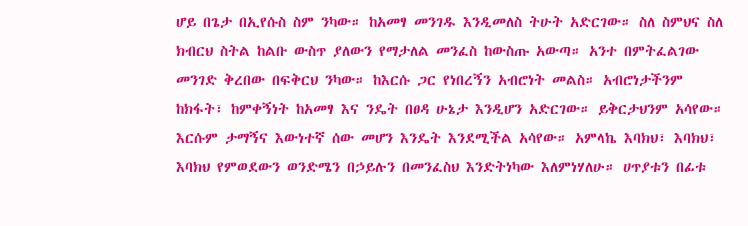ሆይ በጌታ በኢየሱስ ስም ንካው። ከአመፃ መንገዱ እንዲመለስ ትሁት አድርገው። ስለ ስምህና ስለ ክብርህ ስትል ከልቡ ውስጥ ያለውን የማታለል መንፈስ ከውስጡ አውጣ። አንተ በምትፈልገው መንገድ ቅረበው በፍቅርህ ንካው። ከእርሱ ጋር የነበረኝን አብሮነት መልስ። አብሮነታችንም ከክፋት፣ ከምቀኝነት ከአመፃ እና ንዴት በፀዳ ሁኔታ እንዲሆን አድርገው። ይቅርታህንም አሳየው። እርሱም ታማኝና እውነተኛ ሰው መሆን እንዴት እንደሚችል አሳየው። አምላኬ እባክህ፣ እባክህ፣ እባክህ የምወደውን ወንድሜን በኃይሉን በመንፈስህ እንድትነካው እለምነሃለሁ። ሀጥያቱን በፊቱ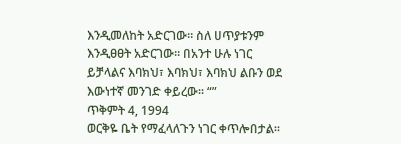እንዲመለከት አድርገው። ስለ ሀጥያቱንም እንዲፀፀት አድርገው። በአንተ ሁሉ ነገር ይቻላልና እባክህ፣ እባክህ፣ እባክህ ልቡን ወደ እውነተኛ መንገድ ቀይረው። “”
ጥቅምት 4, 1994
ወርቅዬ ቤት የማፈላለጉን ነገር ቀጥሎበታል።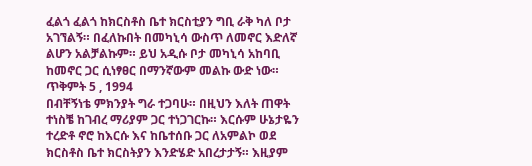ፈልጎ ፈልጎ ከክርስቶስ ቤተ ክርስቲያን ግቢ ራቅ ካለ ቦታ አገኘልኝ። በፈለኩበት በመካኒሳ ውስጥ ለመኖር እድለኛ ልሆን አልቻልኩም። ይህ አዲሱ ቦታ መካኒሳ አከባቢ ከመኖር ጋር ሲነፃፀር በማንኛውም መልኩ ውድ ነው።
ጥቅምት 5 , 1994
በብቸኝነቴ ምክንያት ግራ ተጋባሁ። በዚህን እለት ጠዋት ተነስቼ ከገብረ ማሪያም ጋር ተነጋገርኩ። እርሱም ሁኔታዬን ተረድቶ ኖሮ ከእርሱ እና ከቤተሰቡ ጋር ለአምልኮ ወደ ክርስቶስ ቤተ ክርስትያን እንድሄድ አበረታታኝ። እዚያም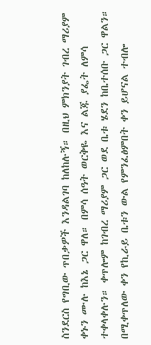ስንደርስ የግቢው ጥበቃዎች እንዳልገባ ከለከሉኝ። በዚህ ምክንያት ገብረ ማሪያም ቀኑን ሙሉ ከእኔ ጋር ዋለ። በምሳ ሰዓት ወርቅዬ እና ልጁ ያፌት ለምሳ ተቀላቀሉን። ቀጥሎም ከገብረ ማሪያም ጋር ወደ ቤቱ ሄደን ከቤተሰቡ ጋር ዋልን። በሚቀጥለው ቀን የኪራይ ቤቱን ውል የምንፈፅምበት ቀን ይሆናል ተብሎ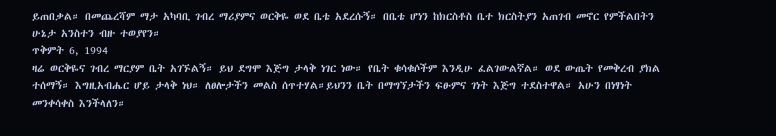ይጠበቃል። በመጨረሻም ማታ አካባቢ ገብረ ማሪያምና ወርቅዬ ወደ ቤቴ አደረሱኝ። በቤቴ ሆነን ከክርስቶስ ቤተ ክርስትያን አጠገብ መኖር የምችልበትን ሁኔታ አንስተን ብዙ ተወያየን።
ጥቅምት 6, 1994
ዛሬ ወርቅዬና ገብረ ማርያም ቤት አገኙልኝ። ይህ ደግሞ እጅግ ታላቅ ነገር ነው። የቤት ቁሳቁሶችም እንዲሁ ፈልገውልኛል። ወደ ውጤት የመቅረብ ያክል ተሰማኝ። እግዚአብሔር ሆይ ታላቅ ነህ። ለፀሎታችን መልስ ሰጥተሃል።ይህንን ቤት በማግኘታችን ፍፁምና ገነት እጅግ ተደስተዋል። አሁን በነፃነት መንቀሳቀስ እንችላለን።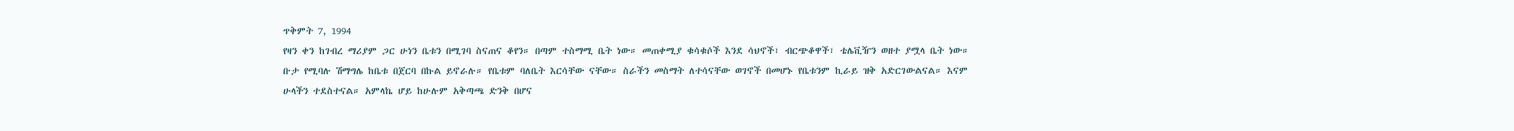ጥቅምት 7, 1994
የዛን ቀን ከገብረ ማሪያም ጋር ሁነን ቤቱን በሚገባ ስናጠና ቆየን። በጣም ተስማሚ ቤት ነው። መጠቀሚያ ቁሳቁሶች እንደ ሳህኖች፣ ብርጭቆዋች፣ ቴሌቪዥን ወዘተ ያሟላ ቤት ነው። ቡታ የሚባሉ ሽማግሌ ከቤቱ በጀርባ በኩል ይኖራሉ። የቤቱም ባለቤት እርሳቸው ናቸው። ስራችን መስማት ለተሳናቸው ወገኖች በመሆኑ የቤቱንም ኪራይ ዝቅ አድርገውልናል። እናም ሁላችን ተደስተናል። አምላኬ ሆይ ከሁሉም አቅጣጫ ድንቅ በሆና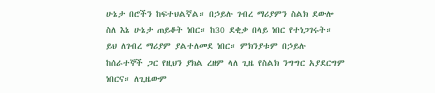ሁኔታ በሮችን ከፍተህልኛል። በኃይሉ ገብረ ማሪያምን ስልክ ደውሎ ስለ እኔ ሁኔታ ጠይቆት ነበር። ከ30 ደቂቃ በላይ ነበር የተነጋገሩት። ይህ ለገብረ ማሪያም ያልተለመደ ነበር። ምክንያቱም በኃይሉ ከሰራተኞች ጋር የዚህን ያክል ረዘም ላለ ጊዜ የስልክ ንግግር አያደርግም ነበርና። ለጊዜውም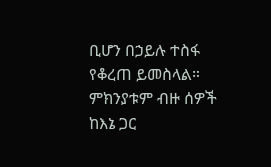ቢሆን በኃይሉ ተስፋ የቆረጠ ይመስላል። ምክንያቱም ብዙ ሰዎች ከእኔ ጋር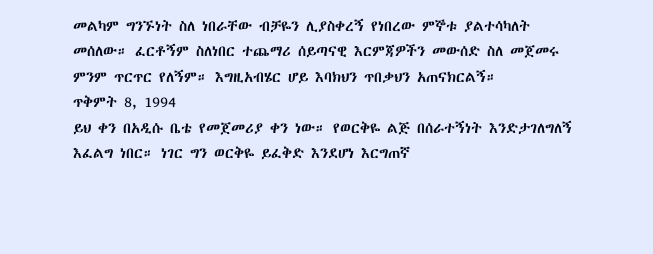መልካም ግንኙነት ስለ ነበራቸው ብቻዬን ሊያስቀረኝ የነበረው ምኞቱ ያልተሳካለት መሰለው። ፈርቶኝም ስለነበር ተጨማሪ ሰይጣናዊ እርምጃዎችን መውሰድ ስለ መጀመሩ ምንም ጥርጥር የለኝም። እግዚአብሄር ሆይ እባክህን ጥበቃህን አጠናክርልኝ።
ጥቅምት 8, 1994
ይህ ቀን በአዲሱ ቤቴ የመጀመሪያ ቀን ነው። የወርቅዬ ልጅ በሰራተኝነት እንድታገለግለኝ እፈልግ ነበር። ነገር ግን ወርቅዬ ይፈቅድ እንደሆነ እርግጠኛ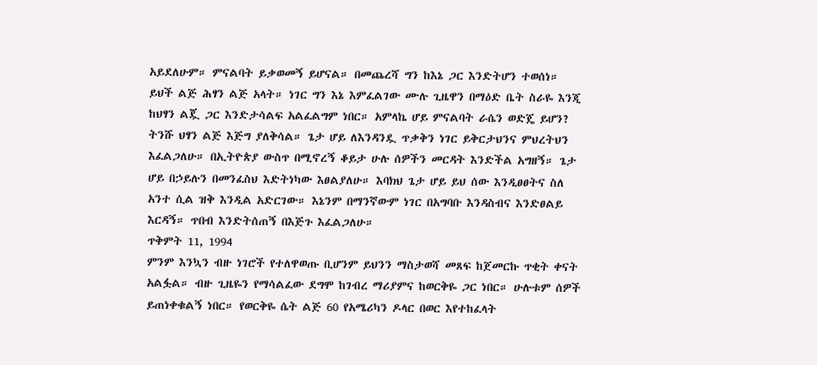አይደለሁም። ምናልባት ይቃወመኝ ይሆናል። በመጨረሻ ግን ከእኔ ጋር እንድትሆን ተወሰነ። ይህች ልጅ ሕፃን ልጅ አላት። ነገር ግን እኔ እምፈልገው ሙሉ ጊዜዋን በማዕድ ቤት ስራዬ እንጂ ከህፃን ልጇ ጋር እንድታሳልፍ አልፈልግም ነበር። አምላኬ ሆይ ምናልባት ራሴን ወድጄ ይሆን? ትንሹ ህፃን ልጅ እጅግ ያለቅሳል። ጌታ ሆይ ለእንዳንዷ ጥቃቅን ነገር ይቅርታህንና ምህረትህን እፈልጋለሁ። በኢትዮጵያ ውስጥ በሚኖረኝ ቆይታ ሁሉ ሰዎችን መርዳት እንድችል አግዘኝ። ጌታ ሆይ በኃይሉን በመንፈስህ እድትነካው እፀልያለሁ። እባክህ ጌታ ሆይ ይህ ሰው እንዲፀፀትና ስለ አንተ ሲል ዝቅ እንዲል አድርገው። እኔንም በማንኛውም ነገር በአግባቡ እንዳስብና እንድፀልይ እርዳኝ። ጥበብ እንድትሰጠኝ በእጅጉ እፈልጋለሁ።
ጥቅምት 11, 1994
ምንም እንኳን ብዙ ነገሮች የተለዋወጡ ቢሆንም ይህንን ማስታወሻ መጸፍ ከጀመርኩ ጥቂት ቀናት አልፏል። ብዙ ጊዜዬን የማሳልፈው ደግሞ ከገብረ ማሪያምና ከወርቅዬ ጋር ነበር። ሁሉቱም ሰዎች ይጠነቀቁልኝ ነበር። የወርቅዬ ሴት ልጅ 60 የአሜሪካን ዶላር በወር እየተከፈላት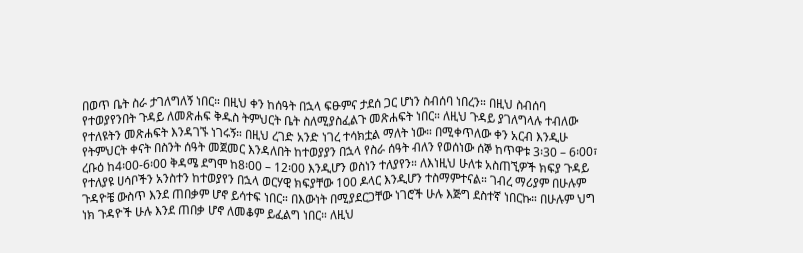በወጥ ቤት ስራ ታገለግለኝ ነበር። በዚህ ቀን ከሰዓት በኋላ ፍፁምና ታደሰ ጋር ሆነን ስብሰባ ነበረን። በዚህ ስብሰባ የተወያየንበት ጉዳይ ለመጽሐፍ ቅዱስ ትምህርት ቤት ስለሚያስፈልጉ መጽሐፍት ነበር። ለዚህ ጉዳይ ያገለግላሉ ተብለው የተለዩትን መጽሐፍት እንዳገኙ ነገሩኝ። በዚህ ረገድ አንድ ነገረ ተሳክቷል ማለት ነው። በሚቀጥለው ቀን አርብ እንዲሁ የትምህርት ቀናት በስንት ሰዓት መጀመር እንዳለበት ከተወያያን በኋላ የስራ ሰዓት ብለን የወሰነው ሰኞ ከጥዋቱ 3፡30 – 6፡00፣ ረቡዕ ከ4፡00-6፡00 ቅዳሜ ደግሞ ከ8፡00 – 12፡00 እንዲሆን ወስነን ተለያየን። ለእነዚህ ሁለቱ አስጠኚዎች ክፍያ ጉዳይ የተለያዩ ሀሳቦችን አንስተን ከተወያየን በኋላ ወርሃዊ ክፍያቸው 100 ዶላር እንዲሆን ተስማምተናል። ገብረ ማሪያም በሁሉም ጉዳዮቼ ውስጥ እንደ ጠበቃም ሆኖ ይሳተፍ ነበር። በእውነት በሚያደርጋቸው ነገሮች ሁሉ እጅግ ደስተኛ ነበርኩ። በሁሉም ህግ ነክ ጉዳዮች ሁሉ እንደ ጠበቃ ሆኖ ለመቆም ይፈልግ ነበር። ለዚህ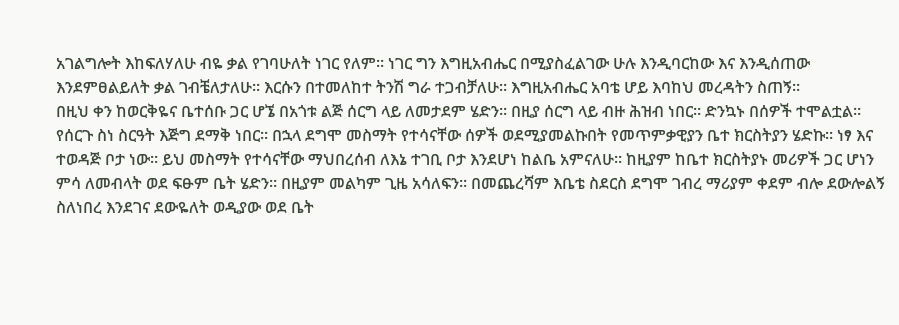አገልግሎት እከፍለሃለሁ ብዬ ቃል የገባሁለት ነገር የለም። ነገር ግን እግዚአብሔር በሚያስፈልገው ሁሉ እንዲባርከው እና እንዲሰጠው እንደምፀልይለት ቃል ገብቼለታለሁ። እርሱን በተመለከተ ትንሽ ግራ ተጋብቻለሁ። እግዚአብሔር አባቴ ሆይ እባከህ መረዳትን ስጠኝ።
በዚህ ቀን ከወርቅዬና ቤተሰቡ ጋር ሆኜ በአጎቱ ልጅ ሰርግ ላይ ለመታደም ሄድን። በዚያ ሰርግ ላይ ብዙ ሕዝብ ነበር። ድንኳኑ በሰዎች ተሞልቷል። የሰርጉ ስነ ስርዓት እጅግ ደማቅ ነበር። በኋላ ደግሞ መስማት የተሳናቸው ሰዎች ወደሚያመልኩበት የመጥምቃዊያን ቤተ ክርስትያን ሄድኩ። ነፃ እና ተወዳጅ ቦታ ነው። ይህ መስማት የተሳናቸው ማህበረሰብ ለእኔ ተገቢ ቦታ እንደሆነ ከልቤ አምናለሁ። ከዚያም ከቤተ ክርስትያኑ መሪዎች ጋር ሆነን ምሳ ለመብላት ወደ ፍፁም ቤት ሄድን። በዚያም መልካም ጊዜ አሳለፍን። በመጨረሻም እቤቴ ስደርስ ደግሞ ገብረ ማሪያም ቀደም ብሎ ደውሎልኝ ስለነበረ እንደገና ደውዬለት ወዲያው ወደ ቤት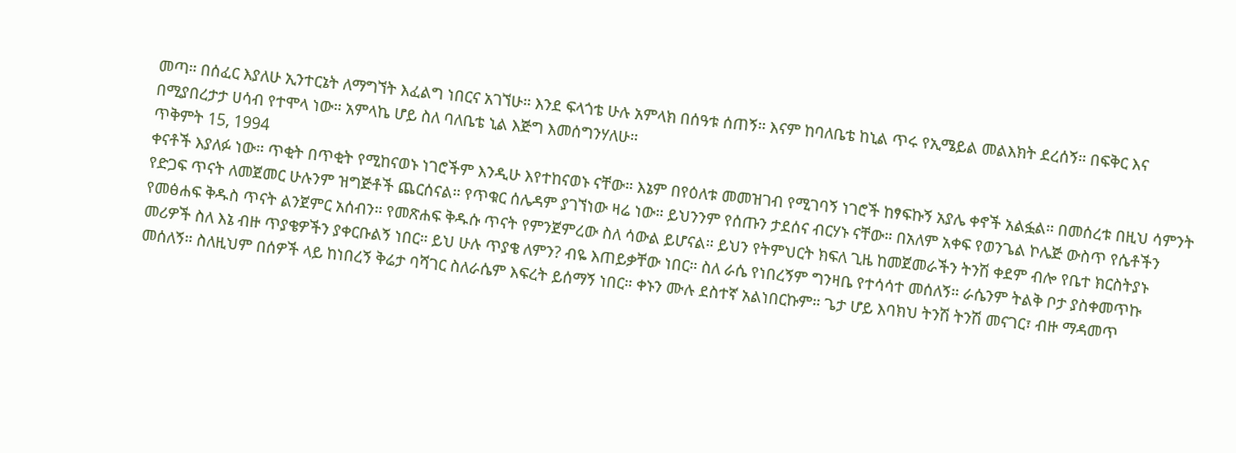መጣ። በሰፈር እያለሁ ኢንተርኔት ለማግኘት እፈልግ ነበርና አገኘሁ። እንደ ፍላጎቴ ሁሉ አምላክ በሰዓቱ ሰጠኝ። እናም ከባለቤቴ ከኒል ጥሩ የኢሜይል መልእክት ደረሰኝ። በፍቅር እና በሚያበረታታ ሀሳብ የተሞላ ነው። አምላኬ ሆይ ስለ ባለቤቴ ኒል እጅግ እመሰግንሃለሁ።
ጥቅምት 15, 1994
ቀናቶች እያለፉ ነው። ጥቂት በጥቂት የሚከናወኑ ነገሮችም እንዲሁ እየተከናወኑ ናቸው። እኔም በየዕለቱ መመዝገብ የሚገባኝ ነገሮች ከፃፍኩኝ አያሌ ቀኖች አልፏል። በመሰረቱ በዚህ ሳምንት የድጋፍ ጥናት ለመጀመር ሁሉንም ዝግጅቶች ጨርሰናል። የጥቁር ሰሌዳም ያገኘነው ዛሬ ነው። ይህንንም የሰጡን ታደሰና ብርሃኑ ናቸው። በአለም አቀፍ የወንጌል ኮሌጅ ውስጥ የሴቶችን የመፅሐፍ ቅዱስ ጥናት ልንጀምር አሰብን። የመጽሐፍ ቅዱሱ ጥናት የምንጀምረው ስለ ሳውል ይሆናል። ይህን የትምህርት ክፍለ ጊዜ ከመጀመራችን ትንሽ ቀደም ብሎ የቤተ ክርስትያኑ መሪዎች ስለ እኔ ብዙ ጥያቄዎችን ያቀርቡልኝ ነበር። ይህ ሁሉ ጥያቄ ለምን? ብዬ እጠይቃቸው ነበር። ስለ ራሴ የነበረኝም ግንዛቤ የተሳሳተ መሰለኝ። ራሴንም ትልቅ ቦታ ያስቀመጥኩ መሰለኝ። ስለዚህም በሰዎች ላይ ከነበረኝ ቅሬታ ባሻገር ስለራሴም እፍረት ይሰማኝ ነበር። ቀኑን ሙሉ ደስተኛ አልነበርኩም። ጌታ ሆይ እባክህ ትንሽ ትንሽ መናገር፣ ብዙ ማዳመጥ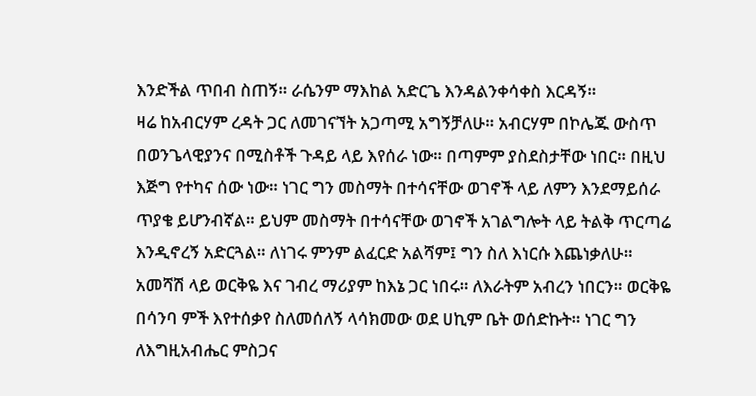እንድችል ጥበብ ስጠኝ። ራሴንም ማእከል አድርጌ እንዳልንቀሳቀስ እርዳኝ።
ዛሬ ከአብርሃም ረዳት ጋር ለመገናኘት አጋጣሚ አግኝቻለሁ። አብርሃም በኮሌጁ ውስጥ በወንጌላዊያንና በሚስቶች ጉዳይ ላይ እየሰራ ነው። በጣምም ያስደስታቸው ነበር። በዚህ እጅግ የተካና ሰው ነው። ነገር ግን መስማት በተሳናቸው ወገኖች ላይ ለምን እንደማይሰራ ጥያቄ ይሆንብኛል። ይህም መስማት በተሳናቸው ወገኖች አገልግሎት ላይ ትልቅ ጥርጣሬ እንዲኖረኝ አድርጓል። ለነገሩ ምንም ልፈርድ አልሻም፤ ግን ስለ እነርሱ እጨነቃለሁ። አመሻሽ ላይ ወርቅዬ እና ገብረ ማሪያም ከእኔ ጋር ነበሩ። ለእራትም አብረን ነበርን። ወርቅዬ በሳንባ ምች እየተሰቃየ ስለመሰለኝ ላሳክመው ወደ ሀኪም ቤት ወሰድኩት። ነገር ግን ለእግዚአብሔር ምስጋና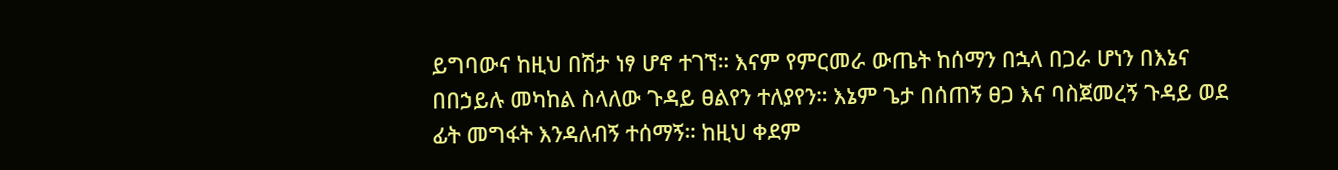ይግባውና ከዚህ በሽታ ነፃ ሆኖ ተገኘ። እናም የምርመራ ውጤት ከሰማን በኋላ በጋራ ሆነን በእኔና በበኃይሉ መካከል ስላለው ጉዳይ ፀልየን ተለያየን። እኔም ጌታ በሰጠኝ ፀጋ እና ባስጀመረኝ ጉዳይ ወደ ፊት መግፋት እንዳለብኝ ተሰማኝ። ከዚህ ቀደም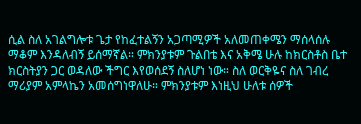ሲል ስለ አገልግሎቱ ጌታ የከፈተልኝን አጋጣሚዎች አለመጠቀሜን ማሰላሰሉ ማቆም እንዳለብኝ ይሰማኛል። ምክንያቱም ጉልበቴ እና አቅሜ ሁሉ ከክርስቶስ ቤተ ክርስትያን ጋር ወዳለው ችግር እየወሰደኝ ስለሆነ ነው። ስለ ወርቅዬና ስለ ገብረ ማሪያም አምላኬን አመሰግነዋለሁ። ምክንያቱም እነዚህ ሁለቱ ሰዎች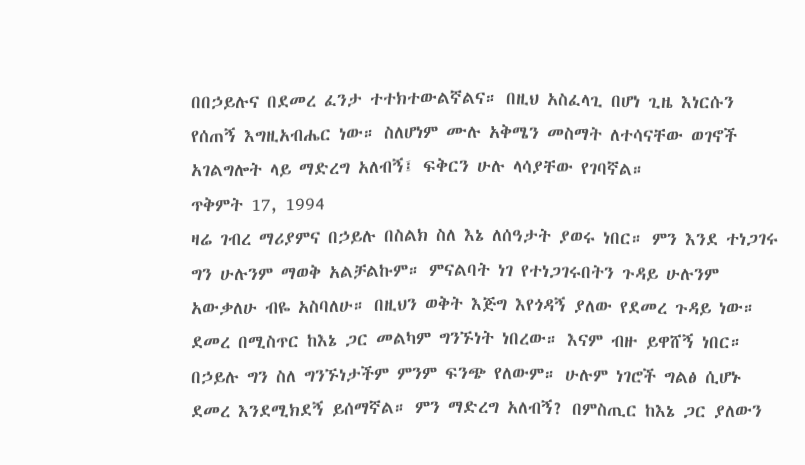በበኃይሉና በደመረ ፈንታ ተተክተውልኛልና። በዚህ አስፈላጊ በሆነ ጊዜ እነርሱን የሰጠኝ እግዚአብሔር ነው። ስለሆነም ሙሉ አቅሜን መስማት ለተሳናቸው ወገኖች አገልግሎት ላይ ማድረግ አለብኝ፤ ፍቅርን ሁሉ ላሳያቸው የገባኛል።
ጥቅምት 17, 1994
ዛሬ ገብረ ማሪያምና በኃይሉ በስልክ ስለ እኔ ለሰዓታት ያወሩ ነበር። ምን እንደ ተነጋገሩ ግን ሁሉንም ማወቅ አልቻልኩም። ምናልባት ነገ የተነጋገሩበትን ጉዳይ ሁሉንም አውቃለሁ ብዬ አስባለሁ። በዚህን ወቅት እጅግ እየጎዳኝ ያለው የደመረ ጉዳይ ነው። ደመረ በሚስጥር ከእኔ ጋር መልካም ግንኙነት ነበረው። እናም ብዙ ይዋሸኝ ነበር። በኃይሉ ግን ስለ ግንኙነታችም ምንም ፍንጭ የለውም። ሁሉም ነገሮች ግልፅ ሲሆኑ ደመረ እንደሚክደኝ ይሰማኛል። ምን ማድረግ አለብኝ? በምስጢር ከእኔ ጋር ያለውን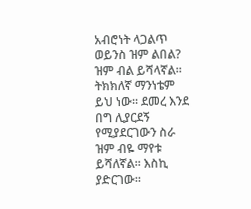አብሮነት ላጋልጥ ወይንስ ዝም ልበል? ዝም ብል ይሻላኛል። ትክክለኛ ማንነቴም ይህ ነው። ደመረ እንደ በግ ሊያርደኝ የሚያደርገውን ስራ ዝም ብዬ ማየቱ ይሻለኛል። እስኪ ያድርገው።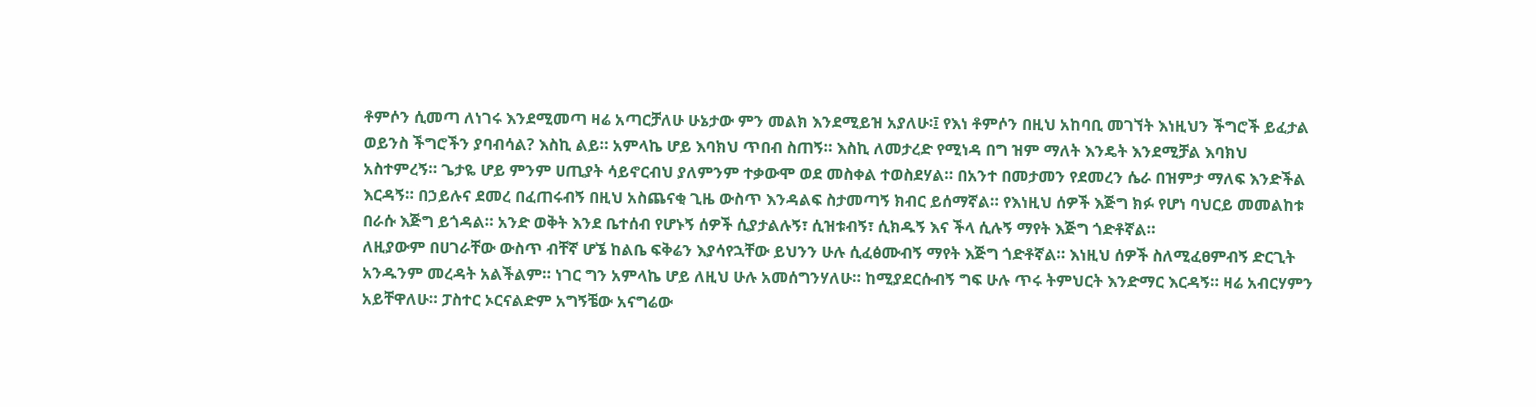ቶምሶን ሲመጣ ለነገሩ እንደሚመጣ ዛሬ አጣርቻለሁ ሁኔታው ምን መልክ እንደሚይዝ አያለሁ፡፤ የእነ ቶምሶን በዚህ አከባቢ መገኘት እነዚህን ችግሮች ይፈታል ወይንስ ችግሮችን ያባብሳል? እስኪ ልይ። አምላኬ ሆይ እባክህ ጥበብ ስጠኝ። እስኪ ለመታረድ የሚነዳ በግ ዝም ማለት እንዴት እንደሚቻል እባክህ አስተምረኝ። ጌታዬ ሆይ ምንም ሀጢያት ሳይኖርብህ ያለምንም ተቃውሞ ወደ መስቀል ተወስደሃል። በአንተ በመታመን የደመረን ሴራ በዝምታ ማለፍ እንድችል እርዳኝ። በኃይሉና ደመረ በፈጠሩብኝ በዚህ አስጨናቂ ጊዜ ውስጥ እንዳልፍ ስታመጣኝ ክብር ይሰማኛል። የእነዚህ ሰዎች እጅግ ክፉ የሆነ ባህርይ መመልከቱ በራሱ እጅግ ይጎዳል። አንድ ወቅት እንደ ቤተሰብ የሆኑኝ ሰዎች ሲያታልሉኝ፣ ሲዝቱብኝ፣ ሲክዱኝ እና ችላ ሲሉኝ ማየት እጅግ ጎድቶኛል።
ለዚያውም በሀገራቸው ውስጥ ብቸኛ ሆኜ ከልቤ ፍቅሬን እያሳየኋቸው ይህንን ሁሉ ሲፈፅሙብኝ ማየት እጅግ ጎድቶኛል። እነዚህ ሰዎች ስለሚፈፀምብኝ ድርጊት አንዱንም መረዳት አልችልም። ነገር ግን አምላኬ ሆይ ለዚህ ሁሉ አመሰግንሃለሁ። ከሚያደርሱብኝ ግፍ ሁሉ ጥሩ ትምህርት እንድማር እርዳኝ። ዛሬ አብርሃምን አይቸዋለሁ። ፓስተር ኦርናልድም አግኝቼው አናግሬው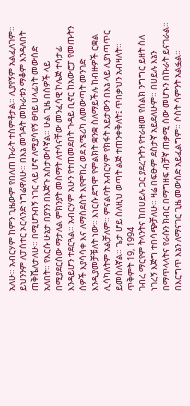አለሁ። አብርሃም ከምን ጊዜውም የበለጠ ኩራት ተስምቶታል። ሊያየኝም አልፈለገም። ይህንንም ለፓሰተር ኦርላንድ ነግሬዋለሁ። በእኔ መጎዳት መኩራቱን ማቆም እንዳለበት ጠቅሼለታለሁ። በሚሆንብኝ ነገር ላይ ሆኖ ለሚያሳየኝ ፀባይ ሀላፊነት መውሰድ አለበት። የእርሱ ሁኔታ በያንን በእጅጉ አስታውሶኛል። ሁል ጊዜ በሰዎች ላይ በሚያደርሰው ማታለል ምክንያት መስማት ለተሳናቸው መንፈሳዊ ኮሌጅ ተሳታፊ እንዳይሆን ተደርጓል። አብርሃም አሁን የተጠመደበት ጉዳይ ቢኖር ከአውሮፓ የመጡትን ሰዎች እያሳሳቀ እና ለማስደስት እየሞከረ ወደ አሜሪካ ለመውጣት መንገድ እንዲያመቻቹለት ነው። እነርሱ ደግሞ የምልክት ቋንቋ ስለማይችሉ ከብዙዎች ርቋል ሊሳካለትም አልቻለም። ምናልባት አብርሃም የክፋት እይታውን በእኔ ላይ ሊያነጣጥር ይመስለኛል። ጌታ ሆይ ስለዚህ ወጣት ልጅ ተጠንቀቅለት፤ ጥበቃህን አብዛለት።
ጥቅምት 19, 1994
ገብረ ማርየም ትላንትና ከበሀይሉ ጋር ያደረጉትን የተራዘመ የስልክ ንግግር ይዘት ስለ ነገረኝ እጅግ ተበሳጭቻለሁ። ዛሬ በፍፁም ደስታኛ አይደለሁም። በሀይሉ እኔን በማጥላላትና የራሱን ክብር በማግዘፍ ብቻኛ ጠቃሚ ሰው መሆኑን በኩራት ይናገራል። በእርግጥ እኔን ለማናገር ጊዜ መውሰድ አይፈልግም። ሶስት ሳምንት አልፏል።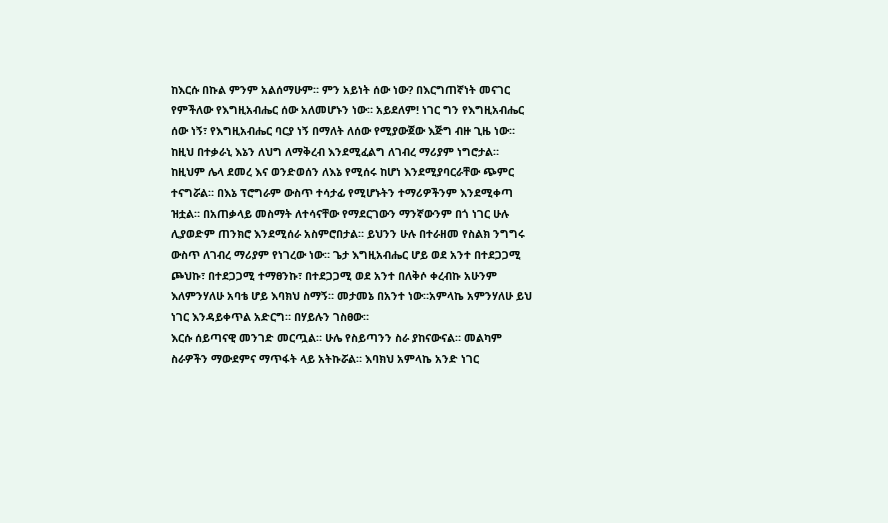ከእርሱ በኩል ምንም አልሰማሁም። ምን አይነት ሰው ነው? በእርግጠኛነት መናገር የምችለው የእግዚአብሔር ሰው አለመሆኑን ነው። አይደለም! ነገር ግን የእግዚአብሔር ሰው ነኝ፣ የእግዚአብሔር ባርያ ነኝ በማለት ለሰው የሚያውጀው እጅግ ብዙ ጊዜ ነው። ከዚህ በተቃራኒ እኔን ለህግ ለማቅረብ እንደሚፈልግ ለገብረ ማሪያም ነግሮታል። ከዚህም ሌላ ደመረ እና ወንድወሰን ለእኔ የሚሰሩ ከሆነ እንደሚያባርራቸው ጭምር ተናግሯል። በእኔ ፕሮግራም ውስጥ ተሳታፊ የሚሆኑትን ተማሪዎችንም እንደሚቀጣ ዝቷል። በአጠቃላይ መስማት ለተሳናቸው የማደርገውን ማንኛውንም በጎ ነገር ሁሉ ሊያወድም ጠንክሮ እንደሚሰራ አስምሮበታል። ይህንን ሁሉ በተራዘመ የስልክ ንግግሩ ውስጥ ለገብረ ማሪያም የነገረው ነው። ጌታ እግዚአብሔር ሆይ ወደ አንተ በተደጋጋሚ ጮህኩ፣ በተደጋጋሚ ተማፀንኩ፣ በተደጋጋሚ ወደ አንተ በለቅሶ ቀረብኩ አሁንም እለምንሃለሁ አባቴ ሆይ እባክህ ስማኝ። መታመኔ በአንተ ነው።አምላኬ አምንሃለሁ ይህ ነገር እንዳይቀጥል አድርግ። በሃይሉን ገስፀው።
እርሱ ሰይጣናዊ መንገድ መርጧል። ሁሌ የስይጣንን ስራ ያከናውናል። መልካም ስራዎችን ማውደምና ማጥፋት ላይ አትኩሯል። እባክህ አምላኬ አንድ ነገር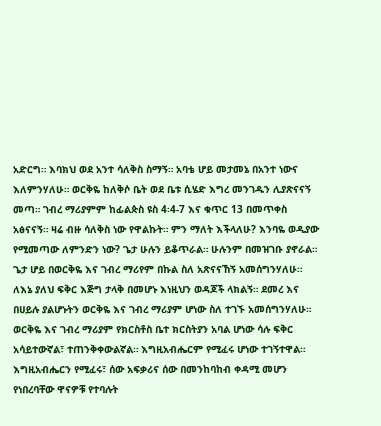አድርግ። እባክህ ወደ አንተ ሳለቅስ ስማኝ። አባቴ ሆይ መታመኔ በአንተ ነውና እለምንሃለሁ። ወርቅዬ ከለቅሶ ቤት ወደ ቤቱ ሲሄድ እግረ መንገዱን ሊያጽናናኝ መጣ። ገብረ ማሪያምም ከፊልጵስ ዩስ 4፡4-7 እና ቁጥር 13 በመጥቀስ አፅናናኝ። ዛሬ ብዙ ሳለቅስ ነው የዋልኩት። ምን ማለት እችላለሁ? እንባዬ ወዲያው የሚመጣው ለምንድን ነው? ጌታ ሁሉን ይቆጥራል። ሁሉንም በመዝገቡ ያኖራል። ጌታ ሆይ በወርቅዬ እና ገብረ ማሪየም በኩል ስለ አጽናናኸኝ አመሰግንሃለሁ። ለእኔ ያለህ ፍቅር እጅግ ታላቅ በመሆኑ እነዚህን ወዳጆች ላክልኝ። ደመረ እና በሀይሉ ያልሆኑትን ወርቅዬ እና ገብረ ማሪያም ሆነው ስለ ተገኙ አመሰግንሃለሁ። ወርቅዬ እና ገብረ ማሪያም የክርስቶስ ቤተ ክርስትያን አባል ሆነው ሳሉ ፍቅር አሳይተውኛል፣ ተጠንቅቀውልኛል። እግዚአብሔርም የሚፈሩ ሆነው ተገኝተዋል። እግዚአብሔርን የሚፈሩ፣ ሰው አፍቃሪና ሰው በመንከባከብ ቀዳሚ መሆን የነበረባቸው ዋናዎቹ የተባሉት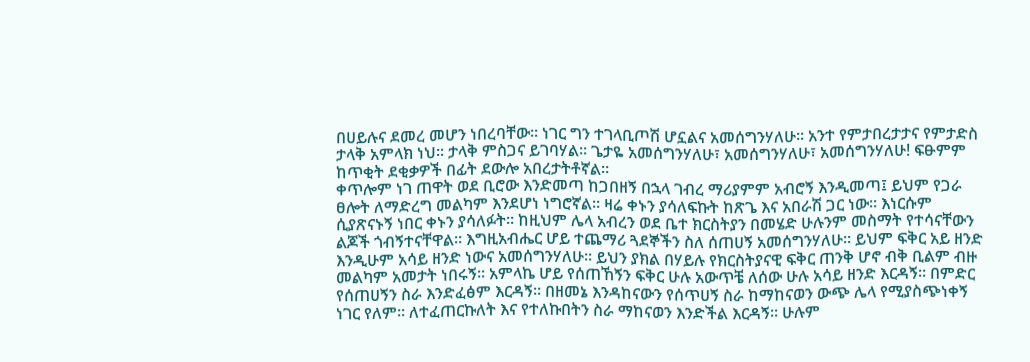በሀይሉና ደመረ መሆን ነበረባቸው። ነገር ግን ተገላቢጦሽ ሆኗልና አመሰግንሃለሁ። አንተ የምታበረታታና የምታድስ ታላቅ አምላክ ነህ። ታላቅ ምስጋና ይገባሃል። ጌታዬ አመሰግንሃለሁ፣ አመሰግንሃለሁ፣ አመሰግንሃለሁ! ፍፁምም ከጥቂት ደቂቃዎች በፊት ደውሎ አበረታትቶኛል።
ቀጥሎም ነገ ጠዋት ወደ ቢሮው እንድመጣ ከጋበዘኝ በኋላ ገብረ ማሪያምም አብሮኝ እንዲመጣ፤ ይህም የጋራ ፀሎት ለማድረግ መልካም እንደሆነ ነግሮኛል። ዛሬ ቀኑን ያሳለፍኩት ከጽጌ እና አበራሽ ጋር ነው። እነርሱም ሲያጽናኑኝ ነበር ቀኑን ያሳለፉት። ከዚህም ሌላ አብረን ወደ ቤተ ክርስትያን በመሄድ ሁሉንም መስማት የተሳናቸውን ልጆች ጎብኝተናቸዋል። እግዚአብሔር ሆይ ተጨማሪ ጓደኞችን ስለ ሰጠሀኝ አመሰግንሃለሁ። ይህም ፍቅር አይ ዘንድ እንዲሁም አሳይ ዘንድ ነውና አመሰግንሃለሁ። ይህን ያክል በሃይሉ የክርስትያናዊ ፍቅር ጠንቅ ሆኖ ብቅ ቢልም ብዙ መልካም አመታት ነበሩኝ። አምላኬ ሆይ የሰጠኸኝን ፍቅር ሁሉ አውጥቼ ለሰው ሁሉ አሳይ ዘንድ እርዳኝ። በምድር የሰጠሀኝን ስራ እንድፈፅም እርዳኝ። በዘመኔ እንዳከናውን የሰጥሀኝ ስራ ከማከናወን ውጭ ሌላ የሚያስጭነቀኝ ነገር የለም። ለተፈጠርኩለት እና የተለኩበትን ስራ ማከናወን እንድችል እርዳኝ። ሁሉም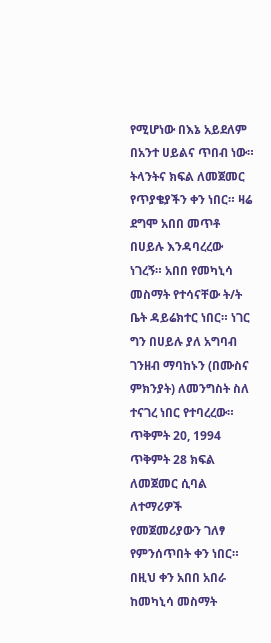የሚሆነው በእኔ አይደለም በአንተ ሀይልና ጥበብ ነው። ትላንትና ክፍል ለመጀመር የጥያቄያችን ቀን ነበር። ዛሬ ደግሞ አበበ መጥቶ በሀይሉ እንዳባረረው ነገረኝ። አበበ የመካኒሳ መስማት የተሳናቸው ት/ት ቤት ዳይሬክተር ነበር። ነገር ግን በሀይሉ ያለ አግባብ ገንዘብ ማባከኑን (በሙስና ምክንያት) ለመንግስት ስለ ተናገረ ነበር የተባረረው።
ጥቅምት 20, 1994
ጥቅምት 28 ክፍል ለመጀመር ሲባል ለተማሪዎች የመጀመሪያውን ገለፃ የምንሰጥበት ቀን ነበር። በዚህ ቀን አበበ አበራ ከመካኒሳ መስማት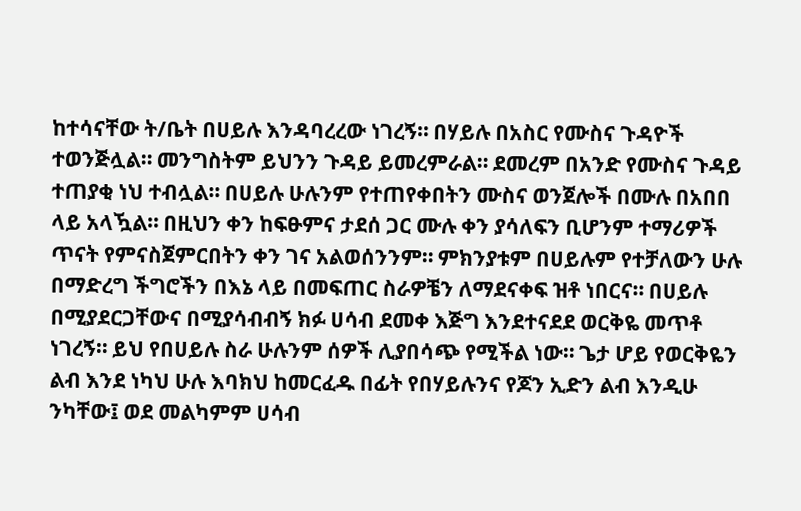ከተሳናቸው ት/ቤት በሀይሉ እንዳባረረው ነገረኝ። በሃይሉ በአስር የሙስና ጉዳዮች ተወንጅሏል። መንግስትም ይህንን ጉዳይ ይመረምራል። ደመረም በአንድ የሙስና ጉዳይ ተጠያቂ ነህ ተብሏል። በሀይሉ ሁሉንም የተጠየቀበትን ሙስና ወንጀሎች በሙሉ በአበበ ላይ አላዃል። በዚህን ቀን ከፍፁምና ታደሰ ጋር ሙሉ ቀን ያሳለፍን ቢሆንም ተማሪዎች ጥናት የምናስጀምርበትን ቀን ገና አልወሰንንም። ምክንያቱም በሀይሉም የተቻለውን ሁሉ በማድረግ ችግሮችን በእኔ ላይ በመፍጠር ስራዎቼን ለማደናቀፍ ዝቶ ነበርና። በሀይሉ በሚያደርጋቸውና በሚያሳብብኝ ክፉ ሀሳብ ደመቀ እጅግ እንደተናደደ ወርቅዬ መጥቶ ነገረኝ። ይህ የበሀይሉ ስራ ሁሉንም ሰዎች ሊያበሳጭ የሚችል ነው። ጌታ ሆይ የወርቅዬን ልብ እንደ ነካህ ሁሉ እባክህ ከመርፈዱ በፊት የበሃይሉንና የጆን ኢድን ልብ እንዲሁ ንካቸው፤ ወደ መልካምም ሀሳብ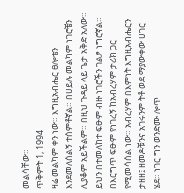መልሳቸው።
ጥቅምት 1, 1994
ዛሬ መልካም ቀን ነው። እግዚአብሔር ፀሎቴን እንደመለሰልኝ ተሰምቶኛል። በሀይሉ መልካም ነገሮቼን ሊያቆም አይችልም። በዚህ ጉዳይ ላይ ጌታ አቅድ አለው። ይህን በተመለከተ ፍፁም ብዙ ነገሮችን ገልፆ ነግሮኛል። በእርግጥ ፍፁም የነገረኝ ከአብረሃም ታሪክ ጋር የሚመሳሰል ነው። አብረሃም በእምነት እግዚአብሔርን ታዘዘ፤ ዘመዶቹንና አገሩንም ትቶ ወደ ማያውቀው ሀገር ሄደ። ነገር ግን ወንድሙ ሎጥ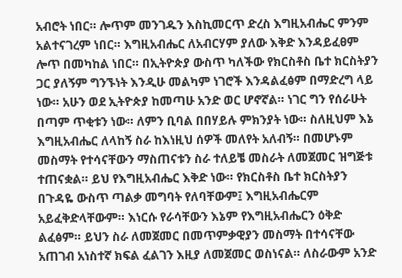አብሮት ነበር። ሎጥም መንገዱን እስኪመርጥ ድረስ እግዚአብሔር ምንም አልተናገረም ነበር። እግዚአብሔር ለአብርሃም ያለው እቅድ እንዳይፈፀም ሎጥ በመካከል ነበር። በኢትዮጵያ ውስጥ ካለችው የክርስቶስ ቤተ ክርስትያን ጋር ያለኝም ግንኙነት እንዲሁ መልካም ነገሮች እንዳልፈፅም በማድረግ ላይ ነው። አሁን ወደ ኢትዮጵያ ከመጣሁ አንድ ወር ሆኖኛል። ነገር ግን የሰራሁት በጣም ጥቂቱን ነው። ለምን ቢባል በበሃይሉ ምክንያት ነው። ስለዚህም እኔ እግዚአብሔር ለላከኝ ስራ ከእነዚህ ሰዎች መለየት አለብኝ። በመሆኑም መስማት የተሳናቸውን ማስጠናቱን ስራ ተለይቼ መስራት ለመጀመር ዝግጅቱ ተጠናቋል። ይህ የእግዚአብሔር እቅድ ነው። የክርስቶስ ቤተ ክርስትያን በጉዳዬ ውስጥ ጣልቃ መግባት የለባቸውም፤ እግዚአብሔርም አይፈቅድላቸውም። እነርሱ የራሳቸውን እኔም የእግዚአብሔርን ዕቅድ ልፈፅም። ይህን ስራ ለመጀመር በመጥምቃዊያን መስማት በተሳናቸው አጠገብ አነስተኛ ክፍል ፈልገን እዚያ ለመጀመር ወስነናል። ለስራውም አንድ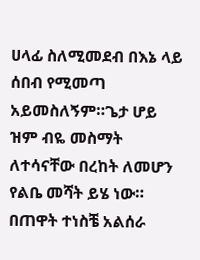ሀላፊ ስለሚመደብ በእኔ ላይ ሰበብ የሚመጣ አይመስለኝም።ጌታ ሆይ ዝም ብዬ መስማት ለተሳናቸው በረከት ለመሆን የልቤ መሻት ይሄ ነው። በጠዋት ተነስቼ አልሰራ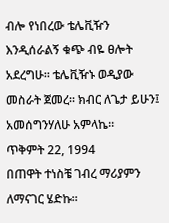ብሎ የነበረው ቴሌቪዥን እንዲሰራልኝ ቁጭ ብዬ ፀሎት አደረግሁ። ቴሌቪዥኑ ወዲያው መስራት ጀመረ። ክብር ለጌታ ይሁን፤ አመሰግንሃለሁ አምላኬ።
ጥቅምት 22, 1994
በጠዋት ተነስቼ ገብረ ማሪያምን ለማናገር ሄድኩ።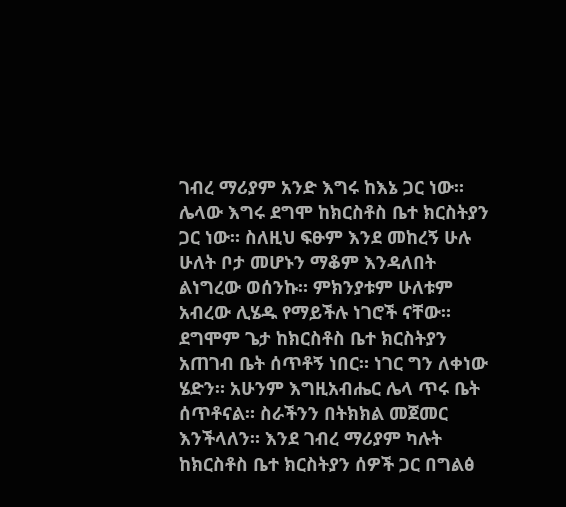ገብረ ማሪያም አንድ እግሩ ከእኔ ጋር ነው። ሌላው እግሩ ደግሞ ከክርስቶስ ቤተ ክርስትያን ጋር ነው። ስለዚህ ፍፁም እንደ መከረኝ ሁሉ ሁለት ቦታ መሆኑን ማቆም እንዳለበት ልነግረው ወሰንኩ። ምክንያቱም ሁለቱም አብረው ሊሄዱ የማይችሉ ነገሮች ናቸው። ደግሞም ጌታ ከክርስቶስ ቤተ ክርስትያን አጠገብ ቤት ሰጥቶኝ ነበር። ነገር ግን ለቀነው ሄድን። አሁንም እግዚአብሔር ሌላ ጥሩ ቤት ሰጥቶናል። ስራችንን በትክክል መጀመር እንችላለን። እንደ ገብረ ማሪያም ካሉት ከክርስቶስ ቤተ ክርስትያን ሰዎች ጋር በግልፅ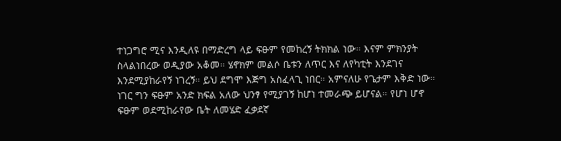ተነጋግሮ ሚና እንዲለዩ በማድረግ ላይ ፍፁም የመከረኝ ትክክል ነው። እናም ምክንያት ስላልነበረው ወዲያው አቆመ። ሄኖክም መልሶ ቤቱን ለጥር እና ለየካቲት እንደገና እንደሚያከራየኝ ነገረኝ። ይህ ደግሞ እጅግ አስፈላጊ ነበር። አምናለሁ የጌታም እቅድ ነው። ነገር ግን ፍፁም አንድ ክፍል አለው ህንፃ የሚያገኝ ከሆነ ተመራጭ ይሆናል። የሆነ ሆኖ ፍፁም ወደሚከራየው ቤት ለመሄድ ፈቃደኛ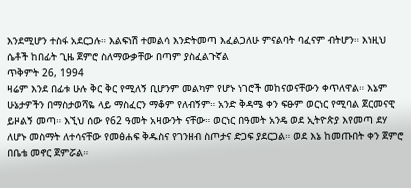እንደሚሆን ተስፋ አደርጋሉ። እልፍነሽ ተመልሳ እንድትመጣ እፈልጋለሁ ምናልባት ባፈናም ብትሆን። እነዚህ ሴቶች ከበፊት ጊዜ ጀምሮ ስለማውቃቸው በጣም ያስፈልጉኛል
ጥቅምት 26, 1994
ዛሬም እንደ በፊቱ ሁሉ ቅር ቅር የሚለኝ ቢሆንም መልካም የሆኑ ነገሮች መከናወናቸውን ቀጥለዋል። እኔም ሁኔታዎችን በማስታወሻዬ ላይ ማስፈርን ማቆም የለብኝም። አንድ ቅዳሜ ቀን ፍፁም ወርነር የሚባል ጀርመናዊ ይዞልኝ መጣ። እኚህ ሰው የ62 ዓመት አዛውንት ናቸው። ወርነር በዓመት አንዴ ወደ ኢትዮጵያ እየመጣ ደሃ ለሆኑ መስማት ለተሳናቸው የመፅሐፍ ቅዱስና የገንዘብ ስጦታና ድጋፍ ያደርጋል። ወደ እኔ ከመጡበት ቀን ጀምሮ በቤቴ መኖር ጀምሯል።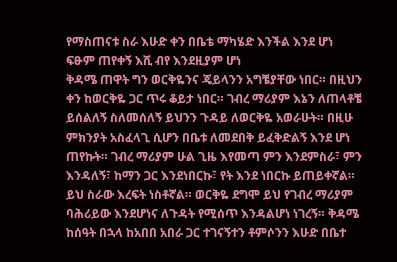የማስጠናቱ ስራ እሁድ ቀን በቤቴ ማካሄድ እንችል እንደ ሆነ ፍፁም ጠየቀኝ እሺ ብየ እንደዚያም ሆነ
ቅዳሜ ጠዋት ግን ወርቅዬንና ጄይላንን አግቼያቸው ነበር። በዚህን ቀን ከወርቅዬ ጋር ጥሩ ቆይታ ነበር። ገብረ ማሪያም እኔን ለጠላቶቼ ይሰልለኝ ስለመሰለኝ ይህንን ጉዳይ ለወርቅዬ አወራሁት። በዚሁ ምክንያት አስፈላጊ ሲሆን በቤቱ ለመደበቅ ይፈቅድልኝ እንደ ሆነ ጠየኩት። ገብረ ማሪያም ሁል ጊዜ እየመጣ ምን እንደምስራ፣ ምን እንዳለኝ፣ ከማን ጋር እንደነበርኩ፣ የት እንደ ነበርኩ ይጠይቀኛል። ይህ ስራው እረፍት ነስቶኛል። ወርቅዬ ደግሞ ይህ የገብረ ማሪያም ባሕሪይው እንደሆነና ለጉዳት የሚሰጥ እንዳልሆነ ነገረኝ። ቅዳሜ ከሰዓት በኋላ ከአበበ አበራ ጋር ተገናኝተን ቶምሶንን እሁድ በቤተ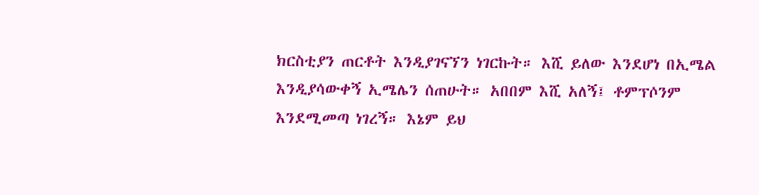ክርስቲያን ጠርቶት እንዲያገናኘን ነገርኩት። እሺ ይለው እንደሆነ በኢሜል እንዲያሳውቀኝ ኢሜሌን ሰጠሁት። አበበም እሺ አለኝ፤ ቶምፕሶንም እንደሚመጣ ነገረኝ። እኔም ይህ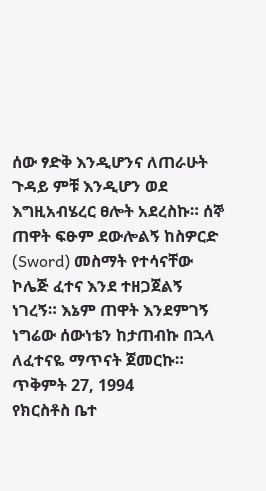ሰው ፃድቅ እንዲሆንና ለጠራሁት ጉዳይ ምቹ እንዲሆን ወደ እግዚአብሄረር ፀሎት አደረስኩ። ሰኞ ጠዋት ፍፁም ደውሎልኝ ከስዎርድ (Sword) መስማት የተሳናቸው ኮሌጅ ፈተና እንደ ተዘጋጀልኝ ነገረኝ። እኔም ጠዋት እንደምገኝ ነግሬው ሰውነቴን ከታጠብኩ በኋላ ለፈተናዬ ማጥናት ጀመርኩ።
ጥቅምት 27, 1994
የክርስቶስ ቤተ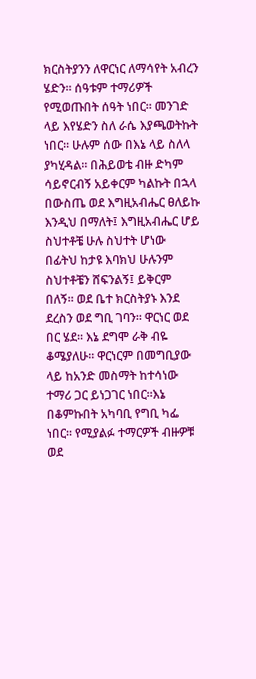ክርስትያንን ለዋርነር ለማሳየት አብረን ሄድን። ሰዓቱም ተማሪዎች የሚወጡበት ሰዓት ነበር። መንገድ ላይ እየሄድን ስለ ራሴ እያጫወትኩት ነበር። ሁሉም ሰው በእኔ ላይ ስለላ ያካሂዳል። በሕይወቴ ብዙ ድካም ሳይኖርብኝ አይቀርም ካልኩት በኋላ በውስጤ ወደ እግዚአብሔር ፀለይኩ እንዲህ በማለት፤ እግዚአብሔር ሆይ ስህተቶቼ ሁሉ ስህተት ሆነው በፊትህ ከታዩ እባክህ ሁሉንም ስህተቶቼን ሸፍንልኝ፤ ይቅርም በለኝ። ወደ ቤተ ክርስትያኑ እንደ ደረስን ወደ ግቢ ገባን። ዋርነር ወደ በር ሄደ። እኔ ደግሞ ራቅ ብዬ ቆሜያለሁ። ዋርነርም በመግቢያው ላይ ከአንድ መስማት ከተሳነው ተማሪ ጋር ይነጋገር ነበር።እኔ በቆምኩበት አካባቢ የግቢ ካፌ ነበር። የሚያልፉ ተማርዎች ብዙዎቹ ወደ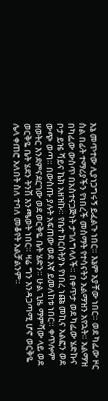እኔ መጥተው ሊያነጋግሩኝ ይፈልጉ ነበር። እኔም አያቸው ነበር። ወደ ካፌው ዞር ስል በፊት ተማሪያችን የነበረች መስማት የተሳናትን አልማዝን አየኋት። አልማዝ በካፌው ውስጥ በአስተናጋጅነት ታገለግላለች። በቀጥታ ወደ ካፌው ሄድኩና ቦታ ይዤ ሻይና ኬክ አዘዝኩ። የቤተ ክርስትያኑ የነበረ ነጩ መኪና አልፎን ወደ ውጭ ወጣ። በውስጡ ያሉት አፍጠው ወደ እኛ ይመለከቱ ነበር። ቀጥሎም ዘወትር እንደምናደርገው ወደ ወርቅዬ ቤት ሄድን። ሁል ጊዜ ማምሻው ላይ ወደ ወርቅዬ ቤት ሄደን ትንሽ እንጫወት ነበር። ዛሬ ግን እንዳጋጣሚ ሆኖ ወርቅዬ ሌላ ቀጠሮ አለበት ስለ ተባለ መቆየት አልቻልንም።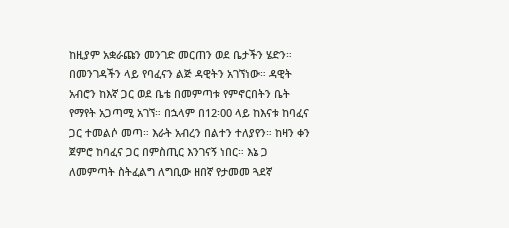ከዚያም አቋራጩን መንገድ መርጠን ወደ ቤታችን ሄድን። በመንገዳችን ላይ የባፈናን ልጅ ዳዊትን አገኘነው። ዳዊት አብሮን ከእኛ ጋር ወደ ቤቴ በመምጣቱ የምኖርበትን ቤት የማየት አጋጣሚ አገኘ። በኋላም በ12፡00 ላይ ከእናቱ ከባፈና ጋር ተመልሶ መጣ። እራት አብረን በልተን ተለያየን። ከዛን ቀን ጀምሮ ከባፈና ጋር በምስጢር እንገናኝ ነበር። እኔ ጋ ለመምጣት ስትፈልግ ለግቢው ዘበኛ የታመመ ጓደኛ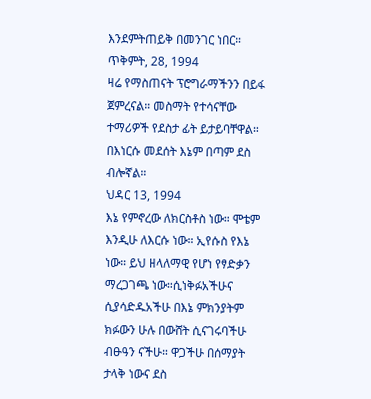እንደምትጠይቅ በመንገር ነበር።
ጥቅምት, 28, 1994
ዛሬ የማስጠናት ፕሮግራማችንን በይፋ ጀምረናል። መስማት የተሳናቸው ተማሪዎች የደስታ ፊት ይታይባቸዋል። በእነርሱ መደሰት እኔም በጣም ደስ ብሎኛል።
ህዳር 13, 1994
እኔ የምኖረው ለክርስቶስ ነው። ሞቴም እንዲሁ ለእርሱ ነው። ኢየሱስ የእኔ ነው። ይህ ዘላለማዊ የሆነ የፃድቃን ማረጋገጫ ነው።ሲነቅፉአችሁና ሲያሳድዱአችሁ በእኔ ምክንያትም ክፉውን ሁሉ በውሸት ሲናገሩባችሁ ብፁዓን ናችሁ። ዋጋችሁ በሰማያት ታላቅ ነውና ደስ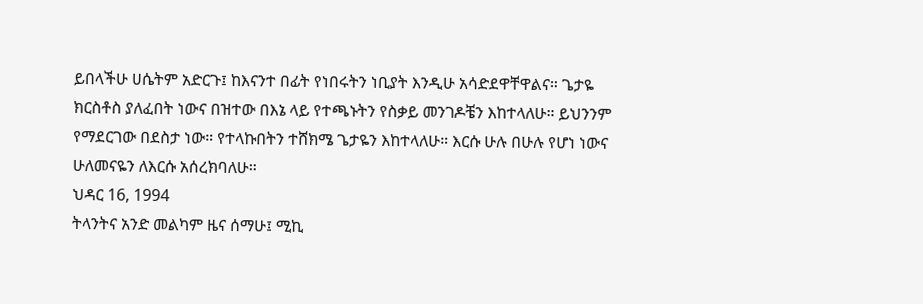ይበላችሁ ሀሴትም አድርጉ፤ ከእናንተ በፊት የነበሩትን ነቢያት እንዲሁ አሳድደዋቸዋልና። ጌታዬ ክርስቶስ ያለፈበት ነውና በዝተው በእኔ ላይ የተጫኑትን የስቃይ መንገዶቼን እከተላለሁ። ይህንንም የማደርገው በደስታ ነው። የተላኩበትን ተሸክሜ ጌታዬን እከተላለሁ። እርሱ ሁሉ በሁሉ የሆነ ነውና ሁለመናዬን ለእርሱ አሰረክባለሁ።
ህዳር 16, 1994
ትላንትና አንድ መልካም ዜና ሰማሁ፤ ሚኪ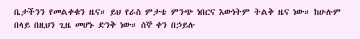ቤታችንን የመልቀቁን ዜና። ይህ የራስ ምታቴ ምንጭ ነበርና እውነትም ትልቅ ዜና ነው። ከሁሉም በላይ በዚህን ጊዜ መሆኑ ድንቅ ነው። ሰኞ ቀን በኃይሉ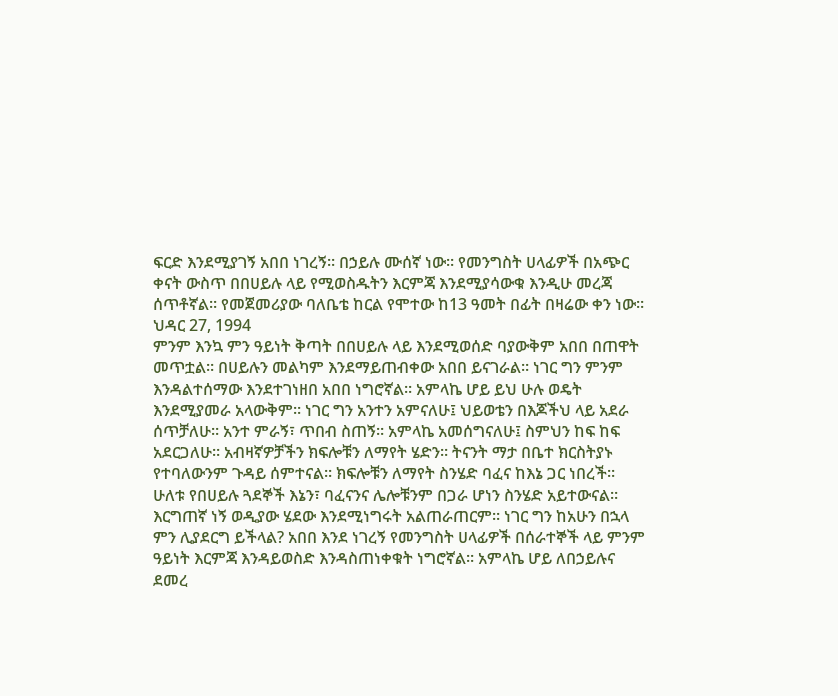ፍርድ እንደሚያገኝ አበበ ነገረኝ። በኃይሉ ሙሰኛ ነው። የመንግስት ሀላፊዎች በአጭር ቀናት ውስጥ በበሀይሉ ላይ የሚወስዱትን እርምጃ እንደሚያሳውቁ እንዲሁ መረጃ ሰጥቶኛል። የመጀመሪያው ባለቤቴ ከርል የሞተው ከ13 ዓመት በፊት በዛሬው ቀን ነው።
ህዳር 27, 1994
ምንም እንኳ ምን ዓይነት ቅጣት በበሀይሉ ላይ እንደሚወሰድ ባያውቅም አበበ በጠዋት መጥቷል። በሀይሉን መልካም እንደማይጠብቀው አበበ ይናገራል። ነገር ግን ምንም እንዳልተሰማው እንደተገነዘበ አበበ ነግሮኛል። አምላኬ ሆይ ይህ ሁሉ ወዴት እንደሚያመራ አላውቅም። ነገር ግን አንተን አምናለሁ፤ ህይወቴን በእጆችህ ላይ አደራ ሰጥቻለሁ። አንተ ምራኝ፣ ጥበብ ስጠኝ። አምላኬ አመሰግናለሁ፤ ስምህን ከፍ ከፍ አደርጋለሁ። አብዛኛዎቻችን ክፍሎቹን ለማየት ሄድን። ትናንት ማታ በቤተ ክርስትያኑ የተባለውንም ጉዳይ ሰምተናል። ክፍሎቹን ለማየት ስንሄድ ባፈና ከእኔ ጋር ነበረች። ሁለቱ የበሀይሉ ጓደኞች እኔን፣ ባፈናንና ሌሎቹንም በጋራ ሆነን ስንሄድ አይተውናል። እርግጠኛ ነኝ ወዲያው ሄደው እንደሚነግሩት አልጠራጠርም። ነገር ግን ከአሁን በኋላ ምን ሊያደርግ ይችላል? አበበ እንደ ነገረኝ የመንግስት ሀላፊዎች በሰራተኞች ላይ ምንም ዓይነት እርምጃ እንዳይወስድ እንዳስጠነቀቁት ነግሮኛል። አምላኬ ሆይ ለበኃይሉና ደመረ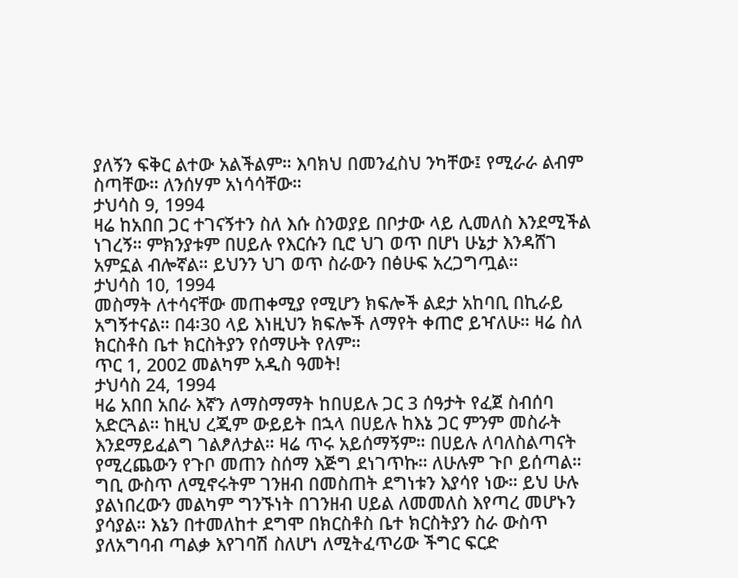ያለኝን ፍቅር ልተው አልችልም። እባክህ በመንፈስህ ንካቸው፤ የሚራራ ልብም ስጣቸው። ለንሰሃም አነሳሳቸው።
ታህሳስ 9, 1994
ዛሬ ከአበበ ጋር ተገናኝተን ስለ እሱ ስንወያይ በቦታው ላይ ሊመለስ እንደሚችል ነገረኝ። ምክንያቱም በሀይሉ የእርሱን ቢሮ ህገ ወጥ በሆነ ሁኔታ እንዳሸገ አምኗል ብሎኛል። ይህንን ህገ ወጥ ስራውን በፅሁፍ አረጋግጧል።
ታህሳስ 10, 1994
መስማት ለተሳናቸው መጠቀሚያ የሚሆን ክፍሎች ልደታ አከባቢ በኪራይ አግኝተናል። በ4፡30 ላይ እነዚህን ክፍሎች ለማየት ቀጠሮ ይዣለሁ። ዛሬ ስለ ክርስቶስ ቤተ ክርስትያን የሰማሁት የለም።
ጥር 1, 2002 መልካም አዲስ ዓመት!
ታህሳስ 24, 1994
ዛሬ አበበ አበራ እኛን ለማስማማት ከበሀይሉ ጋር 3 ሰዓታት የፈጀ ስብሰባ አድርጓል። ከዚህ ረጂም ውይይት በኋላ በሀይሉ ከእኔ ጋር ምንም መስራት እንደማይፈልግ ገልፆለታል። ዛሬ ጥሩ አይሰማኝም። በሀይሉ ለባለስልጣናት የሚረጨውን የጉቦ መጠን ስሰማ እጅግ ደነገጥኩ። ለሁሉም ጉቦ ይሰጣል። ግቢ ውስጥ ለሚኖሩትም ገንዘብ በመስጠት ደግነቱን እያሳየ ነው። ይህ ሁሉ ያልነበረውን መልካም ግንኙነት በገንዘብ ሀይል ለመመለስ እየጣረ መሆኑን ያሳያል። እኔን በተመለከተ ደግሞ በክርስቶስ ቤተ ክርስትያን ስራ ውስጥ ያለአግባብ ጣልቃ እየገባሽ ስለሆነ ለሚትፈጥሪው ችግር ፍርድ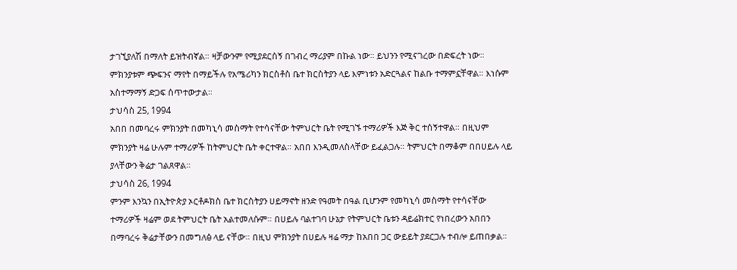ታገኚያለሽ በማለት ይዝትብኛል። ዛቻውንም የሚያደርሰኝ በገብረ ማሪያም በኩል ነው። ይህንን የሚናገረው በድፍረት ነው። ምክንያቱም ጭፍንና ማየት በማይችሉ የአሜሪካን ክርስቶስ ቤተ ክርስትያን ላይ እምነቱን አድርጓልና ከልቡ ተማምኗቸዋል። እነሱም አስተማማኝ ድጋፍ ሰጥተውታል።
ታህሳስ 25, 1994
አበበ በመባረሩ ምክንያት በመካኒሳ መስማት የተሳናቸው ትምህርት ቤት የሚገኙ ተማሪዎች እጅ ቅር ተሰኝተዋል። በዚህም ምክንያት ዛሬ ሁሉም ተማሪዎች ከትምህርት ቤት ቀርተዋል። አበበ እንዲመለስላቸው ይፈልጋሉ። ትምህርት በማቆም በበሀይሉ ላይ ያላቸውን ቅሬታ ገልጸዋል።
ታህሳስ 26, 1994
ምንም እንኳን በኢትዮጵያ ኦርቶዶክስ ቤተ ክርስትያን ሀይማኖት ዘንድ የዓመት በዓል ቢሆንም የመካኒሳ መስማት የተሳናቸው ተማሪዎች ዛሬም ወደ ትምህርት ቤት አልተመለሱም። በሀይሉ ባልተገባ ሁኔታ የትምህርት ቤቱን ዳይሬክተር የነበረውን አበበን በማባረሩ ቅሬታቸውን በመግለፅ ላይ ናቸው። በዚህ ምክንያት በሀይሉ ዛሬ ማታ ከአበበ ጋር ውይይት ያደርጋሉ ተብሎ ይጠበቃል።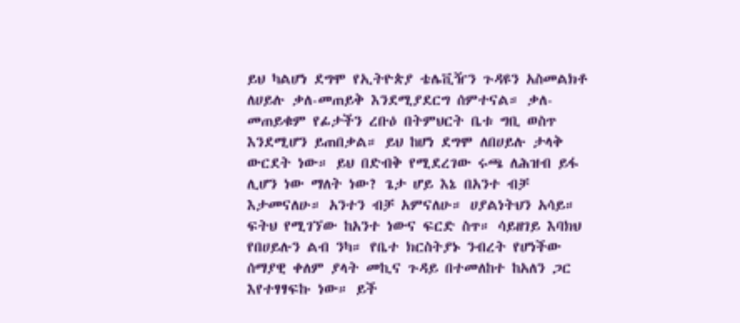ይህ ካልሆነ ደግሞ የኢትዮጵያ ቴሌቪዥን ጉዳዩን አስመልክቶ ለሀይሉ ቃለ-መጠይቅ እንደሚያደርግ ሰምተናል። ቃለ-መጠይቁም የፊታችን ረቡዕ በትምህርት ቤቱ ግቢ ወስጥ እንደሚሆን ይጠበቃል። ይህ ከሆነ ደግሞ ለበሀይሉ ታላቅ ውርደት ነው። ይህ በድብቅ የሚደረገው ሩጫ ለሕዝብ ይፋ ሊሆን ነው ማለት ነው? ጌታ ሆይ እኔ በአንተ ብቻ እታመናለሁ። አንተን ብቻ አምናለሁ። ሀያልነትህን አሳይ። ፍትህ የሚገኘው ከአንተ ነውና ፍርድ ስጥ። ሳይዘገይ እባክህ የበሀይሉን ልብ ንካ። የቤተ ክርስትያኑ ንብረት የሆነችው ሰማያዊ ቀለም ያላት መኪና ጉዳይ በተመለከተ ከአለን ጋር እየተፃፃፍኩ ነው። ይች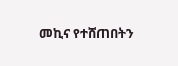መኪና የተሸጠበትን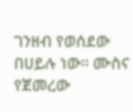ገንዘብ የወሰደው በሀይሉ ነው። ሙስና የጀመረው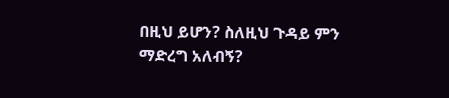በዚህ ይሆን? ስለዚህ ጉዳይ ምን ማድረግ አለብኝ?